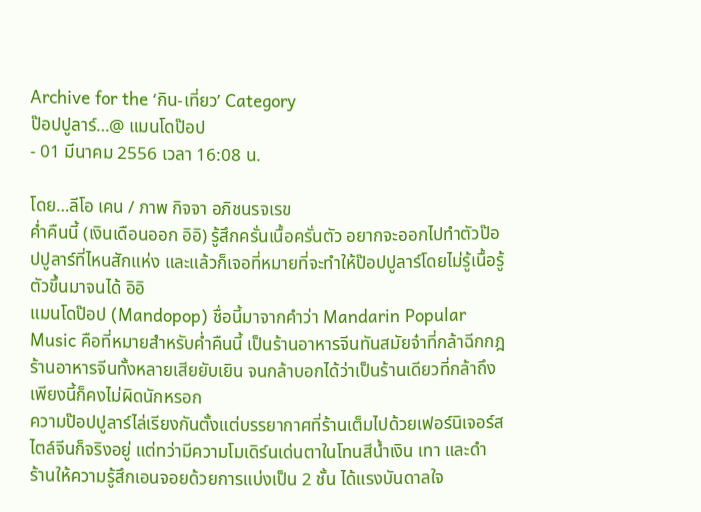Archive for the ‘กิน-เที่ยว’ Category
ป๊อปปูลาร์…@ แมนโดป๊อป
- 01 มีนาคม 2556 เวลา 16:08 น.

โดย…ลีโอ เคน / ภาพ กิจจา อภิชนรจเรข
ค่ำคืนนี้ (เงินเดือนออก อิอิ) รู้สึกครั่นเนื้อครั่นตัว อยากจะออกไปทำตัวป๊อปปูลาร์ที่ไหนสักแห่ง และแล้วก็เจอที่หมายที่จะทำให้ป๊อปปูลาร์โดยไม่รู้เนื้อรู้ตัวขึ้นมาจนได้ อิอิ
แมนโดป๊อป (Mandopop) ชื่อนี้มาจากคำว่า Mandarin Popular Music คือที่หมายสำหรับค่ำคืนนี้ เป็นร้านอาหารจีนทันสมัยจ๋าที่กล้าฉีกกฎร้านอาหารจีนทั้งหลายเสียยับเยิน จนกล้าบอกได้ว่าเป็นร้านเดียวที่กล้าถึงเพียงนี้ก็คงไม่ผิดนักหรอก
ความป๊อปปูลาร์ไล่เรียงกันตั้งแต่บรรยากาศที่ร้านเต็มไปด้วยเฟอร์นิเจอร์สไตล์จีนก็จริงอยู่ แต่ทว่ามีความโมเดิร์นเด่นตาในโทนสีน้ำเงิน เทา และดำ
ร้านให้ความรู้สึกเอนจอยด้วยการแบ่งเป็น 2 ชั้น ได้แรงบันดาลใจ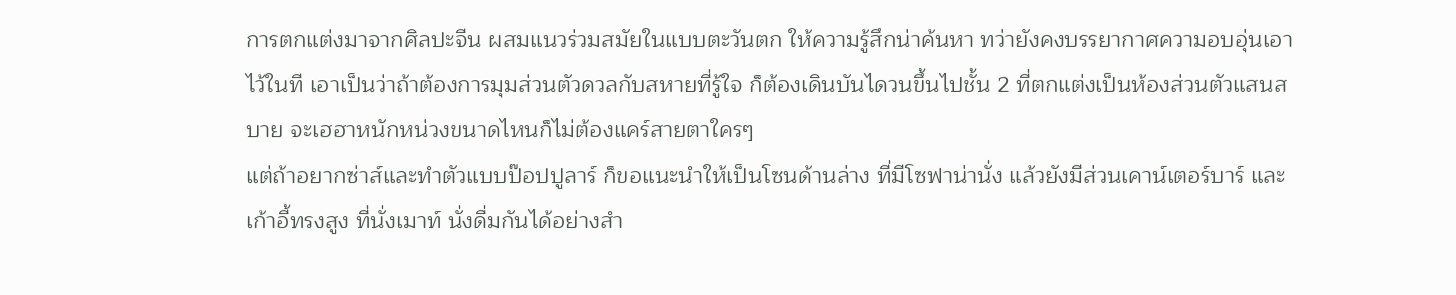การตกแต่งมาจากศิลปะจีน ผสมแนวร่วมสมัยในแบบตะวันตก ให้ความรู้สึกน่าค้นหา ทว่ายังคงบรรยากาศความอบอุ่นเอาไว้ในที เอาเป็นว่าถ้าต้องการมุมส่วนตัวดวลกับสหายที่รู้ใจ ก็ต้องเดินบันไดวนขึ้นไปชั้น 2 ที่ตกแต่งเป็นห้องส่วนตัวแสนสบาย จะเฮฮาหนักหน่วงขนาดไหนก็ไม่ต้องแคร์สายตาใครๆ
แต่ถ้าอยากซ่าส์และทำตัวแบบป๊อปปูลาร์ ก็ขอแนะนำให้เป็นโซนด้านล่าง ที่มีโซฟาน่านั่ง แล้วยังมีส่วนเคาน์เตอร์บาร์ และเก้าอี้ทรงสูง ที่นั่งเมาท์ นั่งดื่มกันได้อย่างสำ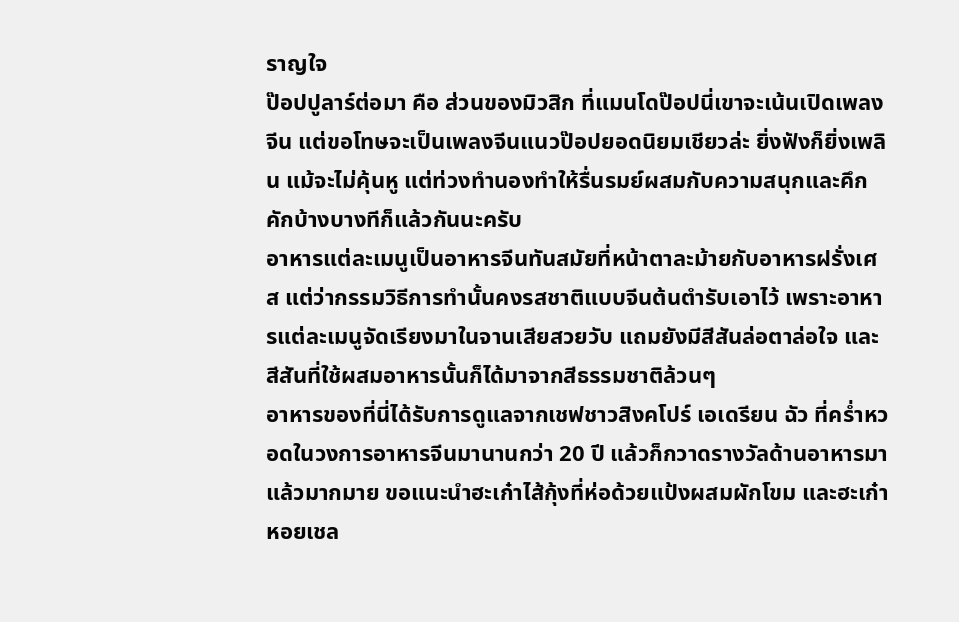ราญใจ
ป๊อปปูลาร์ต่อมา คือ ส่วนของมิวสิก ที่แมนโดป๊อปนี่เขาจะเน้นเปิดเพลงจีน แต่ขอโทษจะเป็นเพลงจีนแนวป๊อปยอดนิยมเชียวล่ะ ยิ่งฟังก็ยิ่งเพลิน แม้จะไม่คุ้นหู แต่ท่วงทำนองทำให้รื่นรมย์ผสมกับความสนุกและคึกคักบ้างบางทีก็แล้วกันนะครับ
อาหารแต่ละเมนูเป็นอาหารจีนทันสมัยที่หน้าตาละม้ายกับอาหารฝรั่งเศส แต่ว่ากรรมวิธีการทำนั้นคงรสชาติแบบจีนต้นตำรับเอาไว้ เพราะอาหารแต่ละเมนูจัดเรียงมาในจานเสียสวยวับ แถมยังมีสีสันล่อตาล่อใจ และสีสันที่ใช้ผสมอาหารนั้นก็ได้มาจากสีธรรมชาติล้วนๆ
อาหารของที่นี่ได้รับการดูแลจากเชฟชาวสิงคโปร์ เอเดรียน ฉัว ที่คร่ำหวอดในวงการอาหารจีนมานานกว่า 20 ปี แล้วก็กวาดรางวัลด้านอาหารมาแล้วมากมาย ขอแนะนำฮะเก๋าไส้กุ้งที่ห่อด้วยแป้งผสมผักโขม และฮะเก๋าหอยเชล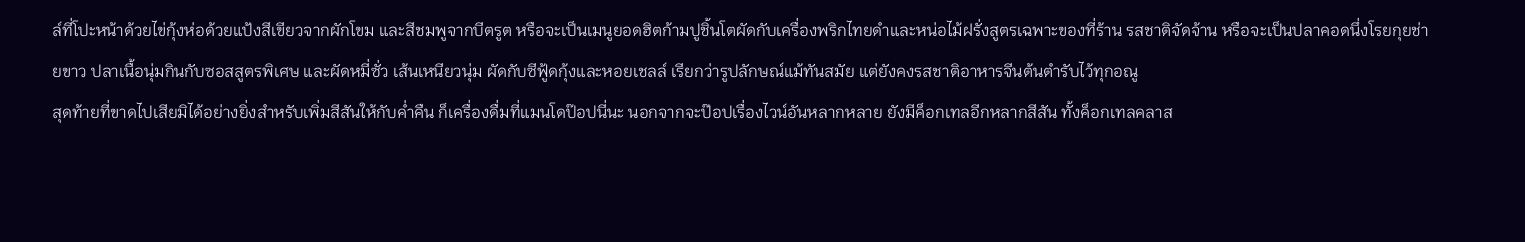ล์ที่โปะหน้าด้วยไข่กุ้งห่อด้วยแป้งสีเขียวจากผักโขม และสีชมพูจากบีตรูต หรือจะเป็นเมนูยอดฮิตก้ามปูชิ้นโตผัดกับเครื่องพริกไทยดำและหน่อไม้ฝรั่งสูตรเฉพาะของที่ร้าน รสชาติจัดจ้าน หรือจะเป็นปลาคอดนึ่งโรยกุยช่ายขาว ปลาเนื้อนุ่มกินกับซอสสูตรพิเศษ และผัดหมี่ซั่ว เส้นเหนียวนุ่ม ผัดกับซีฟู้ดกุ้งและหอยเชลล์ เรียกว่ารูปลักษณ์แม้ทันสมัย แต่ยังคงรสชาติอาหารจีนต้นตำรับไว้ทุกอณู
สุดท้ายที่ขาดไปเสียมิได้อย่างยิ่งสำหรับเพิ่มสีสันให้กับค่ำคืน ก็เครื่องดื่มที่แมนโดป๊อปนี่นะ นอกจากจะป๊อปเรื่องไวน์อันหลากหลาย ยังมีค็อกเทลอีกหลากสีสัน ทั้งค็อกเทลคลาส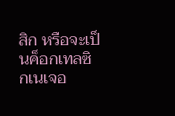สิก หรือจะเป็นค็อกเทลซิกเนเจอ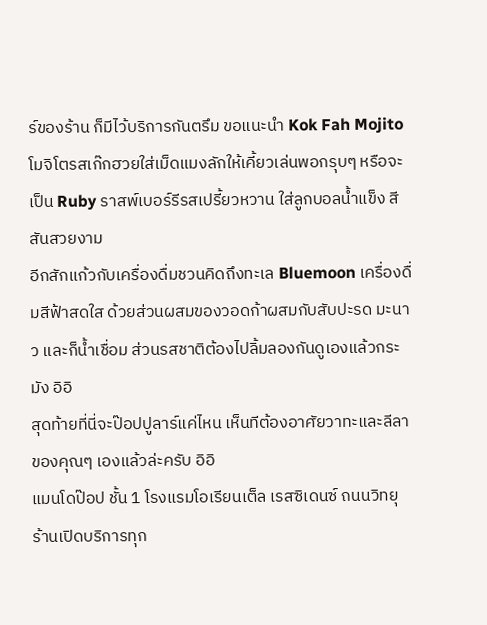ร์ของร้าน ก็มีไว้บริการกันตรึม ขอแนะนำ Kok Fah Mojito โมจิโตรสเก๊กฮวยใส่เม็ดแมงลักให้เคี้ยวเล่นพอกรุบๆ หรือจะเป็น Ruby ราสพ์เบอร์รีรสเปรี้ยวหวาน ใส่ลูกบอลน้ำแข็ง สีสันสวยงาม
อีกสักแก้วกับเครื่องดื่มชวนคิดถึงทะเล Bluemoon เครื่องดื่มสีฟ้าสดใส ด้วยส่วนผสมของวอดก้าผสมกับสับปะรด มะนาว และก็น้ำเชื่อม ส่วนรสชาติต้องไปลิ้มลองกันดูเองแล้วกระมัง อิอิ
สุดท้ายที่นี่จะป๊อปปูลาร์แค่ไหน เห็นทีต้องอาศัยวาทะและลีลาของคุณๆ เองแล้วล่ะครับ อิอิ
แมนโดป๊อป ชั้น 1 โรงแรมโอเรียนเต็ล เรสซิเดนซ์ ถนนวิทยุ ร้านเปิดบริการทุก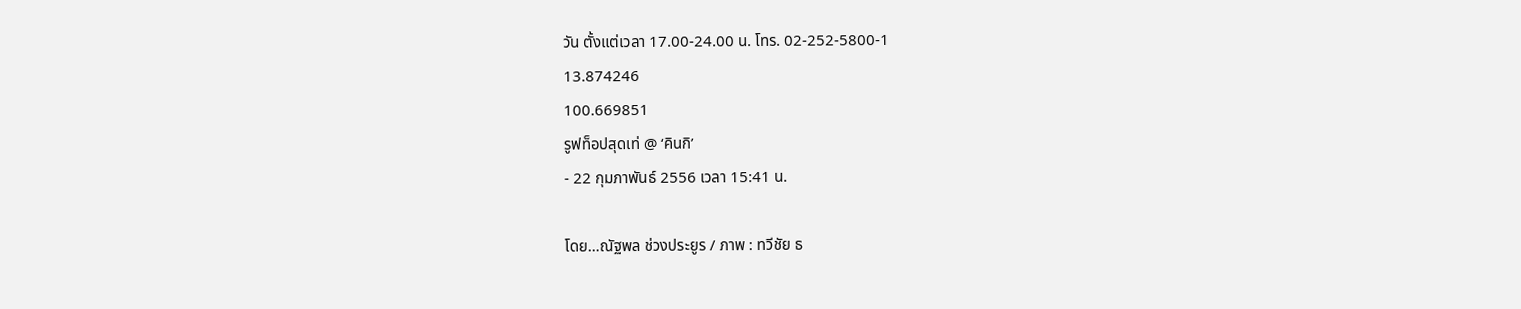วัน ตั้งแต่เวลา 17.00-24.00 น. โทร. 02-252-5800-1
13.874246
100.669851
รูฟท็อปสุดเท่ @ ‘คินกิ’
- 22 กุมภาพันธ์ 2556 เวลา 15:41 น.

โดย…ณัฐพล ช่วงประยูร / ภาพ : ทวีชัย ธ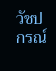วัชปกรณ์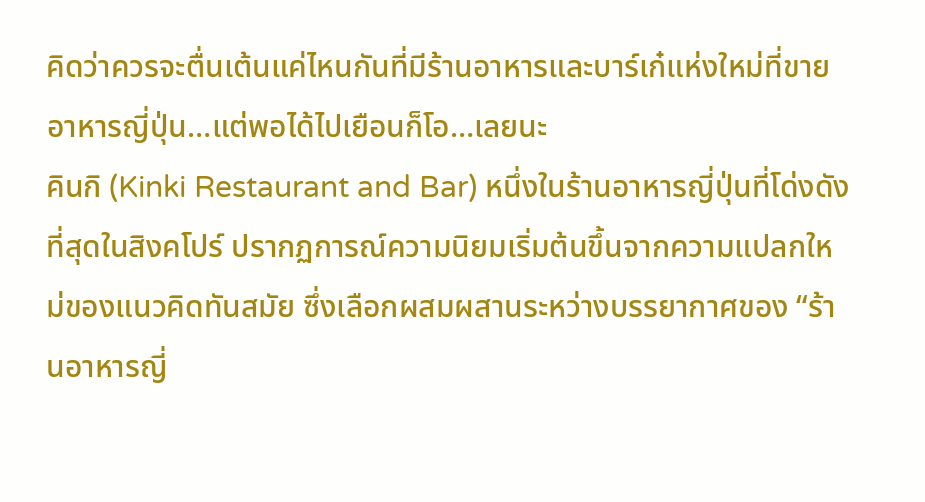คิดว่าควรจะตื่นเต้นแค่ไหนกันที่มีร้านอาหารและบาร์เก๋แห่งใหม่ที่ขายอาหารญี่ปุ่น…แต่พอได้ไปเยือนก็โอ…เลยนะ
คินกิ (Kinki Restaurant and Bar) หนึ่งในร้านอาหารญี่ปุ่นที่โด่งดังที่สุดในสิงคโปร์ ปรากฏการณ์ความนิยมเริ่มต้นขึ้นจากความแปลกใหม่ของแนวคิดทันสมัย ซึ่งเลือกผสมผสานระหว่างบรรยากาศของ “ร้านอาหารญี่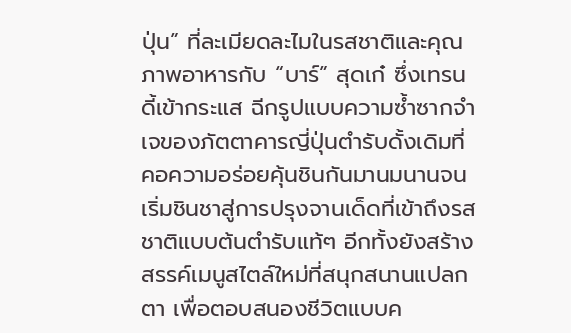ปุ่น” ที่ละเมียดละไมในรสชาติและคุณภาพอาหารกับ “บาร์” สุดเก๋ ซึ่งเทรนดี้เข้ากระแส ฉีกรูปแบบความซ้ำซากจำเจของภัตตาคารญี่ปุ่นตำรับดั้งเดิมที่คอความอร่อยคุ้นชินกันมานมนานจนเริ่มชินชาสู่การปรุงจานเด็ดที่เข้าถึงรสชาติแบบต้นตำรับแท้ๆ อีกทั้งยังสร้างสรรค์เมนูสไตล์ใหม่ที่สนุกสนานแปลกตา เพื่อตอบสนองชีวิตแบบค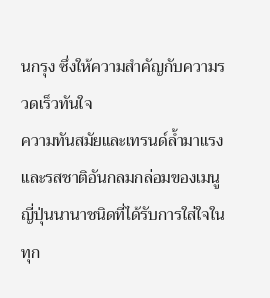นกรุง ซึ่งให้ความสำคัญกับความรวดเร็วทันใจ
ความทันสมัยและเทรนด์ล้ำมาแรงและรสชาติอันกลมกล่อมของเมนูญี่ปุ่นนานาชนิดที่ได้รับการใส่ใจในทุก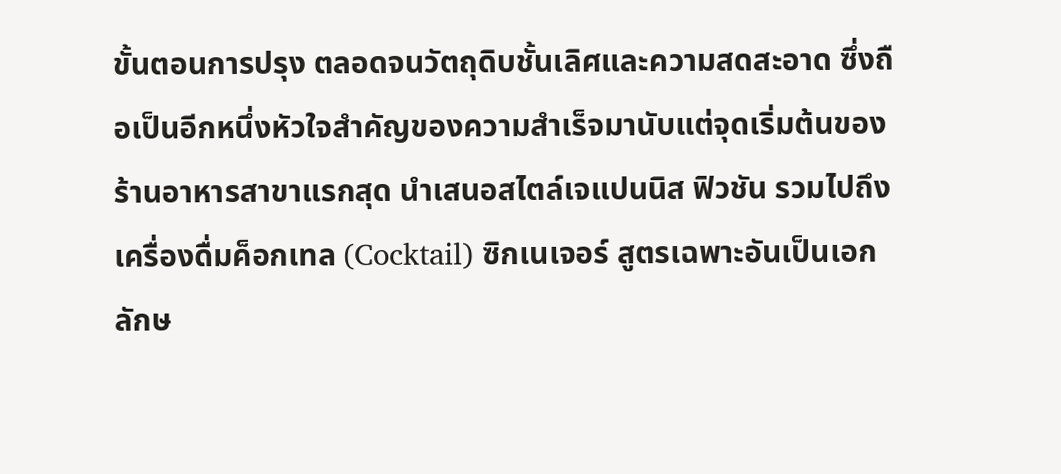ขั้นตอนการปรุง ตลอดจนวัตถุดิบชั้นเลิศและความสดสะอาด ซึ่งถือเป็นอีกหนึ่งหัวใจสำคัญของความสำเร็จมานับแต่จุดเริ่มต้นของร้านอาหารสาขาแรกสุด นำเสนอสไตล์เจแปนนิส ฟิวชัน รวมไปถึงเครื่องดื่มค็อกเทล (Cocktail) ซิกเนเจอร์ สูตรเฉพาะอันเป็นเอกลักษ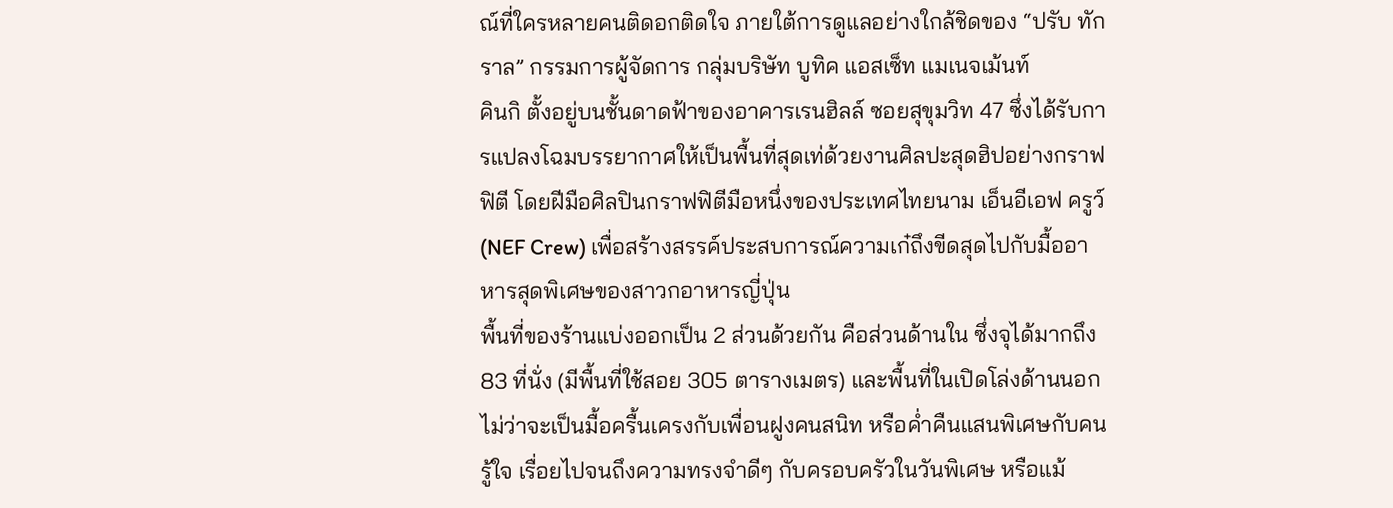ณ์ที่ใครหลายคนติดอกติดใจ ภายใต้การดูแลอย่างใกล้ชิดของ “ปรับ ทักราล” กรรมการผู้จัดการ กลุ่มบริษัท บูทิค แอสเซ็ท แมเนจเม้นท์
คินกิ ตั้งอยู่บนชั้นดาดฟ้าของอาคารเรนฮิลล์ ซอยสุขุมวิท 47 ซึ่งได้รับการแปลงโฉมบรรยากาศให้เป็นพื้นที่สุดเท่ด้วยงานศิลปะสุดฮิปอย่างกราฟฟิตี โดยฝีมือศิลปินกราฟฟิตีมือหนึ่งของประเทศไทยนาม เอ็นอีเอฟ ครูว์ (NEF Crew) เพื่อสร้างสรรค์ประสบการณ์ความเก๋ถึงขีดสุดไปกับมื้ออาหารสุดพิเศษของสาวกอาหารญี่ปุ่น
พื้นที่ของร้านแบ่งออกเป็น 2 ส่วนด้วยกัน คือส่วนด้านใน ซึ่งจุได้มากถึง 83 ที่นั่ง (มีพื้นที่ใช้สอย 305 ตารางเมตร) และพื้นที่ในเปิดโล่งด้านนอก ไม่ว่าจะเป็นมื้อครื้นเครงกับเพื่อนฝูงคนสนิท หรือค่ำคืนแสนพิเศษกับคนรู้ใจ เรื่อยไปจนถึงความทรงจำดีๆ กับครอบครัวในวันพิเศษ หรือแม้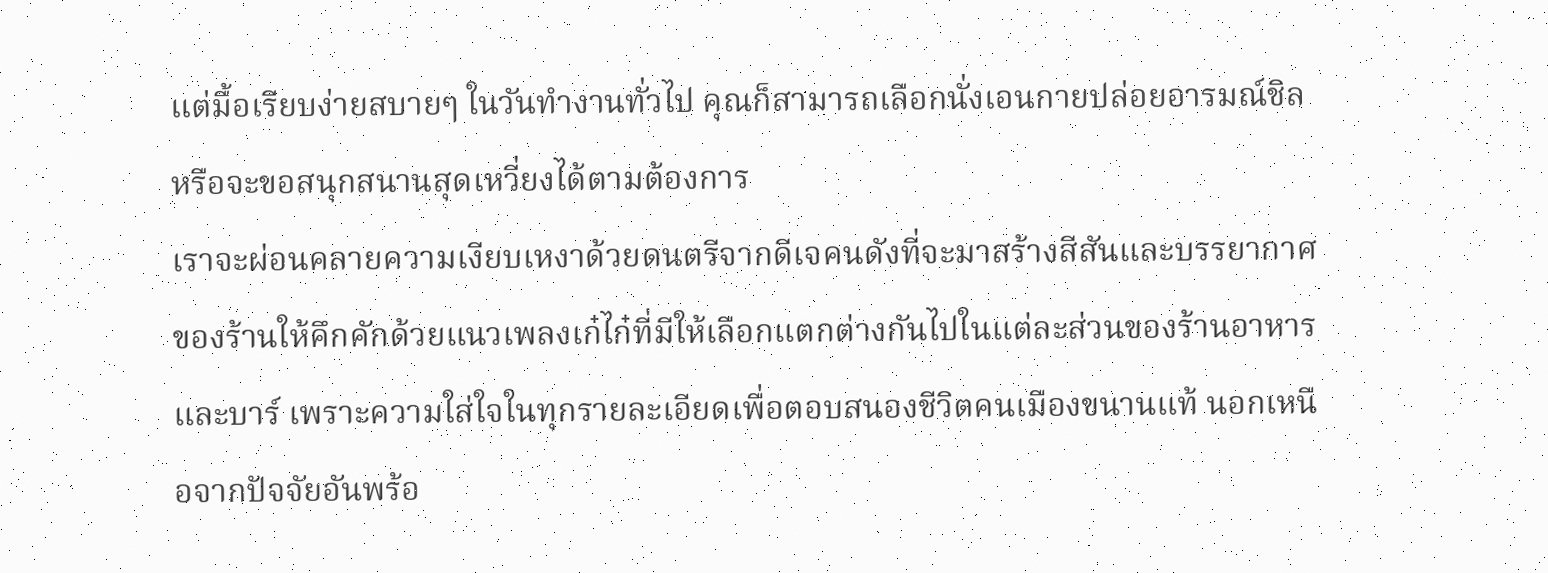แต่มื้อเรียบง่ายสบายๆ ในวันทำงานทั่วไป คุณก็สามารถเลือกนั่งเอนกายปล่อยอารมณ์ชิล หรือจะขอสนุกสนานสุดเหวี่ยงได้ตามต้องการ
เราจะผ่อนคลายความเงียบเหงาด้วยดนตรีจากดีเจคนดังที่จะมาสร้างสีสันและบรรยากาศของร้านให้คึกคักด้วยแนวเพลงเก๋ไก๋ที่มีให้เลือกแตกต่างกันไปในแต่ละส่วนของร้านอาหารและบาร์ เพราะความใส่ใจในทุกรายละเอียดเพื่อตอบสนองชีวิตคนเมืองขนานแท้ นอกเหนือจากปัจจัยอันพร้อ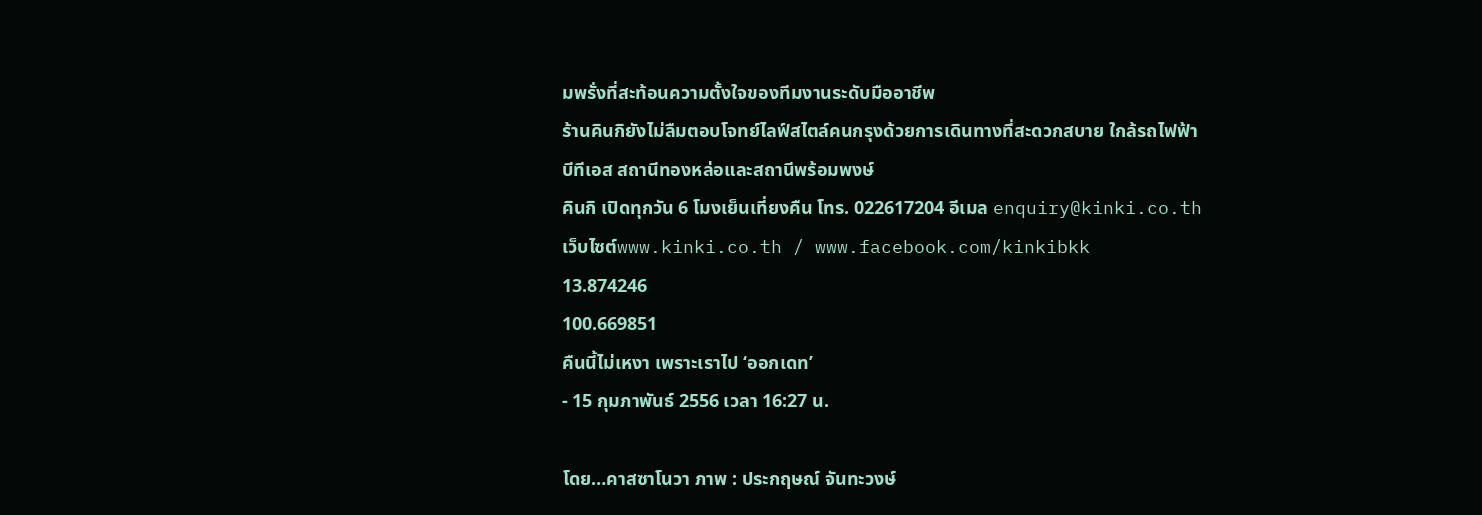มพรั่งที่สะท้อนความตั้งใจของทีมงานระดับมืออาชีพ
ร้านคินกิยังไม่ลืมตอบโจทย์ไลฟ์สไตล์คนกรุงด้วยการเดินทางที่สะดวกสบาย ใกล้รถไฟฟ้าบีทีเอส สถานีทองหล่อและสถานีพร้อมพงษ์
คินกิ เปิดทุกวัน 6 โมงเย็นเที่ยงคืน โทร. 022617204 อีเมล enquiry@kinki.co.th เว็บไซต์www.kinki.co.th / www.facebook.com/kinkibkk
13.874246
100.669851
คืนนี้ไม่เหงา เพราะเราไป ‘ออกเดท’
- 15 กุมภาพันธ์ 2556 เวลา 16:27 น.

โดย…คาสซาโนวา ภาพ : ประกฤษณ์ จันทะวงษ์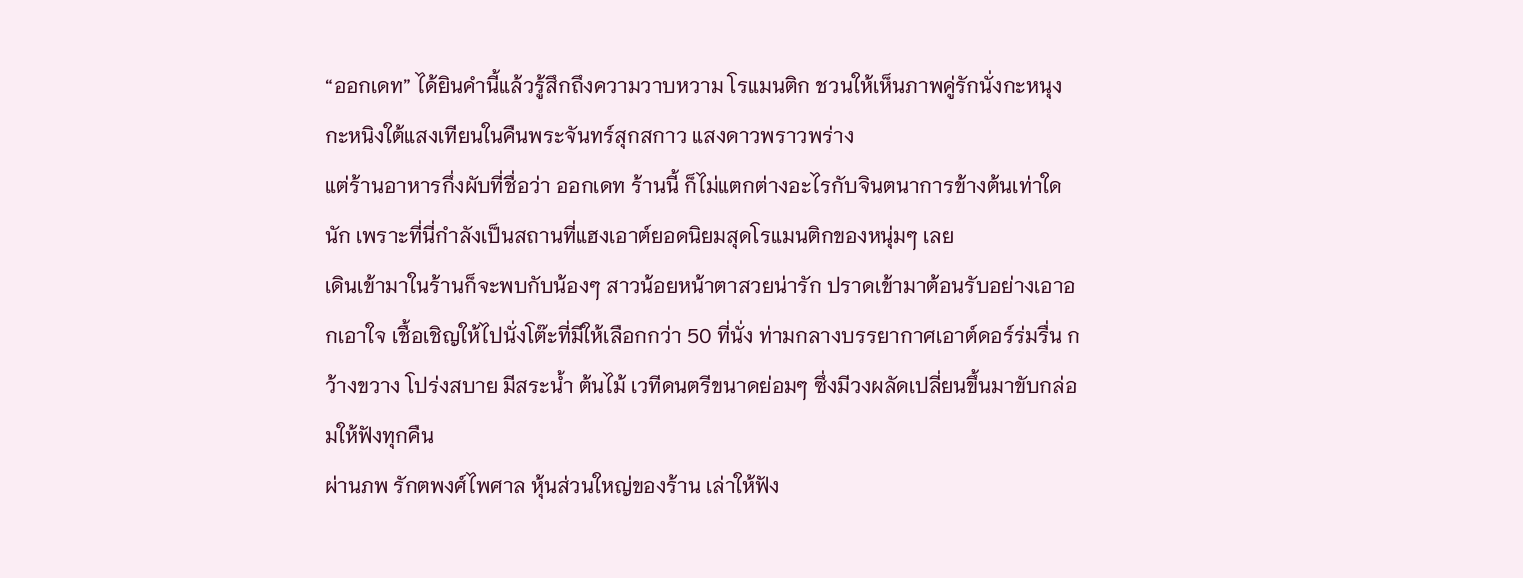“ออกเดท” ได้ยินคำนี้แล้วรู้สึกถึงความวาบหวาม โรแมนติก ชวนให้เห็นภาพคู่รักนั่งกะหนุงกะหนิงใต้แสงเทียนในคืนพระจันทร์สุกสกาว แสงดาวพราวพร่าง
แต่ร้านอาหารกึ่งผับที่ชื่อว่า ออกเดท ร้านนี้ ก็ไม่แตกต่างอะไรกับจินตนาการข้างต้นเท่าใดนัก เพราะที่นี่กำลังเป็นสถานที่แฮงเอาต์ยอดนิยมสุดโรแมนติกของหนุ่มๆ เลย
เดินเข้ามาในร้านก็จะพบกับน้องๆ สาวน้อยหน้าตาสวยน่ารัก ปราดเข้ามาต้อนรับอย่างเอาอกเอาใจ เชื้อเชิญให้ไปนั่งโต๊ะที่มีให้เลือกกว่า 50 ที่นั่ง ท่ามกลางบรรยากาศเอาต์ดอร์ร่มรื่น กว้างขวาง โปร่งสบาย มีสระน้ำ ต้นไม้ เวทีดนตรีขนาดย่อมๆ ซึ่งมีวงผลัดเปลี่ยนขึ้นมาขับกล่อมให้ฟังทุกคืน
ผ่านภพ รักตพงศ์ไพศาล หุ้นส่วนใหญ่ของร้าน เล่าให้ฟัง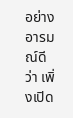อย่างอารมณ์ดีว่า เพิ่งเปิด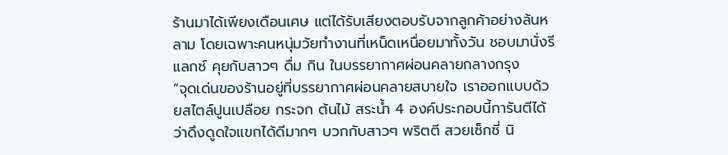ร้านมาได้เพียงเดือนเศษ แต่ได้รับเสียงตอบรับจากลูกค้าอย่างล้นหลาม โดยเฉพาะคนหนุ่มวัยทำงานที่เหน็ดเหนื่อยมาทั้งวัน ชอบมานั่งรีแลกซ์ คุยกับสาวๆ ดื่ม กิน ในบรรยากาศผ่อนคลายกลางกรุง
“จุดเด่นของร้านอยู่ที่บรรยากาศผ่อนคลายสบายใจ เราออกแบบด้วยสไตล์ปูนเปลือย กระจก ต้นไม้ สระน้ำ 4 องค์ประกอบนี้การันตีได้ว่าดึงดูดใจแขกได้ดีมากๆ บวกกับสาวๆ พริตตี สวยเซ็กซี่ นิ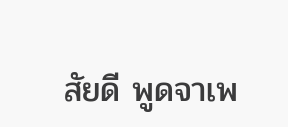สัยดี พูดจาเพ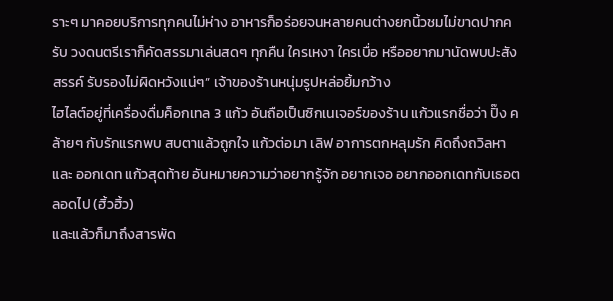ราะๆ มาคอยบริการทุกคนไม่ห่าง อาหารก็อร่อยจนหลายคนต่างยกนิ้วชมไม่ขาดปากครับ วงดนตรีเราก็คัดสรรมาเล่นสดๆ ทุกคืน ใครเหงา ใครเบื่อ หรืออยากมานัดพบปะสังสรรค์ รับรองไม่ผิดหวังแน่ๆ” เจ้าของร้านหนุ่มรูปหล่อยิ้มกว้าง
ไฮไลต์อยู่ที่เครื่องดื่มค็อกเทล 3 แก้ว อันถือเป็นซิกเนเจอร์ของร้าน แก้วแรกชื่อว่า ปิ๊ง คล้ายๆ กับรักแรกพบ สบตาแล้วถูกใจ แก้วต่อมา เลิฟ อาการตกหลุมรัก คิดถึงถวิลหา และ ออกเดท แก้วสุดท้าย อันหมายความว่าอยากรู้จัก อยากเจอ อยากออกเดทกับเธอตลอดไป (ฮิ้วฮิ้ว)
และแล้วก็มาถึงสารพัด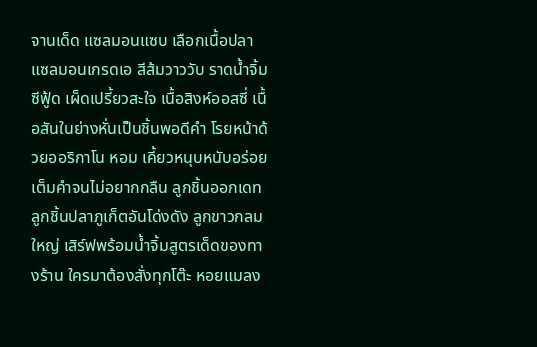จานเด็ด แซลมอนแซบ เลือกเนื้อปลาแซลมอนเกรดเอ สีส้มวาววับ ราดน้ำจิ้มซีฟู้ด เผ็ดเปรี้ยวสะใจ เนื้อสิงห์ออสซี่ เนื้อสันในย่างหั่นเป็นชิ้นพอดีคำ โรยหน้าด้วยออริกาโน หอม เคี้ยวหนุบหนับอร่อยเต็มคำจนไม่อยากกลืน ลูกชิ้นออกเดท ลูกชิ้นปลาภูเก็ตอันโด่งดัง ลูกขาวกลมใหญ่ เสิร์ฟพร้อมน้ำจิ้มสูตรเด็ดของทางร้าน ใครมาต้องสั่งทุกโต๊ะ หอยแมลง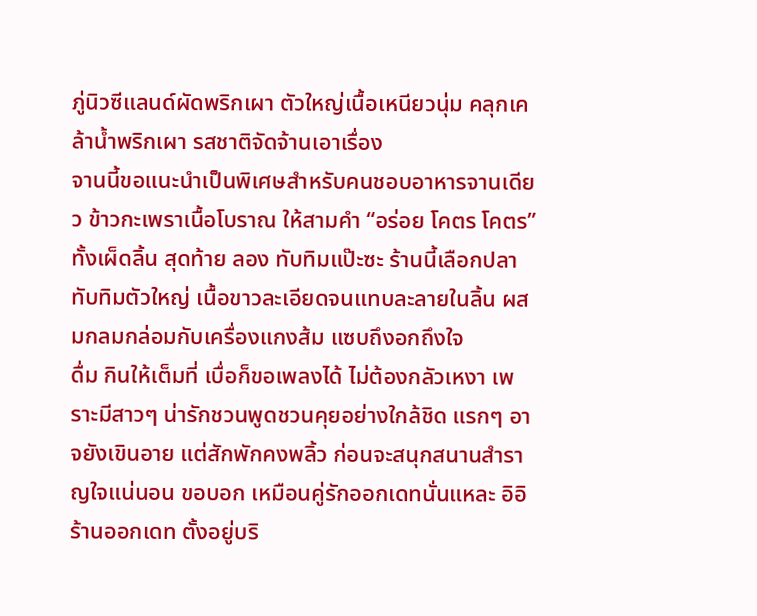ภู่นิวซีแลนด์ผัดพริกเผา ตัวใหญ่เนื้อเหนียวนุ่ม คลุกเคล้าน้ำพริกเผา รสชาติจัดจ้านเอาเรื่อง
จานนี้ขอแนะนำเป็นพิเศษสำหรับคนชอบอาหารจานเดียว ข้าวกะเพราเนื้อโบราณ ให้สามคำ “อร่อย โคตร โคตร” ทั้งเผ็ดลิ้น สุดท้าย ลอง ทับทิมแป๊ะซะ ร้านนี้เลือกปลาทับทิมตัวใหญ่ เนื้อขาวละเอียดจนแทบละลายในลิ้น ผสมกลมกล่อมกับเครื่องแกงส้ม แซบถึงอกถึงใจ
ดื่ม กินให้เต็มที่ เบื่อก็ขอเพลงได้ ไม่ต้องกลัวเหงา เพราะมีสาวๆ น่ารักชวนพูดชวนคุยอย่างใกล้ชิด แรกๆ อาจยังเขินอาย แต่สักพักคงพลิ้ว ก่อนจะสนุกสนานสำราญใจแน่นอน ขอบอก เหมือนคู่รักออกเดทนั่นแหละ อิอิ
ร้านออกเดท ตั้งอยู่บริ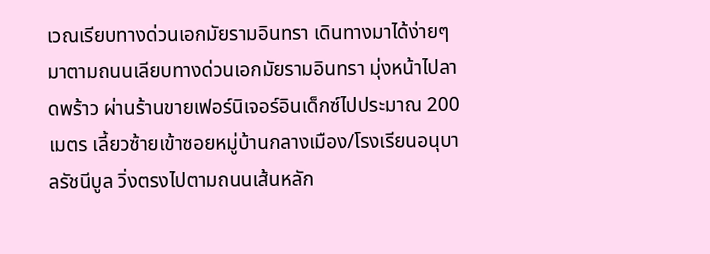เวณเรียบทางด่วนเอกมัยรามอินทรา เดินทางมาได้ง่ายๆ มาตามถนนเลียบทางด่วนเอกมัยรามอินทรา มุ่งหน้าไปลาดพร้าว ผ่านร้านขายเฟอร์นิเจอร์อินเด็กซ์ไปประมาณ 200 เมตร เลี้ยวซ้ายเข้าซอยหมู่บ้านกลางเมือง/โรงเรียนอนุบาลรัชนีบูล วิ่งตรงไปตามถนนเส้นหลัก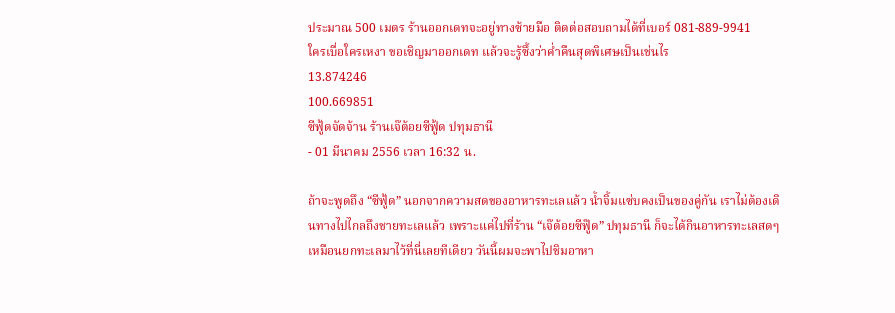ประมาณ 500 เมตร ร้านออกเดทจะอยู่ทางซ้ายมือ ติดต่อสอบถามได้ที่เบอร์ 081-889-9941
ใครเบื่อใครเหงา ขอเชิญมาออกเดท แล้วจะรู้ซึ้งว่าค่ำคืนสุดพิเศษเป็นเช่นไร
13.874246
100.669851
ซีฟู้ดจัดจ้าน ร้านเจ๊ต้อยซีฟู้ด ปทุมธานี
- 01 มีนาคม 2556 เวลา 16:32 น.

ถ้าจะพูดถึง “ซีฟู้ด” นอกจากความสดของอาหารทะเลแล้ว น้ำจิ้มแซ่บคงเป็นของคู่กัน เราไม่ต้องเดินทางไปไกลถึงชายทะเลแล้ว เพราะแค่ไปที่ร้าน “เจ๊ต้อยซีฟู๊ด” ปทุมธานี ก็จะได้กินอาหารทะเลสดๆ เหมือนยกทะเลมาไว้ที่นี่เลยทีเดียว วันนี้ผมจะพาไปชิมอาหา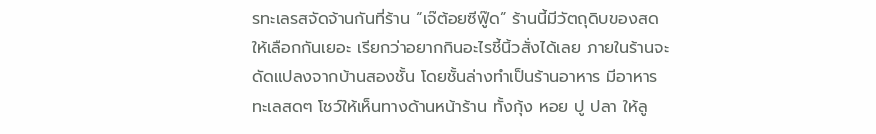รทะเลรสจัดจ้านกันที่ร้าน “เจ๊ต้อยซีฟู๊ด” ร้านนี้มีวัตถุดิบของสดให้เลือกกันเยอะ เรียกว่าอยากกินอะไรชี้นิ้วสั่งได้เลย ภายในร้านจะดัดแปลงจากบ้านสองชั้น โดยชั้นล่างทำเป็นร้านอาหาร มีอาหารทะเลสดๆ โชว์ให้เห็นทางด้านหน้าร้าน ทั้งกุ้ง หอย ปู ปลา ให้ลู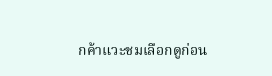กค้าแวะชมเลือกดูก่อน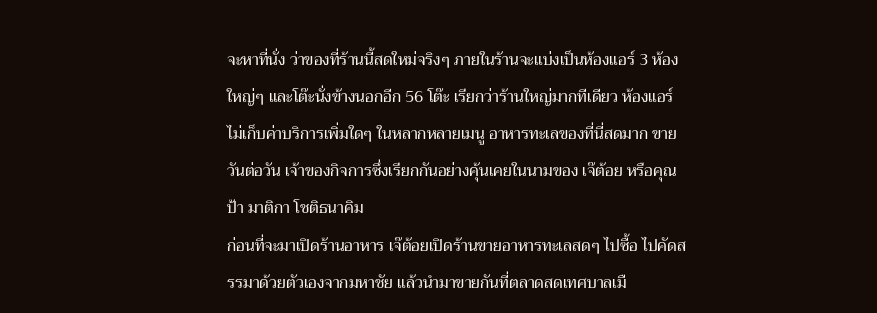จะหาที่นั่ง ว่าของที่ร้านนี้สดใหม่จริงๆ ภายในร้านจะแบ่งเป็นห้องแอร์ 3 ห้องใหญ่ๆ และโต๊ะนั่งข้างนอกอีก 56 โต๊ะ เรียกว่าร้านใหญ่มากทีเดียว ห้องแอร์ไม่เก็บค่าบริการเพิ่มใดๆ ในหลากหลายเมนู อาหารทะเลของที่นี่สดมาก ขายวันต่อวัน เจ้าของกิจการซึ่งเรียกกันอย่างคุ้นเคยในนามของ เจ๊ต้อย หรือคุณป้า มาติกา โชติธนาคิม
ก่อนที่จะมาเปิดร้านอาหาร เจ๊ต้อยเปิดร้านขายอาหารทะเลสดๆ ไปซื้อ ไปคัดสรรมาด้วยตัวเองจากมหาชัย แล้วนำมาขายกันที่ตลาดสดเทศบาลเมื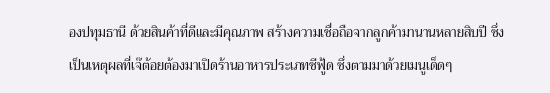องปทุมธานี ด้วยสินค้าที่ดีและมีคุณภาพ สร้างความเชื่อถือจากลูกค้ามานานหลายสิบปี ซึ่งเป็นเหตุผลที่เจ๊ต้อยต้องมาเปิดร้านอาหารประเภทซีฟู้ด ซึ่งตามมาด้วยเมนูเด็ดๆ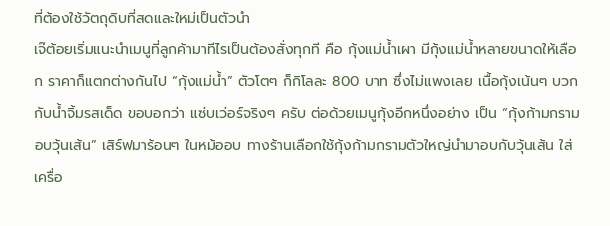ที่ต้องใช้วัตถุดิบที่สดและใหม่เป็นตัวนำ
เจ๊ต้อยเริ่มแนะนำเมนูที่ลูกค้ามาทีไรเป็นต้องสั่งทุกที คือ กุ้งแม่น้ำเผา มีกุ้งแม่น้ำหลายขนาดให้เลือก ราคาก็แตกต่างกันไป “กุ้งแม่น้ำ” ตัวโตๆ ก็กิโลละ 800 บาท ซึ่งไม่แพงเลย เนื้อกุ้งเน้นๆ บวกกับน้ำจิ้มรสเด็ด ขอบอกว่า แซ่บเว่อร์จริงๆ ครับ ต่อด้วยเมนูกุ้งอีกหนึ่งอย่าง เป็น “กุ้งก้ามกรามอบวุ้นเส้น” เสิร์ฟมาร้อนๆ ในหม้ออบ ทางร้านเลือกใช้กุ้งก้ามกรามตัวใหญ่นำมาอบกับวุ้นเส้น ใส่เครื่อ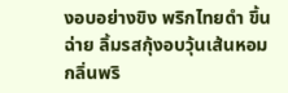งอบอย่างขิง พริกไทยดำ ขึ้นฉ่าย ลิ้มรสกุ้งอบวุ้นเส้นหอมกลิ่นพริ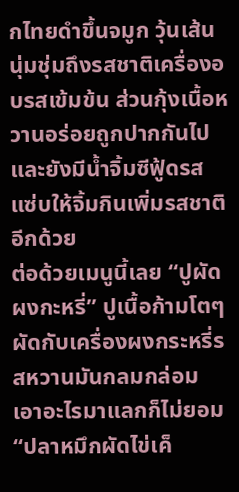กไทยดำขึ้นจมูก วุ้นเส้นนุ่มชุ่มถึงรสชาติเครื่องอบรสเข้มข้น ส่วนกุ้งเนื้อหวานอร่อยถูกปากกันไป และยังมีน้ำจิ้มซีฟู้ดรสแซ่บให้จิ้มกินเพิ่มรสชาติอีกด้วย
ต่อด้วยเมนูนี้เลย “ปูผัดผงกะหรี่” ปูเนื้อก้ามโตๆ ผัดกับเครื่องผงกระหรี่รสหวานมันกลมกล่อม เอาอะไรมาแลกก็ไม่ยอม “ปลาหมึกผัดไข่เค็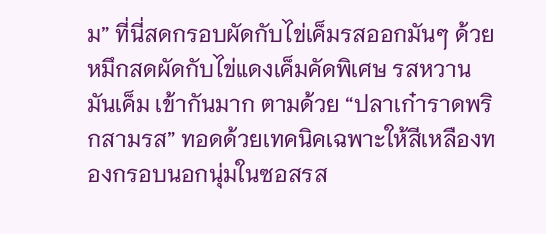ม” ที่นี่สดกรอบผัดกับไข่เค็มรสออกมันๆ ด้วยหมึกสดผัดกับไข่แดงเค็มคัดพิเศษ รสหวานมันเค็ม เข้ากันมาก ตามด้วย “ปลาเก๋าราดพริกสามรส” ทอดด้วยเทคนิคเฉพาะให้สีเหลืองทองกรอบนอกนุ่มในซอสรส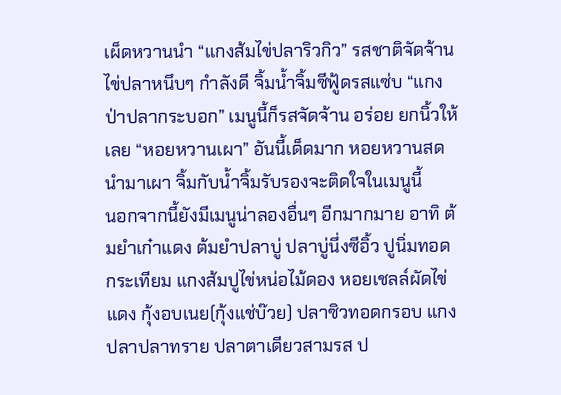เผ็ดหวานนำ “แกงส้มไข่ปลาริวกิว” รสชาติจัดจ้าน ไข่ปลาหนึบๆ กำลังดี จิ้มน้ำจิ้มซีฟู้ดรสแซ่บ “แกงป่าปลากระบอก” เมนูนี้ก็รสจัดจ้าน อร่อย ยกนิ้วให้เลย “หอยหวานเผา” อันนี้เด็ดมาก หอยหวานสดนำมาเผา จิ้มกับน้ำจิ้มรับรองจะติดใจในเมนูนี้
นอกจากนี้ยังมีเมนูน่าลองอื่นๆ อีกมากมาย อาทิ ต้มยำเก๋าแดง ต้มยำปลาบู่ ปลาบู่นึ่งซีอิ้ว ปูนิ่มทอดกระเทียม แกงส้มปูไข่หน่อไม้ดอง หอยเชลล์ผัดไข่แดง กุ้งอบเนย(กุ้งแช่บ๊วย) ปลาซิวทอดกรอบ แกงปลาปลาทราย ปลาตาเดียวสามรส ป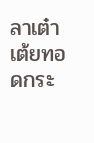ลาเต๋าเต้ยทอดกระ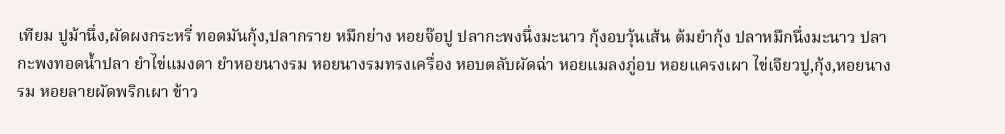เทียม ปูม้านึ่ง,ผัดผงกระหรี่ ทอดมันกุ้ง,ปลากราย หมึกย่าง หอยจ๊อปู ปลากะพงนึ่งมะนาว กุ้งอบวุ้นเส้น ต้มยำกุ้ง ปลาหมึกนึ่งมะนาว ปลากะพงทอดน้ำปลา ยำไข่แมงดา ยำหอยนางรม หอยนางรมทรงเครื่อง หอบตลับผัดฉ่า หอยแมลงภู่อบ หอยแครงเผา ไข่เจียวปู,กุ้ง,หอยนางรม หอยลายผัดพริกเผา ข้าว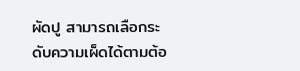ผัดปู สามารถเลือกระดับความเผ็ดได้ตามต้อ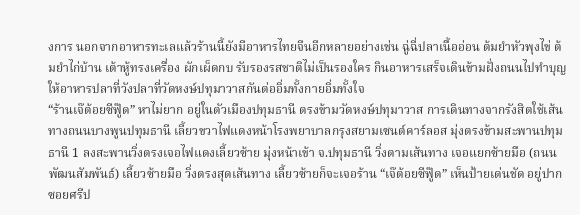งการ นอกจากอาหารทะเลแล้วร้านนี้ยังมีอาหารไทยจีนอีกหลายอย่างเช่น ฉู่ฉี่ปลาเนื้ออ่อน ต้มยำหัวพุงไข่ ต้มยำไก่บ้าน เต้าหู้ทรงเครื่อง ผักเผ็ดกบ รับรองรสชาติไม่เป็นรองใคร กินอาหารเสร็จเดินข้ามฝั่งถนนไปทำบุญให้อาหารปลาที่วังปลาที่วัดหงษ์ปทุมาวาสกันต่ออิ่มทั้งกายอิ่มทั้งใจ
“ร้านเจ๊ต้อยซีฟู๊ด” หาไม่ยาก อยู่ในตัวเมืองปทุมธานี ตรงข้ามวัดหงษ์ปทุมาวาส การเดินทางจากรังสิตใช้เส้นทางถนนบางพูนปทุมธานี เลี้ยวขวาไฟแดงหน้าโรงพยาบาลกรุงสยามเซนต์คาร์ลอส มุ่งตรงข้ามสะพานปทุมธานี 1 ลงสะพานวิ่งตรงเจอไฟแดงเลี้ยวซ้าย มุ่งหน้าเข้า จ.ปทุมธานี วิ่งตามเส้นทาง เจอแยกซ้ายมือ (ถนนพัฒนสัมพันธ์) เลี้ยวซ้ายมือ วิ่งตรงสุดเส้นทาง เลี้ยวซ้ายก็จะเจอร้าน “เจ๊ต้อยซีฟู๊ด” เห็นป้ายเด่นชัด อยู่ปากซอยศรีป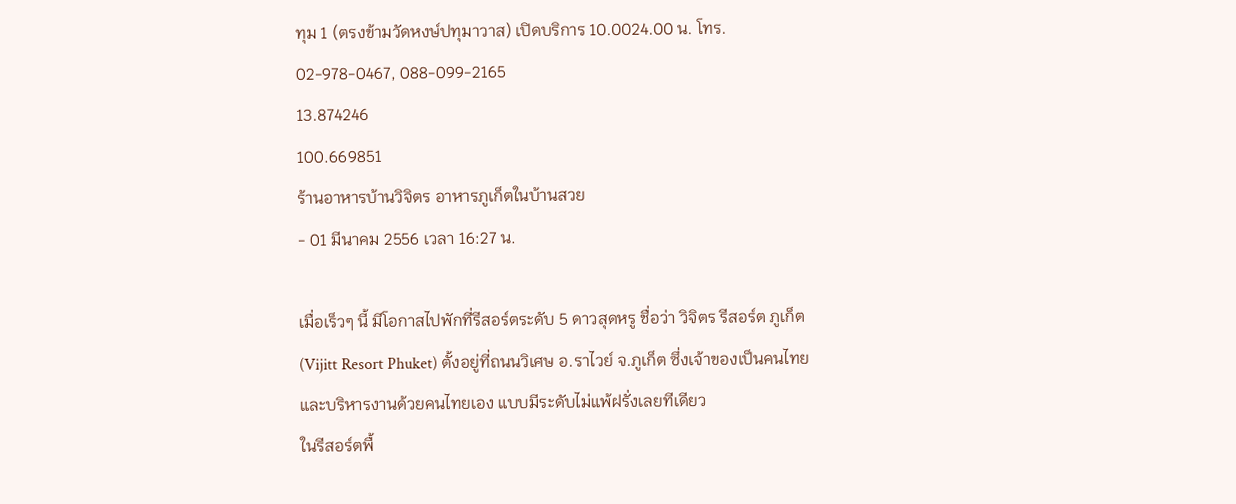ทุม 1 (ตรงข้ามวัดหงษ์ปทุมาวาส) เปิดบริการ 10.0024.00 น. โทร. 02-978-0467, 088-099-2165
13.874246
100.669851
ร้านอาหารบ้านวิจิตร อาหารภูเก็ตในบ้านสวย
- 01 มีนาคม 2556 เวลา 16:27 น.

เมื่อเร็วๆ นี้ มีโอกาสไปพักที่รีสอร์ตระดับ 5 ดาวสุดหรู ชื่อว่า วิจิตร รีสอร์ต ภูเก็ต (Vijitt Resort Phuket) ตั้งอยู่ที่ถนนวิเศษ อ.ราไวย์ จ.ภูเก็ต ซึ่งเจ้าของเป็นคนไทยและบริหารงานด้วยคนไทยเอง แบบมีระดับไม่แพ้ฝรั่งเลยทีเดียว
ในรีสอร์ตพื้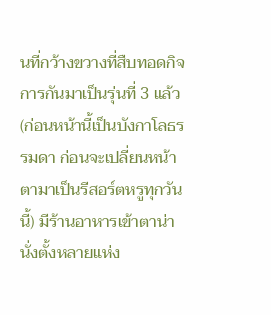นที่กว้างขวางที่สืบทอดกิจการกันมาเป็นรุ่นที่ 3 แล้ว (ก่อนหน้านี้เป็นบังกาโลธรรมดา ก่อนจะเปลี่ยนหน้าตามาเป็นรีสอร์ตหรูทุกวันนี้) มีร้านอาหารเข้าตาน่านั่งตั้งหลายแห่ง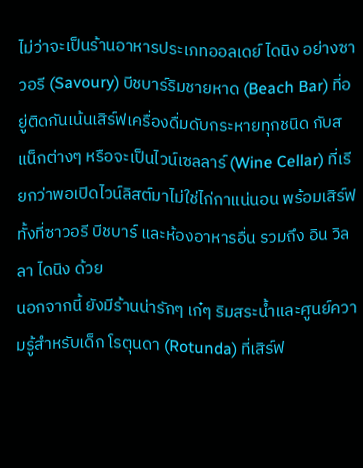ไม่ว่าจะเป็นร้านอาหารประเภทออลเดย์ ไดนิง อย่างซาวอรี (Savoury) บีชบาร์ริมชายหาด (Beach Bar) ที่อยู่ติดกันเน้นเสิร์ฟเครื่องดื่มดับกระหายทุกชนิด กับสแน็กต่างๆ หรือจะเป็นไวน์เซลลาร์ (Wine Cellar) ที่เรียกว่าพอเปิดไวน์ลิสต์มาไม่ใช่ไก่กาแน่นอน พร้อมเสิร์ฟทั้งที่ซาวอรี บีชบาร์ และห้องอาหารอื่น รวมถึง อิน วิลลา ไดนิง ด้วย
นอกจากนี้ ยังมีร้านน่ารักๆ เก๋ๆ ริมสระน้ำและศูนย์ความรู้สำหรับเด็ก โรตุนดา (Rotunda) ที่เสิร์ฟ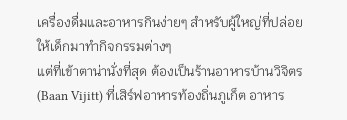เครื่องดื่มและอาหารกินง่ายๆ สำหรับผู้ใหญ่ที่ปล่อยให้เด็กมาทำกิจกรรมต่างๆ
แต่ที่เข้าตาน่านั่งที่สุด ต้องเป็นร้านอาหารบ้านวิจิตร (Baan Vijitt) ที่เสิร์ฟอาหารท้องถิ่นภูเก็ต อาหาร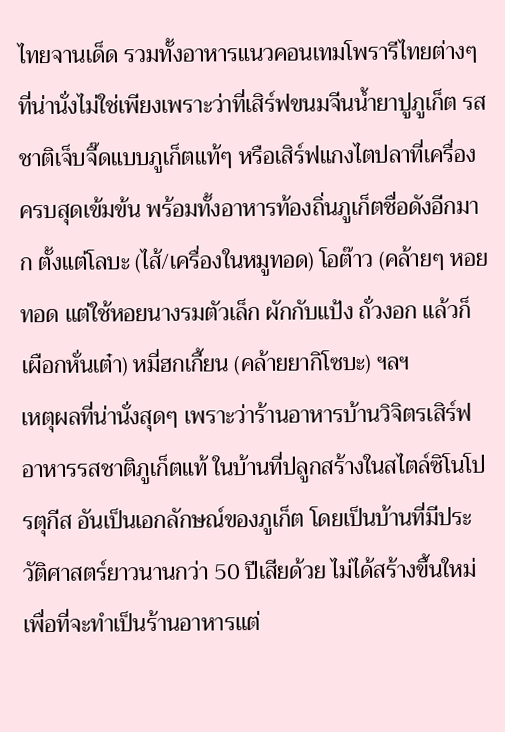ไทยจานเด็ด รวมทั้งอาหารแนวคอนเทมโพรารีไทยต่างๆ
ที่น่านั่งไม่ใช่เพียงเพราะว่าที่เสิร์ฟขนมจีนน้ำยาปูภูเก็ต รสชาติเจ็บจี๊ดแบบภูเก็ตแท้ๆ หรือเสิร์ฟแกงไตปลาที่เครื่องครบสุดเข้มข้น พร้อมทั้งอาหารท้องถิ่นภูเก็ตชื่อดังอีกมาก ตั้งแต่โลบะ (ไส้/เครื่องในหมูทอด) โอต๊าว (คล้ายๆ หอยทอด แต่ใช้หอยนางรมตัวเล็ก ผักกับแป้ง ถั่วงอก แล้วก็เผือกหั่นเต๋า) หมี่ฮกเกี้ยน (คล้ายยากิโซบะ) ฯลฯ
เหตุผลที่น่านั่งสุดๆ เพราะว่าร้านอาหารบ้านวิจิตรเสิร์ฟอาหารรสชาติภูเก็ตแท้ ในบ้านที่ปลูกสร้างในสไตล์ซิโนโปรตุกีส อันเป็นเอกลักษณ์ของภูเก็ต โดยเป็นบ้านที่มีประวัติศาสตร์ยาวนานกว่า 50 ปีเสียด้วย ไม่ได้สร้างขึ้นใหม่เพื่อที่จะทำเป็นร้านอาหารแต่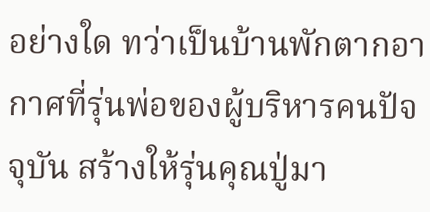อย่างใด ทว่าเป็นบ้านพักตากอากาศที่รุ่นพ่อของผู้บริหารคนปัจจุบัน สร้างให้รุ่นคุณปู่มา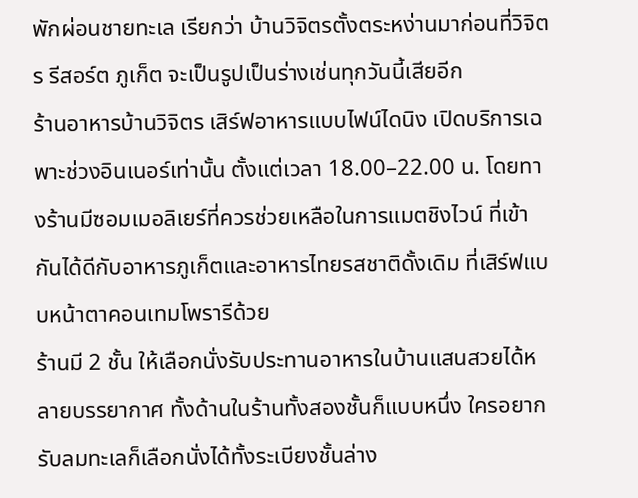พักผ่อนชายทะเล เรียกว่า บ้านวิจิตรตั้งตระหง่านมาก่อนที่วิจิตร รีสอร์ต ภูเก็ต จะเป็นรูปเป็นร่างเช่นทุกวันนี้เสียอีก
ร้านอาหารบ้านวิจิตร เสิร์ฟอาหารแบบไฟน์ไดนิง เปิดบริการเฉพาะช่วงอินเนอร์เท่านั้น ตั้งแต่เวลา 18.00–22.00 น. โดยทางร้านมีซอมเมอลิเยร์ที่ควรช่วยเหลือในการแมตชิงไวน์ ที่เข้ากันได้ดีกับอาหารภูเก็ตและอาหารไทยรสชาติดั้งเดิม ที่เสิร์ฟแบบหน้าตาคอนเทมโพรารีด้วย
ร้านมี 2 ชั้น ให้เลือกนั่งรับประทานอาหารในบ้านแสนสวยได้หลายบรรยากาศ ทั้งด้านในร้านทั้งสองชั้นก็แบบหนึ่ง ใครอยากรับลมทะเลก็เลือกนั่งได้ทั้งระเบียงชั้นล่าง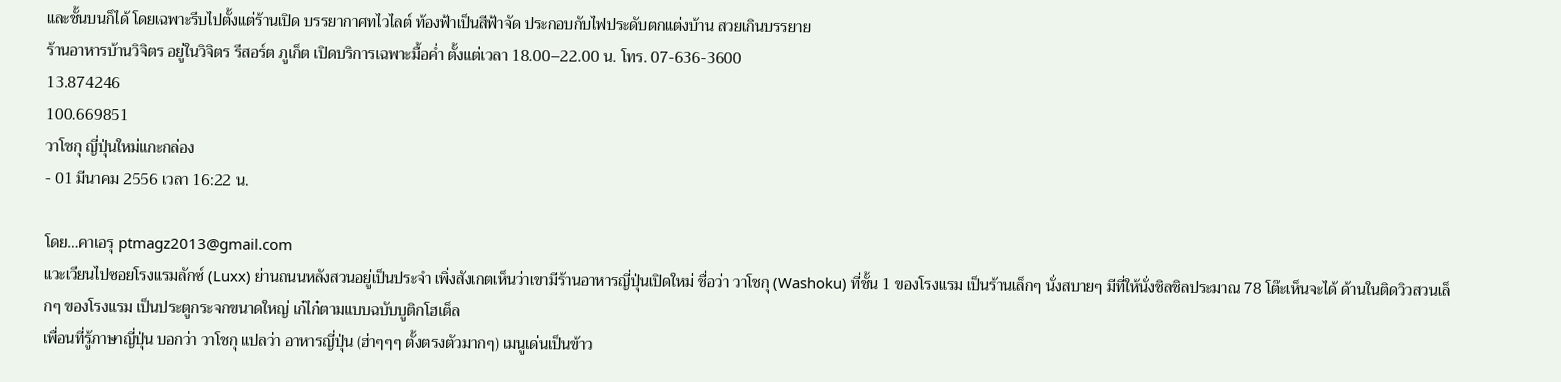และชั้นบนก็ได้ โดยเฉพาะรีบไปตั้งแต่ร้านเปิด บรรยากาศทไวไลต์ ท้องฟ้าเป็นสีฟ้าจัด ประกอบกับไฟประดับตกแต่งบ้าน สวยเกินบรรยาย
ร้านอาหารบ้านวิจิตร อยู่ในวิจิตร รีสอร์ต ภูเก็ต เปิดบริการเฉพาะมื้อค่ำ ตั้งแต่เวลา 18.00–22.00 น. โทร. 07-636-3600
13.874246
100.669851
วาโชกุ ญี่ปุ่นใหม่แกะกล่อง
- 01 มีนาคม 2556 เวลา 16:22 น.

โดย…คาเอรุ ptmagz2013@gmail.com
แวะเวียนไปซอยโรงแรมลักซ์ (Luxx) ย่านถนนหลังสวนอยู่เป็นประจำ เพิ่งสังเกตเห็นว่าเขามีร้านอาหารญี่ปุ่นเปิดใหม่ ชื่อว่า วาโชกุ (Washoku) ที่ชั้น 1 ของโรงแรม เป็นร้านเล็กๆ นั่งสบายๆ มีที่ให้นั่งชิลชิลประมาณ 78 โต๊ะเห็นจะได้ ด้านในติดวิวสวนเล็กๆ ของโรงแรม เป็นประตูกระจกขนาดใหญ่ เก๋ไก๋ตามแบบฉบับบูติกโฮเต็ล
เพื่อนที่รู้ภาษาญี่ปุ่น บอกว่า วาโชกุ แปลว่า อาหารญี่ปุ่น (ฮ่าๆๆๆ ตั้งตรงตัวมากๆ) เมนูเด่นเป็นข้าว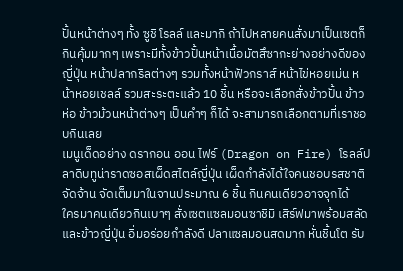ปั้นหน้าต่างๆ ทั้ง ซูชิ โรลล์ และมากิ ถ้าไปหลายคนสั่งมาเป็นเซตก็กินคุ้มมากๆ เพราะมีทั้งข้าวปั้นหน้าเนื้อมัตสึซากะย่างอย่างดีของญี่ปุ่น หน้าปลากริลต่างๆ รวมทั้งหน้าฟัวกราส์ หน้าไข่หอยเม่น หน้าหอยเชลล์ รวมสะระตะแล้ว 10 ชิ้น หรือจะเลือกสั่งข้าวปั้น ข้าวห่อ ข้าวม้วนหน้าต่างๆ เป็นคำๆ ก็ได้ จะสามารถเลือกตามที่เราชอบกินเลย
เมนูเด็ดอย่าง ดรากอน ออน ไฟร์ (Dragon on Fire) โรลล์ปลาดิบทูน่าราดซอสเผ็ดสไตล์ญี่ปุ่น เผ็ดกำลังได้ใจคนชอบรสชาติจัดจ้าน จัดเต็มมาในจานประมาณ 6 ชิ้น กินคนเดียวอาจจุกได้
ใครมาคนเดียวกินเบาๆ สั่งเซตแซลมอนซาชิมิ เสิร์ฟมาพร้อมสลัดและข้าวญี่ปุ่น อิ่มอร่อยกำลังดี ปลาแซลมอนสดมาก หั่นชิ้นโต รับ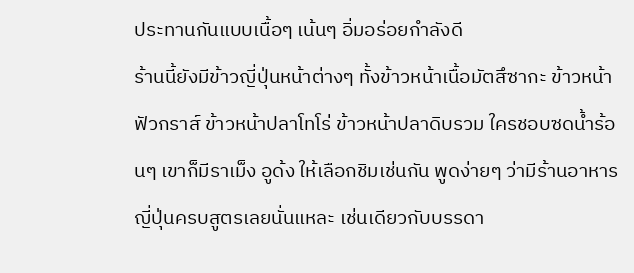ประทานกันแบบเนื้อๆ เน้นๆ อิ่มอร่อยกำลังดี
ร้านนี้ยังมีข้าวญี่ปุ่นหน้าต่างๆ ทั้งข้าวหน้าเนื้อมัตสึซากะ ข้าวหน้าฟัวกราส์ ข้าวหน้าปลาโทโร่ ข้าวหน้าปลาดิบรวม ใครชอบซดน้ำร้อนๆ เขาก็มีราเม็ง อูด้ง ให้เลือกชิมเช่นกัน พูดง่ายๆ ว่ามีร้านอาหารญี่ปุ่นครบสูตรเลยนั่นแหละ เช่นเดียวกับบรรดา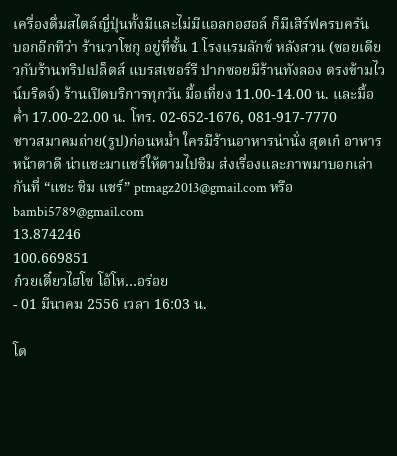เครื่องดื่มสไตล์ญี่ปุ่นทั้งมีและไม่มีแอลกอฮอล์ ก็มีเสิร์ฟครบครัน
บอกอีกทีว่า ร้านวาโชกุ อยู่ที่ชั้น 1 โรงแรมลักซ์ หลังสวน (ซอยเดียวกับร้านทริปเปล็ตส์ แบรสเซอร์รี ปากซอยมีร้านทังลอง ตรงข้ามไวน์บริดจ์) ร้านเปิดบริการทุกวัน มื้อเที่ยง 11.00-14.00 น. และมื้อค่ำ 17.00-22.00 น. โทร. 02-652-1676, 081-917-7770
ชาวสมาคมถ่าย(รูป)ก่อนหม่ำ ใครมีร้านอาหารน่านั่ง สุดเก๋ อาหารหน้าตาดี น่าแชะมาแชร์ให้ตามไปชิม ส่งเรื่องและภาพมาบอกเล่ากันที่ “แชะ ชิม แชร์” ptmagz2013@gmail.com หรือbambi5789@gmail.com
13.874246
100.669851
ก๋วยเตี๋ยวไฮโซ โอ้โห…อร่อย
- 01 มีนาคม 2556 เวลา 16:03 น.

โด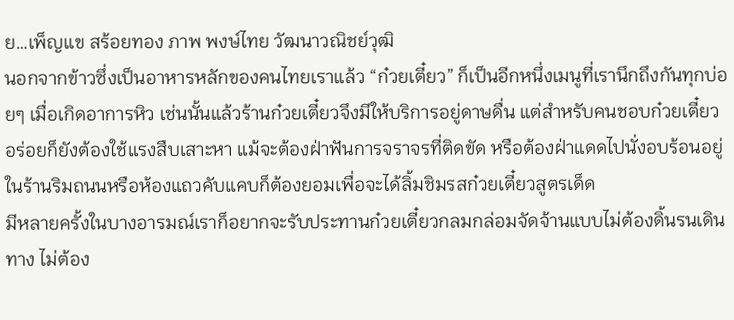ย…เพ็ญแข สร้อยทอง ภาพ พงษ์ไทย วัฒนาวณิชย์วุฒิ
นอกจากข้าวซึ่งเป็นอาหารหลักของคนไทยเราแล้ว “ก๋วยเตี๋ยว” ก็เป็นอีกหนึ่งเมนูที่เรานึกถึงกันทุกบ่อยๆ เมื่อเกิดอาการหิว เช่นนั้นแล้วร้านก๋วยเตี๋ยวจึงมีให้บริการอยู่ดาษดื่น แต่สำหรับคนชอบก๋วยเตี๋ยวอร่อยก็ยังต้องใช้แรงสืบเสาะหา แม้จะต้องฝ่าฟันการจราจรที่ติดขัด หรือต้องฝ่าแดดไปนั่งอบร้อนอยู่ในร้านริมถนนหรือห้องแถวคับแคบก็ต้องยอมเพื่อจะได้ลิ้มชิมรสก๋วยเตี๋ยวสูตรเด็ด
มีหลายครั้งในบางอารมณ์เราก็อยากจะรับประทานก๋วยเตี๋ยวกลมกล่อมจัดจ้านแบบไม่ต้องดิ้นรนเดินทาง ไม่ต้อง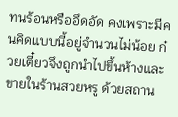ทนร้อนหรืออึดอัด คงเพราะมีคนคิดแบบนี้อยู่จำนวนไม่น้อย ก๋วยเตี๋ยวจึงถูกนำไปขึ้นห้างและขายในร้านสวยหรู ด้วยสถาน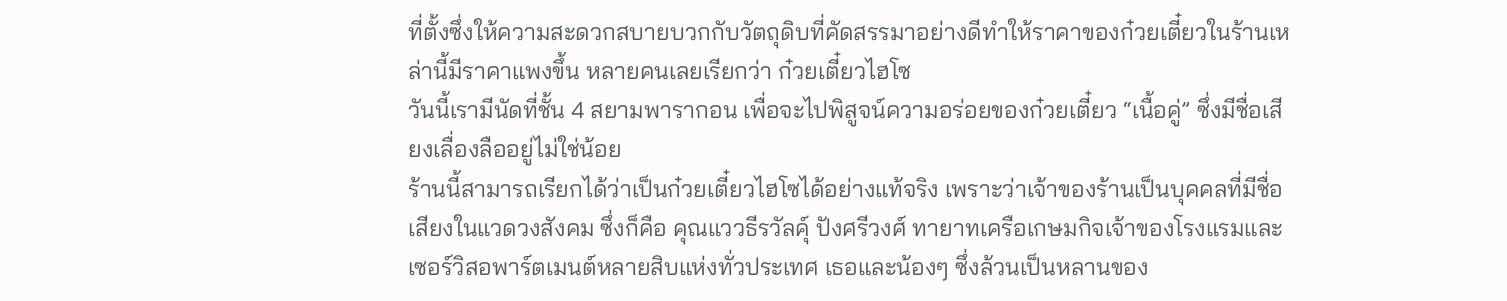ที่ตั้งซึ่งให้ความสะดวกสบายบวกกับวัตถุดิบที่คัดสรรมาอย่างดีทำให้ราคาของก๋วยเตี๋ยวในร้านเหล่านี้มีราคาแพงขึ้น หลายคนเลยเรียกว่า ก๋วยเตี๋ยวไฮโซ
วันนี้เรามีนัดที่ชั้น 4 สยามพารากอน เพื่อจะไปพิสูจน์ความอร่อยของก๋วยเตี๋ยว “เนื้อคู่” ซึ่งมีชื่อเสียงเลื่องลืออยู่ไม่ใช่น้อย
ร้านนี้สามารถเรียกได้ว่าเป็นก๋วยเตี๋ยวไฮโซได้อย่างแท้จริง เพราะว่าเจ้าของร้านเป็นบุคคลที่มีชื่อเสียงในแวดวงสังคม ซึ่งก็คือ คุณแววธีรวัลคุ์ ปังศรีวงศ์ ทายาทเครือเกษมกิจเจ้าของโรงแรมและเซอร์วิสอพาร์ตเมนต์หลายสิบแห่งทั่วประเทศ เธอและน้องๆ ซึ่งล้วนเป็นหลานของ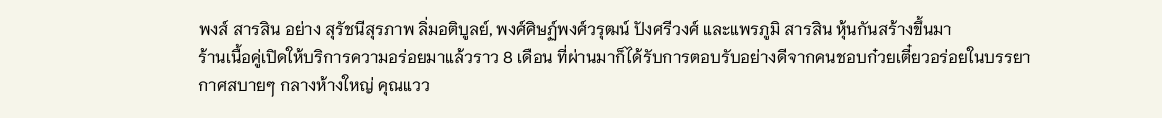พงส์ สารสิน อย่าง สุรัชนีสุรภาพ ลิ่มอติบูลย์, พงศ์ศิษฏ์พงศ์วรุฒน์ ปังศรีวงศ์ และแพรภูมิ สารสิน หุ้นกันสร้างขึ้นมา
ร้านเนื้อคู่เปิดให้บริการความอร่อยมาแล้วราว 8 เดือน ที่ผ่านมาก็ได้รับการตอบรับอย่างดีจากคนชอบก๋วยเตี๋ยวอร่อยในบรรยากาศสบายๆ กลางห้างใหญ่ คุณแวว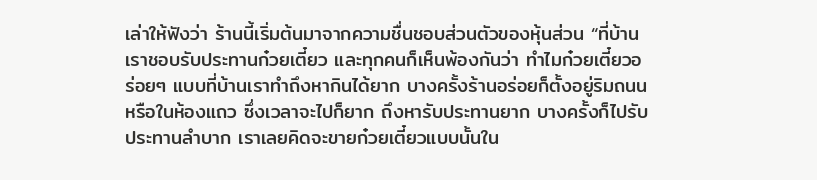เล่าให้ฟังว่า ร้านนี้เริ่มต้นมาจากความชื่นชอบส่วนตัวของหุ้นส่วน “ที่บ้านเราชอบรับประทานก๋วยเตี๋ยว และทุกคนก็เห็นพ้องกันว่า ทำไมก๋วยเตี๋ยวอร่อยๆ แบบที่บ้านเราทำถึงหากินได้ยาก บางครั้งร้านอร่อยก็ตั้งอยู่ริมถนนหรือในห้องแถว ซึ่งเวลาจะไปก็ยาก ถึงหารับประทานยาก บางครั้งก็ไปรับประทานลำบาก เราเลยคิดจะขายก๋วยเตี๋ยวแบบนั้นใน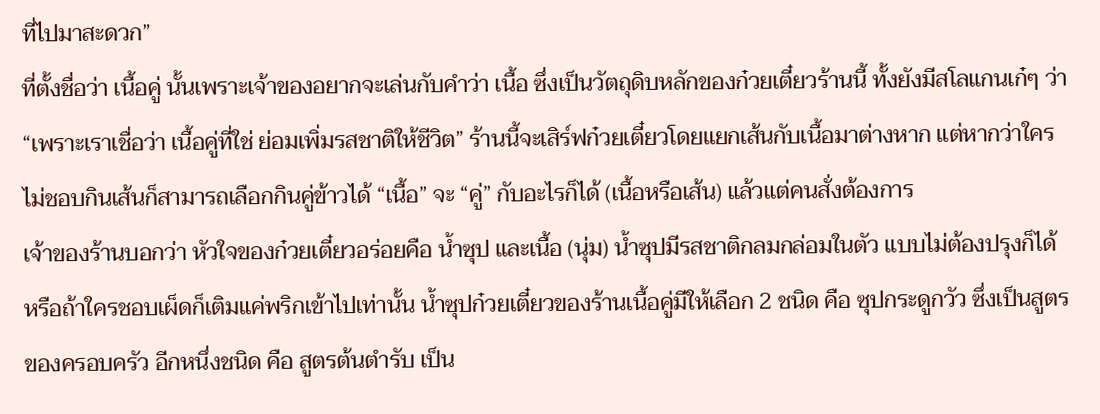ที่ไปมาสะดวก”
ที่ตั้งชื่อว่า เนื้อคู่ นั้นเพราะเจ้าของอยากจะเล่นกับคำว่า เนื้อ ซึ่งเป็นวัตถุดิบหลักของก๋วยเตี๋ยวร้านนี้ ทั้งยังมีสโลแกนเก๋ๆ ว่า “เพราะเราเชื่อว่า เนื้อคู่ที่ใช่ ย่อมเพิ่มรสชาติให้ชีวิต” ร้านนี้จะเสิร์ฟก๋วยเตี๋ยวโดยแยกเส้นกับเนื้อมาต่างหาก แต่หากว่าใครไม่ชอบกินเส้นก็สามารถเลือกกินคู่ข้าวได้ “เนื้อ” จะ “คู่” กับอะไรก็ได้ (เนื้อหรือเส้น) แล้วแต่คนสั่งต้องการ
เจ้าของร้านบอกว่า หัวใจของก๋วยเตี๋ยวอร่อยคือ น้ำซุป และเนื้อ (นุ่ม) น้ำซุปมีรสชาติกลมกล่อมในตัว แบบไม่ต้องปรุงก็ได้ หรือถ้าใครชอบเผ็ดก็เติมแค่พริกเข้าไปเท่านั้น น้ำซุปก๋วยเตี๋ยวของร้านเนื้อคู่มีให้เลือก 2 ชนิด คือ ซุปกระดูกวัว ซึ่งเป็นสูตรของครอบครัว อีกหนึ่งชนิด คือ สูตรต้นตำรับ เป็น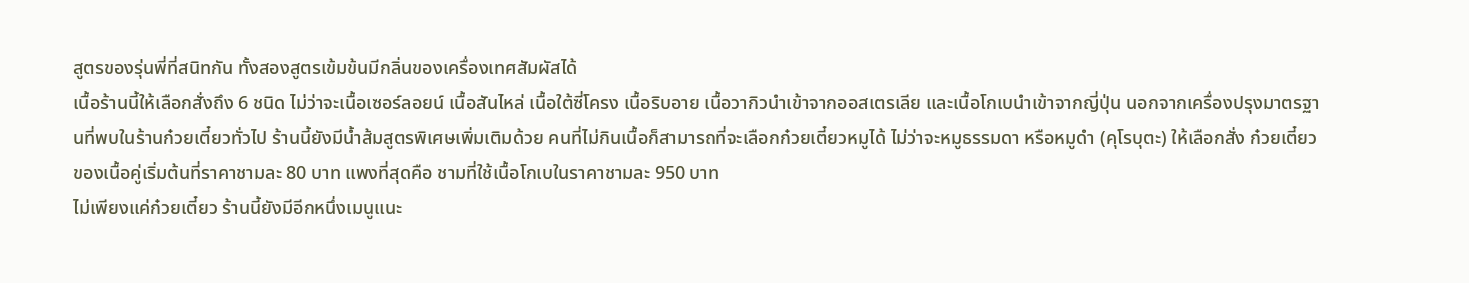สูตรของรุ่นพี่ที่สนิทกัน ทั้งสองสูตรเข้มข้นมีกลิ่นของเครื่องเทศสัมผัสได้
เนื้อร้านนี้ให้เลือกสั่งถึง 6 ชนิด ไม่ว่าจะเนื้อเซอร์ลอยน์ เนื้อสันไหล่ เนื้อใต้ซี่โครง เนื้อริบอาย เนื้อวากิวนำเข้าจากออสเตรเลีย และเนื้อโกเบนำเข้าจากญี่ปุ่น นอกจากเครื่องปรุงมาตรฐานที่พบในร้านก๋วยเตี๋ยวทั่วไป ร้านนี้ยังมีน้ำส้มสูตรพิเศษเพิ่มเติมด้วย คนที่ไม่กินเนื้อก็สามารถที่จะเลือกก๋วยเตี๋ยวหมูได้ ไม่ว่าจะหมูธรรมดา หรือหมูดำ (คุโรบุตะ) ให้เลือกสั่ง ก๋วยเตี๋ยวของเนื้อคู่เริ่มต้นที่ราคาชามละ 80 บาท แพงที่สุดคือ ชามที่ใช้เนื้อโกเบในราคาชามละ 950 บาท
ไม่เพียงแค่ก๋วยเตี๋ยว ร้านนี้ยังมีอีกหนึ่งเมนูแนะ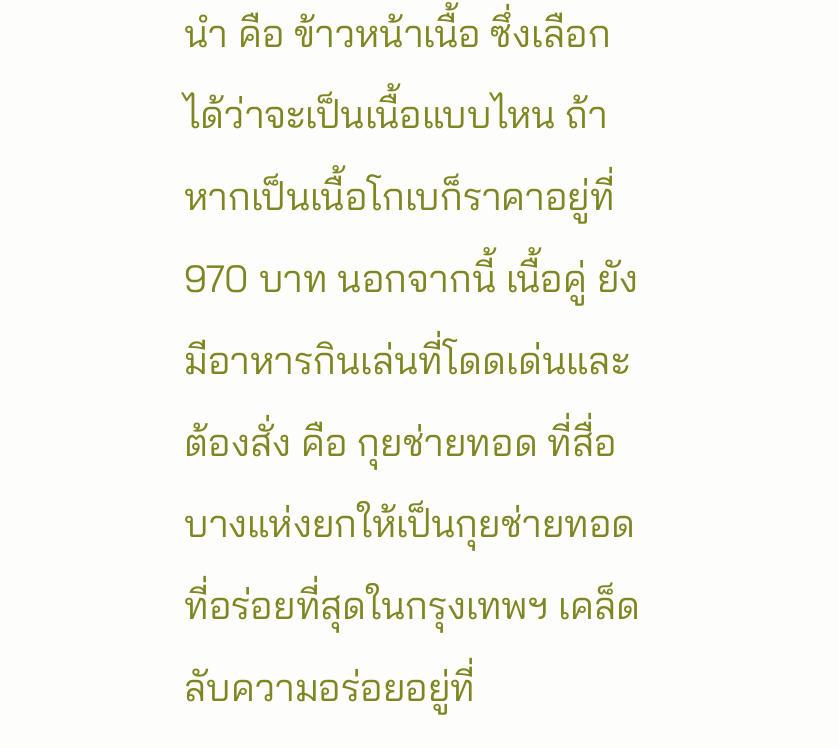นำ คือ ข้าวหน้าเนื้อ ซึ่งเลือกได้ว่าจะเป็นเนื้อแบบไหน ถ้าหากเป็นเนื้อโกเบก็ราคาอยู่ที่ 970 บาท นอกจากนี้ เนื้อคู่ ยังมีอาหารกินเล่นที่โดดเด่นและต้องสั่ง คือ กุยช่ายทอด ที่สื่อบางแห่งยกให้เป็นกุยช่ายทอดที่อร่อยที่สุดในกรุงเทพฯ เคล็ดลับความอร่อยอยู่ที่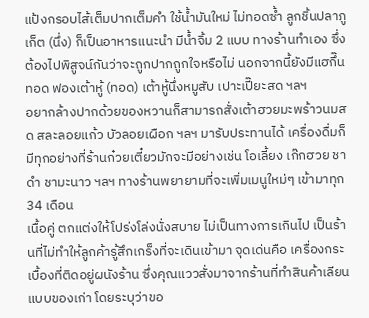แป้งกรอบไส้เต็มปากเต็มคำ ใช้น้ำมันใหม่ ไม่ทอดซ้ำ ลูกชิ้นปลาภูเก็ต (นึ่ง) ก็เป็นอาหารแนะนำ มีน้ำจิ้ม 2 แบบ ทางร้านทำเอง ซึ่งต้องไปพิสูจน์กันว่าจะถูกปากถูกใจหรือไม่ นอกจากนี้ยังมีแฮกึ๊นทอด ฟองเต้าหู้ (ทอด) เต้าหู้นึ่งหมูสับ เปาะเปี๊ยะสด ฯลฯ
อยากล้างปากด้วยของหวานก็สามารถสั่งเต้าฮวยมะพร้าวนมสด สละลอยแก้ว บัวลอยเผือก ฯลฯ มารับประทานได้ เครื่องดื่มก็มีทุกอย่างที่ร้านก๋วยเตี๋ยวมักจะมีอย่างเช่น โอเลี้ยง เก๊กฮวย ชาดำ ชามะนาว ฯลฯ ทางร้านพยายามที่จะเพิ่มเมนูใหม่ๆ เข้ามาทุก 34 เดือน
เนื้อคู่ ตกแต่งให้โปร่งโล่งนั่งสบาย ไม่เป็นทางการเกินไป เป็นร้านที่ไม่ทำให้ลูกค้ารู้สึกเกร็งที่จะเดินเข้ามา จุดเด่นคือ เครื่องกระเบื้องที่ติดอยู่ผนังร้าน ซึ่งคุณแววสั่งมาจากร้านที่ทำสินค้าเลียนแบบของเก่า โดยระบุว่าขอ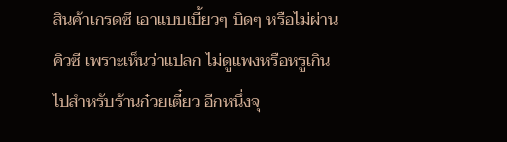สินค้าเกรดซี เอาแบบเบี้ยวๆ บิดๆ หรือไม่ผ่านคิวซี เพราะเห็นว่าแปลก ไม่ดูแพงหรือหรูเกินไปสำหรับร้านก๋วยเตี๋ยว อีกหนึ่งจุ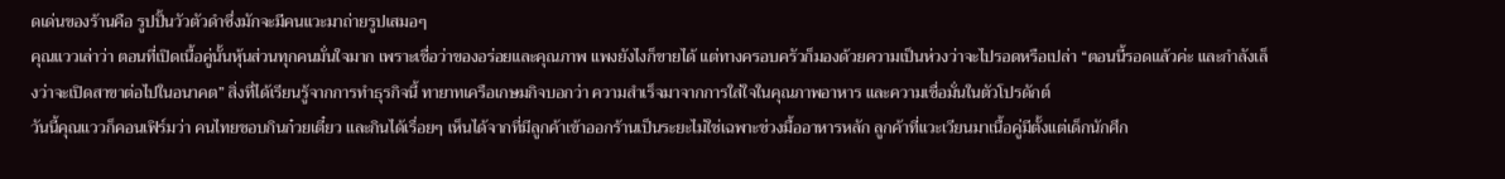ดเด่นของร้านคือ รูปปั้นวัวตัวดำซึ่งมักจะมีคนแวะมาถ่ายรูปเสมอๆ
คุณแววเล่าว่า ตอนที่เปิดเนื้อคู่นั้นหุ้นส่วนทุกคนมั่นใจมาก เพราะเชื่อว่าของอร่อยและคุณภาพ แพงยังไงก็ขายได้ แต่ทางครอบครัวก็มองด้วยความเป็นห่วงว่าจะไปรอดหรือเปล่า “ตอนนี้รอดแล้วค่ะ และกำลังเล็งว่าจะเปิดสาขาต่อไปในอนาคต” สิ่งที่ได้เรียนรู้จากการทำธุรกิจนี้ ทายาทเครือเกษมกิจบอกว่า ความสำเร็จมาจากการใส่ใจในคุณภาพอาหาร และความเชื่อมั่นในตัวโปรดักต์
วันนี้คุณแววก็คอนเฟิร์มว่า คนไทยชอบกินก๋วยเตี๋ยว และกินได้เรื่อยๆ เห็นได้จากที่มีลูกค้าเข้าออกร้านเป็นระยะไม่ใช่เฉพาะช่วงมื้ออาหารหลัก ลูกค้าที่แวะเวียนมาเนื้อคู่มีตั้งแต่เด็กนักศึก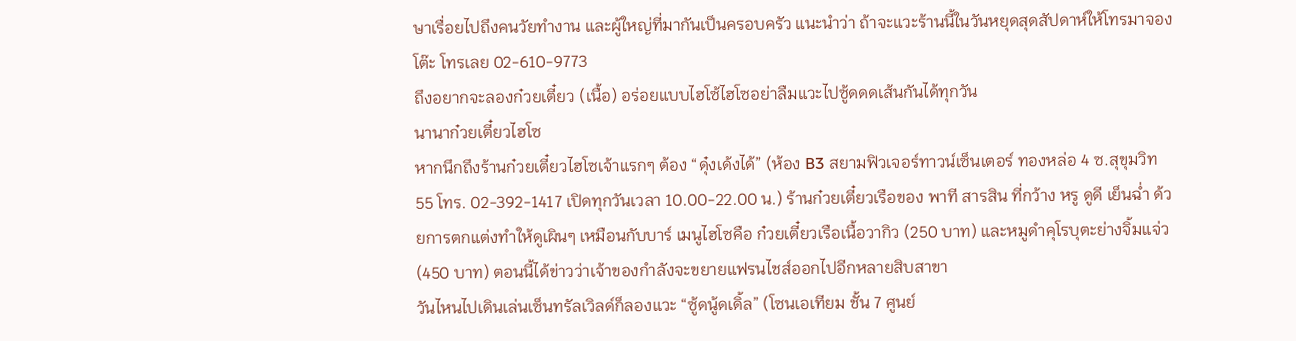ษาเรื่อยไปถึงคนวัยทำงาน และผู้ใหญ่ที่มากันเป็นครอบครัว แนะนำว่า ถ้าจะแวะร้านนี้ในวันหยุดสุดสัปดาห์ให้โทรมาจองโต๊ะ โทรเลย 02-610-9773
ถึงอยากจะลองก๋วยเตี๋ยว (เนื้อ) อร่อยแบบไฮโซ้ไฮโซอย่าลืมแวะไปซู้ดดดเส้นกันได้ทุกวัน
นานาก๋วยเตี๋ยวไฮโซ
หากนึกถึงร้านก๋วยเตี๋ยวไฮโซเจ้าแรกๆ ต้อง “ดุ๋งเด้งได้” (ห้อง B3 สยามฟิวเจอร์ทาวน์เซ็นเตอร์ ทองหล่อ 4 ซ.สุขุมวิท 55 โทร. 02-392-1417 เปิดทุกวันเวลา 10.00-22.00 น.) ร้านก๋วยเตี๋ยวเรือของ พาที สารสิน ที่กว้าง หรู ดูดี เย็นฉ่ำ ด้วยการตกแต่งทำให้ดูเผินๆ เหมือนกับบาร์ เมนูไฮโซคือ ก๋วยเตี๋ยวเรือเนื้อวากิว (250 บาท) และหมูดำคุโรบุตะย่างจิ้มแจ่ว (450 บาท) ตอนนี้ได้ข่าวว่าเจ้าของกำลังจะขยายแฟรนไชส์ออกไปอีกหลายสิบสาขา
วันไหนไปเดินเล่นเซ็นทรัลเวิลด์ก็ลองแวะ “ซู้ดนู้ดเดิ้ล” (โซนเอเทียม ชั้น 7 ศูนย์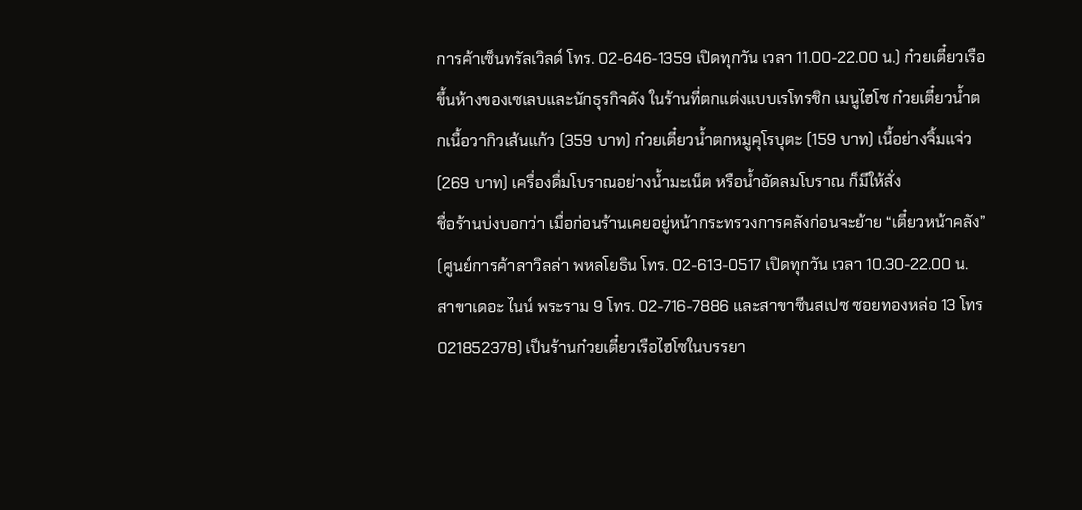การค้าเซ็นทรัลเวิลด์ โทร. 02-646-1359 เปิดทุกวัน เวลา 11.00-22.00 น.) ก๋วยเตี๋ยวเรือขึ้นห้างของเซเลบและนักธุรกิจดัง ในร้านที่ตกแต่งแบบเรโทรชิก เมนูไฮโซ ก๋วยเตี๋ยวน้ำตกเนื้อวากิวเส้นแก้ว (359 บาท) ก๋วยเตี๋ยวน้ำตกหมูคุโรบุตะ (159 บาท) เนื้อย่างจิ้มแจ่ว (269 บาท) เครื่องดื่มโบราณอย่างน้ำมะเน็ต หรือน้ำอัดลมโบราณ ก็มีให้สั่ง
ชื่อร้านบ่งบอกว่า เมื่อก่อนร้านเคยอยู่หน้ากระทรวงการคลังก่อนจะย้าย “เตี๋ยวหน้าคลัง” (ศูนย์การค้าลาวิลล่า พหลโยธิน โทร. 02-613-0517 เปิดทุกวัน เวลา 10.30-22.00 น. สาขาเดอะ ไนน์ พระราม 9 โทร. 02-716-7886 และสาขาซีนสเปซ ซอยทองหล่อ 13 โทร 021852378) เป็นร้านก๋วยเตี๋ยวเรือไฮโซในบรรยา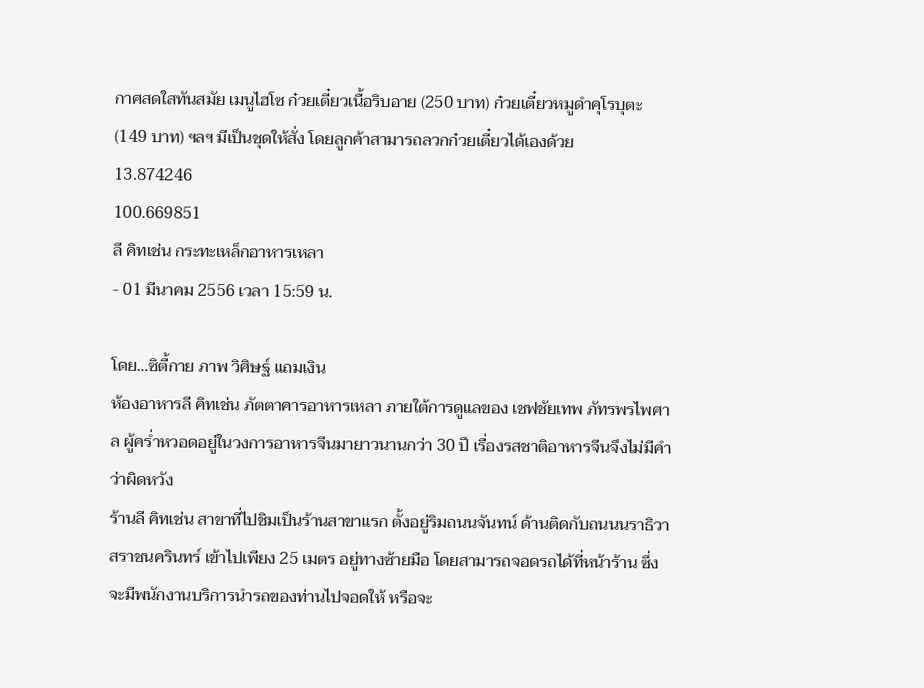กาศสดใสทันสมัย เมนูไฮโซ ก๋วยเตี๋ยวเนื้อริบอาย (250 บาท) ก๋วยเตี๋ยวหมูดำคุโรบุตะ (149 บาท) ฯลฯ มีเป็นชุดให้สั่ง โดยลูกค้าสามารถลวกก๋วยเตี๋ยวได้เองด้วย
13.874246
100.669851
ลี คิทเช่น กระทะเหล็กอาหารเหลา
- 01 มีนาคม 2556 เวลา 15:59 น.

โดย…ซิตี้กาย ภาพ วิศิษฐ์ แถมเงิน
ห้องอาหารลี คิทเช่น ภัตตาคารอาหารเหลา ภายใต้การดูแลของ เชฟชัยเทพ ภัทรพรไพศาล ผู้คร่ำหวอดอยู่ในวงการอาหารจีนมายาวนานกว่า 30 ปี เรื่องรสชาติอาหารจีนจึงไม่มีคำว่าผิดหวัง
ร้านลี คิทเช่น สาขาที่ไปชิมเป็นร้านสาขาแรก ตั้งอยู่ริมถนนจันทน์ ด้านติดกับถนนนราธิวาสราชนครินทร์ เข้าไปเพียง 25 เมตร อยู่ทางซ้ายมือ โดยสามารถจอดรถได้ที่หน้าร้าน ซึ่งจะมีพนักงานบริการนำรถของท่านไปจอดให้ หรือจะ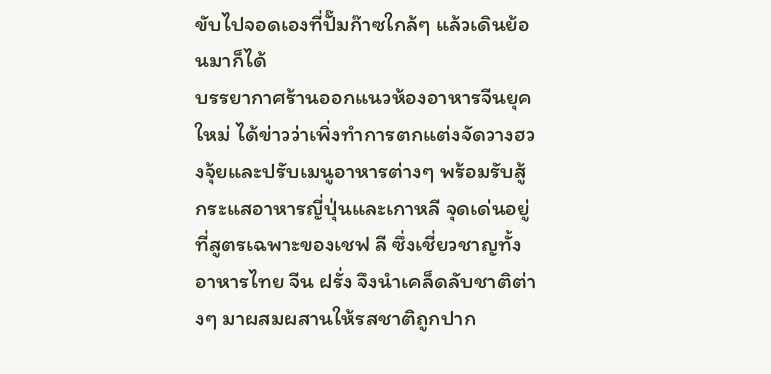ขับไปจอดเองที่ปั๊มก๊าซใกล้ๆ แล้วเดินย้อนมาก็ได้
บรรยากาศร้านออกแนวห้องอาหารจีนยุคใหม่ ได้ข่าวว่าเพิ่งทำการตกแต่งจัดวางฮวงจุ้ยและปรับเมนูอาหารต่างๆ พร้อมรับสู้กระแสอาหารญี่ปุ่นและเกาหลี จุดเด่นอยู่ที่สูตรเฉพาะของเชฟ ลี ซึ่งเชี่ยวชาญทั้งอาหารไทย จีน ฝรั่ง จึงนำเคล็ดลับชาติต่างๆ มาผสมผสานให้รสชาติถูกปาก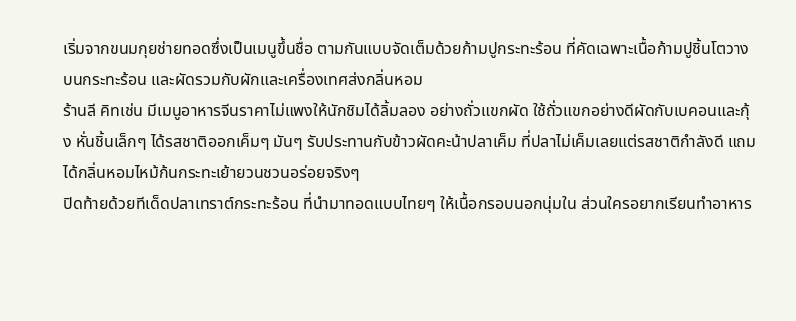เริ่มจากขนมกุยช่ายทอดซึ่งเป็นเมนูขึ้นชื่อ ตามกันแบบจัดเต็มด้วยก้ามปูกระทะร้อน ที่คัดเฉพาะเนื้อก้ามปูชิ้นโตวางบนกระทะร้อน และผัดรวมกับผักและเครื่องเทศส่งกลิ่นหอม
ร้านลี คิทเช่น มีเมนูอาหารจีนราคาไม่แพงให้นักชิมได้ลิ้มลอง อย่างถั่วแขกผัด ใช้ถั่วแขกอย่างดีผัดกับเบคอนและกุ้ง หั่นชิ้นเล็กๆ ได้รสชาติออกเค็มๆ มันๆ รับประทานกับข้าวผัดคะน้าปลาเค็ม ที่ปลาไม่เค็มเลยแต่รสชาติกำลังดี แถมได้กลิ่นหอมไหม้ก้นกระทะเย้ายวนชวนอร่อยจริงๆ
ปิดท้ายด้วยทีเด็ดปลาเทราต์กระทะร้อน ที่นำมาทอดแบบไทยๆ ให้เนื้อกรอบนอกนุ่มใน ส่วนใครอยากเรียนทำอาหาร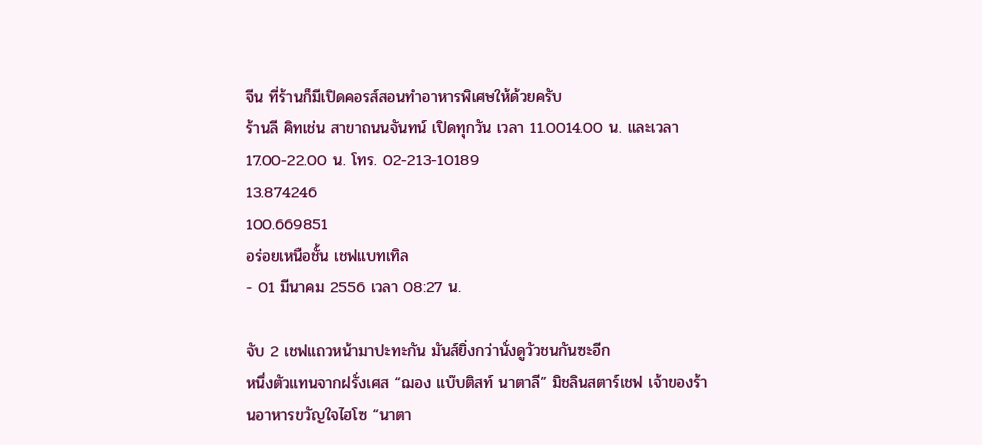จีน ที่ร้านก็มีเปิดคอรส์สอนทำอาหารพิเศษให้ด้วยครับ
ร้านลี คิทเช่น สาขาถนนจันทน์ เปิดทุกวัน เวลา 11.0014.00 น. และเวลา 17.00-22.00 น. โทร. 02-213-10189
13.874246
100.669851
อร่อยเหนือชั้น เชฟแบทเทิล
- 01 มีนาคม 2556 เวลา 08:27 น.

จับ 2 เชฟแถวหน้ามาปะทะกัน มันส์ยิ่งกว่านั่งดูวัวชนกันซะอีก
หนึ่งตัวแทนจากฝรั่งเศส “ฌอง แบ๊บติสท์ นาตาลี” มิชลินสตาร์เชฟ เจ้าของร้านอาหารขวัญใจไฮโซ “นาตา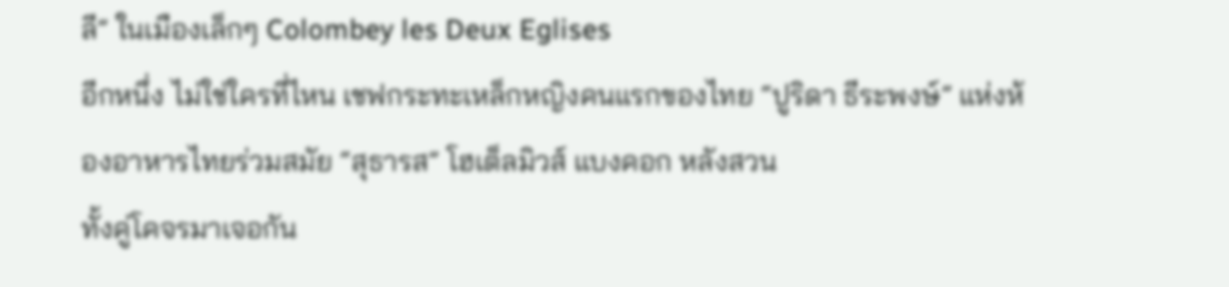ลี” ในเมืองเล็กๆ Colombey les Deux Eglises
อีกหนึ่ง ไม่ใช่ใครที่ไหน เชฟกระทะเหล็กหญิงคนแรกของไทย “ปูริดา ธีระพงษ์” แห่งห้องอาหารไทยร่วมสมัย “สุธารส” โฮเต็ลมิวส์ แบงคอก หลังสวน
ทั้งคู่โคจรมาเจอกัน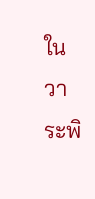ในวาระพิ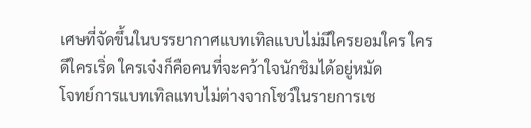เศษที่จัดขึ้นในบรรยากาศแบทเทิลแบบไม่มีใครยอมใคร ใครดีใครเริ่ด ใครเจ๋งก็คือคนที่จะคว้าใจนักชิมได้อยู่หมัด
โจทย์การแบทเทิลแทบไม่ต่างจากโชว์ในรายการเช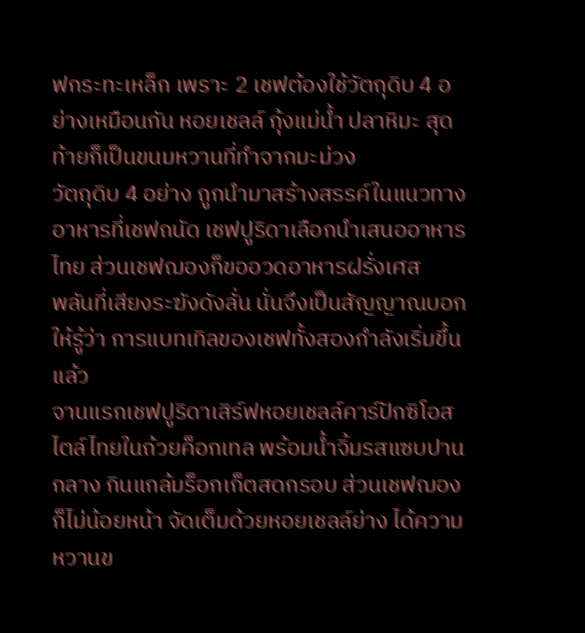ฟกระทะเหล็ก เพราะ 2 เชฟต้องใช้วัตถุดิบ 4 อย่างเหมือนกัน หอยเชลล์ กุ้งแม่น้ำ ปลาหิมะ สุดท้ายก็เป็นขนมหวานที่ทำจากมะม่วง
วัตถุดิบ 4 อย่าง ถูกนำมาสร้างสรรค์ในแนวทางอาหารที่เชฟถนัด เชฟปูริดาเลือกนำเสนออาหารไทย ส่วนเชฟฌองก็ขออวดอาหารฝรั่งเศส
พลันที่เสียงระฆังดังลั่น นั่นจึงเป็นสัญญาณบอกให้รู้ว่า การแบทเทิลของเชฟทั้งสองกำลังเริ่มขึ้นแล้ว
จานแรกเชฟปูริดาเสิร์ฟหอยเชลล์คาร์ปักซิโอสไตล์ไทยในถ้วยค็อกเทล พร้อมน้ำจิ้มรสแซบปานกลาง กินแกล้มร็อกเก็ตสดกรอบ ส่วนเชฟฌองก็ไม่น้อยหน้า จัดเต็มด้วยหอยเชลล์ย่าง ได้ความหวานข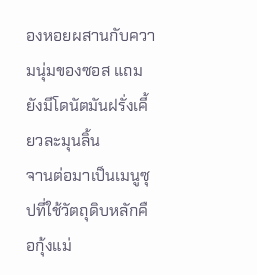องหอยผสานกับความนุ่มของซอส แถมยังมีโดนัตมันฝรั่งเคี้ยวละมุนลิ้น
จานต่อมาเป็นเมนูซุปที่ใช้วัตถุดิบหลักคือกุ้งแม่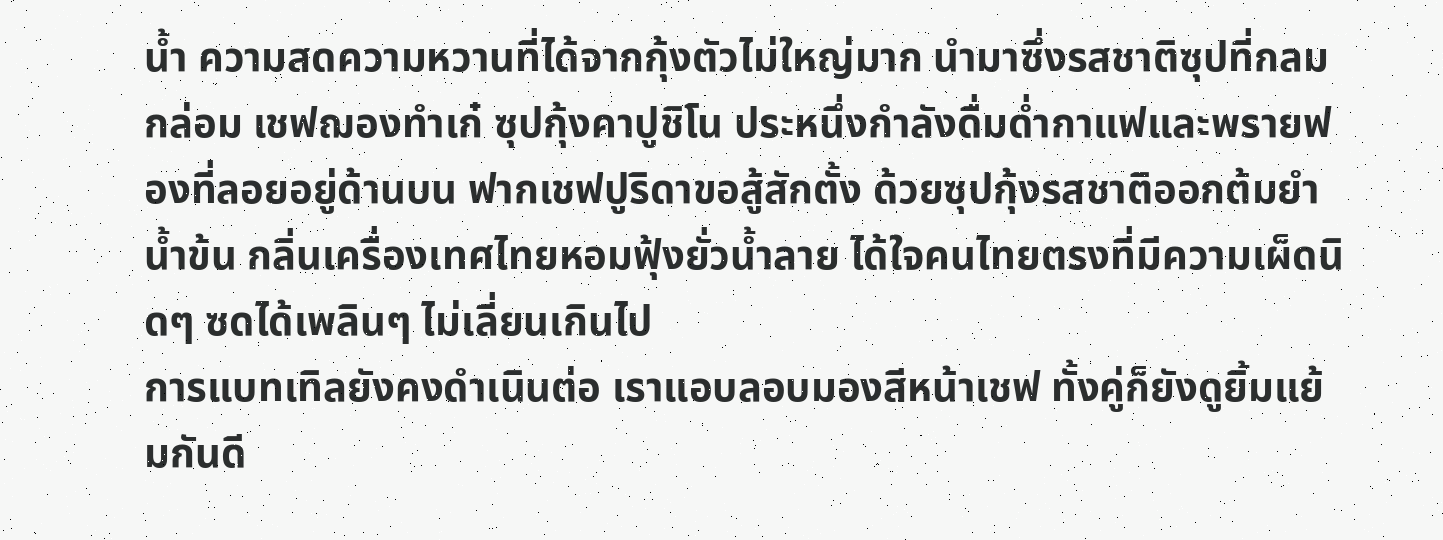น้ำ ความสดความหวานที่ได้จากกุ้งตัวไม่ใหญ่มาก นำมาซึ่งรสชาติซุปที่กลมกล่อม เชฟฌองทำเก๋ ซุปกุ้งคาปูชิโน ประหนึ่งกำลังดื่มด่ำกาแฟและพรายฟองที่ลอยอยู่ด้านบน ฟากเชฟปูริดาขอสู้สักตั้ง ด้วยซุปกุ้งรสชาติออกต้มยำน้ำข้น กลิ่นเครื่องเทศไทยหอมฟุ้งยั่วน้ำลาย ได้ใจคนไทยตรงที่มีความเผ็ดนิดๆ ซดได้เพลินๆ ไม่เลี่ยนเกินไป
การแบทเทิลยังคงดำเนินต่อ เราแอบลอบมองสีหน้าเชฟ ทั้งคู่ก็ยังดูยิ้มแย้มกันดี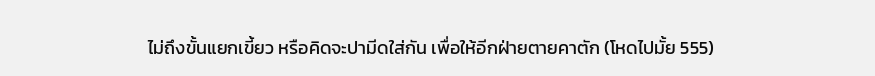ไม่ถึงขั้นแยกเขี้ยว หรือคิดจะปามีดใส่กัน เพื่อให้อีกฝ่ายตายคาตัก (โหดไปมั้ย 555)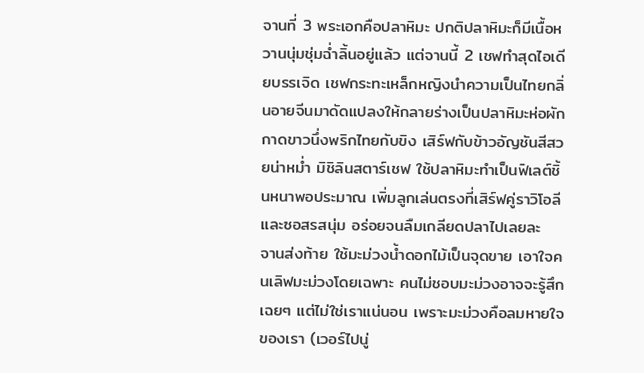จานที่ 3 พระเอกคือปลาหิมะ ปกติปลาหิมะก็มีเนื้อหวานนุ่มชุ่มฉ่ำลิ้นอยู่แล้ว แต่จานนี้ 2 เชฟทำสุดไอเดียบรรเจิด เชฟกระทะเหล็กหญิงนำความเป็นไทยกลิ่นอายจีนมาดัดแปลงให้กลายร่างเป็นปลาหิมะห่อผักกาดขาวนึ่งพริกไทยกับขิง เสิร์ฟกับข้าวอัญชันสีสวยน่าหม่ำ มิชิลินสตาร์เชฟ ใช้ปลาหิมะทำเป็นฟิเลต์ชิ้นหนาพอประมาณ เพิ่มลูกเล่นตรงที่เสิร์ฟคู่ราวิโอลีและซอสรสนุ่ม อร่อยจนลืมเกลียดปลาไปเลยละ
จานส่งท้าย ใช้มะม่วงน้ำดอกไม้เป็นจุดขาย เอาใจคนเลิฟมะม่วงโดยเฉพาะ คนไม่ชอบมะม่วงอาจจะรู้สึกเฉยๆ แต่ไม่ใช่เราแน่นอน เพราะมะม่วงคือลมหายใจของเรา (เวอร์ไปนู่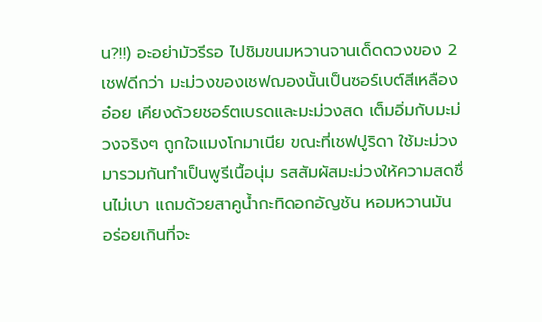น?!!) อะอย่ามัวรีรอ ไปชิมขนมหวานจานเด็ดดวงของ 2 เชฟดีกว่า มะม่วงของเชฟฌองนั้นเป็นซอร์เบต์สีเหลืองอ๋อย เคียงด้วยชอร์ตเบรดและมะม่วงสด เต็มอิ่มกับมะม่วงจริงๆ ถูกใจแมงโกมาเนีย ขณะที่เชฟปูริดา ใช้มะม่วงมารวมกันทำเป็นพูรีเนื้อนุ่ม รสสัมผัสมะม่วงให้ความสดชื่นไม่เบา แถมด้วยสาคูน้ำกะทิดอกอัญชัน หอมหวานมัน อร่อยเกินที่จะ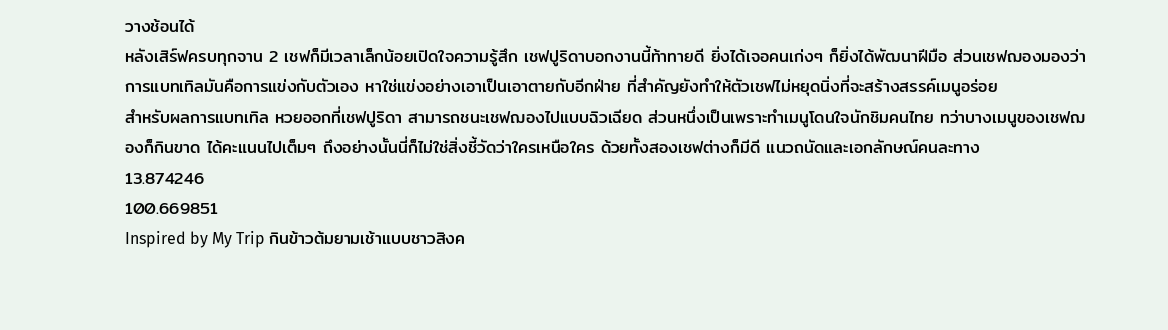วางช้อนได้
หลังเสิร์ฟครบทุกจาน 2 เชฟก็มีเวลาเล็กน้อยเปิดใจความรู้สึก เชฟปูริดาบอกงานนี้ท้าทายดี ยิ่งได้เจอคนเก่งๆ ก็ยิ่งได้พัฒนาฝีมือ ส่วนเชฟฌองมองว่าการแบทเทิลมันคือการแข่งกับตัวเอง หาใช่แข่งอย่างเอาเป็นเอาตายกับอีกฝ่าย ที่สำคัญยังทำให้ตัวเชฟไม่หยุดนิ่งที่จะสร้างสรรค์เมนูอร่อย
สำหรับผลการแบทเทิล หวยออกที่เชฟปูริดา สามารถชนะเชฟฌองไปแบบฉิวเฉียด ส่วนหนึ่งเป็นเพราะทำเมนูโดนใจนักชิมคนไทย ทว่าบางเมนูของเชฟฌองก็กินขาด ได้คะแนนไปเต็มๆ ถึงอย่างนั้นนี่ก็ไม่ใช่สิ่งชี้วัดว่าใครเหนือใคร ด้วยทั้งสองเชฟต่างก็มีดี แนวถนัดและเอกลักษณ์คนละทาง
13.874246
100.669851
Inspired by My Trip กินข้าวต้มยามเช้าแบบชาวสิงค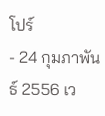โปร์
- 24 กุมภาพันธ์ 2556 เว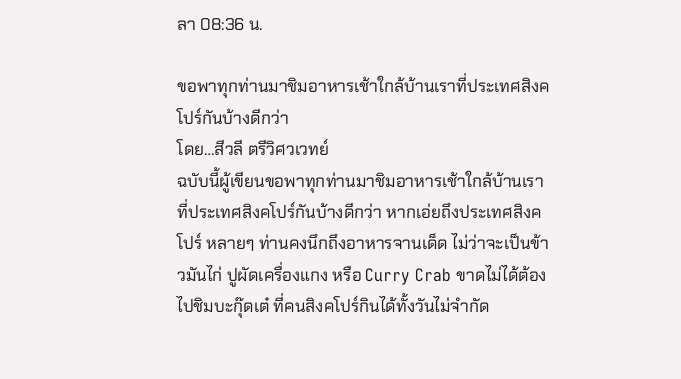ลา 08:36 น.

ขอพาทุกท่านมาชิมอาหารเช้าใกล้บ้านเราที่ประเทศสิงคโปร์กันบ้างดีกว่า
โดย…สีวลี ตรีวิศวเวทย์
ฉบับนี้ผู้เขียนขอพาทุกท่านมาชิมอาหารเช้าใกล้บ้านเราที่ประเทศสิงคโปร์กันบ้างดีกว่า หากเอ่ยถึงประเทศสิงคโปร์ หลายๆ ท่านคงนึกถึงอาหารจานเด็ด ไม่ว่าจะเป็นข้าวมันไก่ ปูผัดเครื่องแกง หรือ Curry Crab ขาดไม่ได้ต้องไปชิมบะกุ๊ดเต๋ ที่คนสิงคโปร์กินได้ทั้งวันไม่จำกัด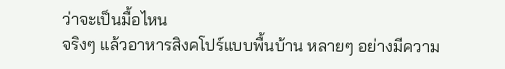ว่าจะเป็นมื้อไหน
จริงๆ แล้วอาหารสิงคโปร์แบบพื้นบ้าน หลายๆ อย่างมีความ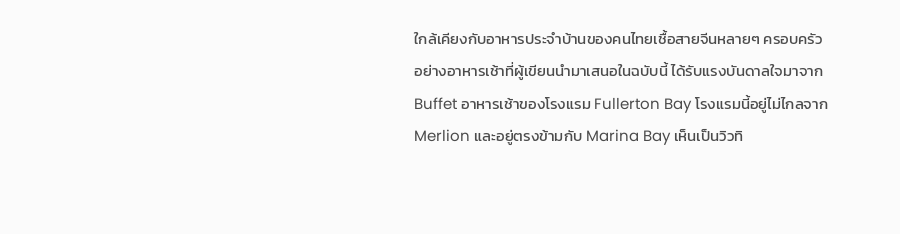ใกล้เคียงกับอาหารประจำบ้านของคนไทยเชื้อสายจีนหลายๆ ครอบครัว
อย่างอาหารเช้าที่ผู้เขียนนำมาเสนอในฉบับนี้ ได้รับแรงบันดาลใจมาจาก Buffet อาหารเช้าของโรงแรม Fullerton Bay โรงแรมนี้อยู่ไม่ไกลจาก Merlion และอยู่ตรงข้ามกับ Marina Bay เห็นเป็นวิวทิ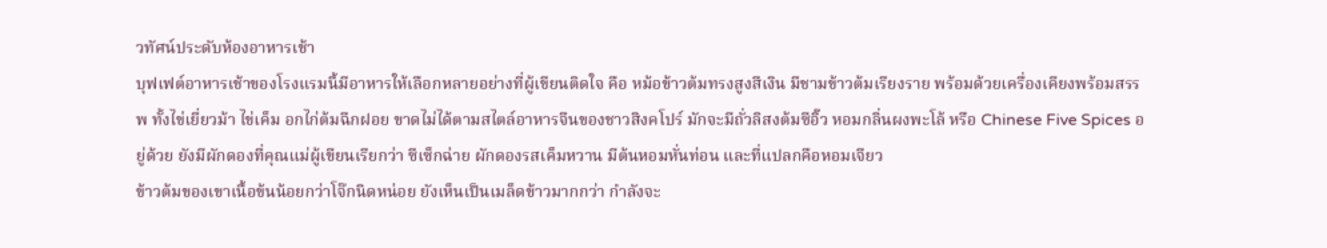วทัศน์ประดับห้องอาหารเช้า
บุฟเฟต์อาหารเช้าของโรงแรมนี้มีอาหารให้เลือกหลายอย่างที่ผู้เขียนติดใจ คือ หม้อข้าวต้มทรงสูงสีเงิน มีชามข้าวต้มเรียงราย พร้อมด้วยเครื่องเคียงพร้อมสรรพ ทั้งไข่เยี่ยวม้า ไข่เค็ม อกไก่ต้มฉีกฝอย ขาดไม่ได้ตามสไตล์อาหารจีนของชาวสิงคโปร์ มักจะมีถั่วลิสงต้มซีอิ๊ว หอมกลิ่นผงพะโล้ หรือ Chinese Five Spices อยู่ด้วย ยังมีผักดองที่คุณแม่ผู้เขียนเรียกว่า ซีเซ็กฉ่าย ผักดองรสเค็มหวาน มีต้นหอมหั่นท่อน และที่แปลกคือหอมเจียว
ข้าวต้มของเขาเนื้อข้นน้อยกว่าโจ๊กนิดหน่อย ยังเห็นเป็นเมล็ดข้าวมากกว่า กำลังจะ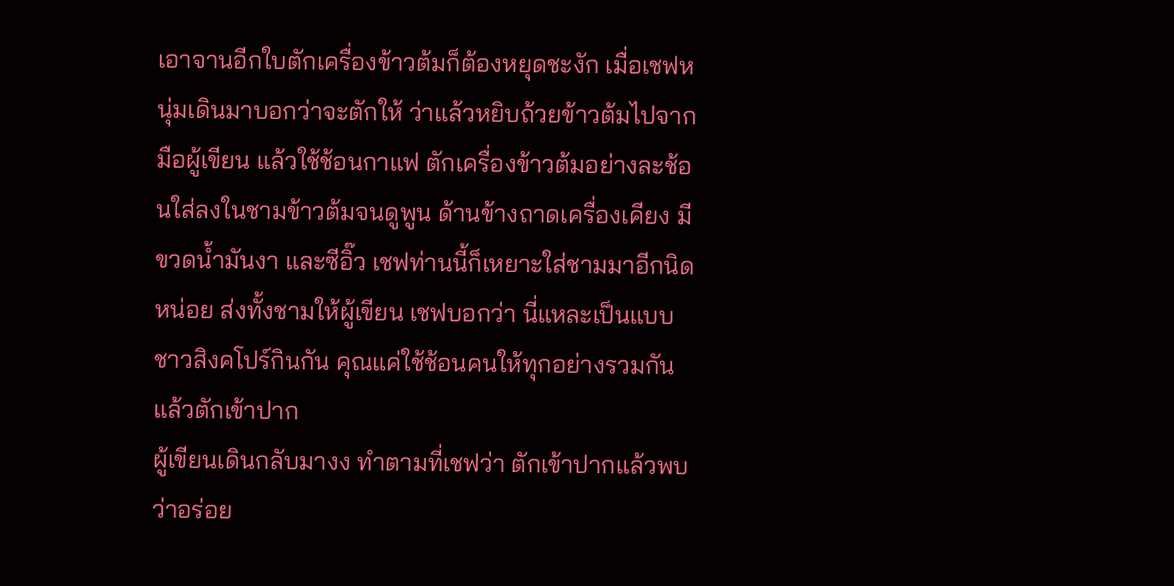เอาจานอีกใบตักเครื่องข้าวต้มก็ต้องหยุดชะงัก เมื่อเชฟหนุ่มเดินมาบอกว่าจะตักให้ ว่าแล้วหยิบถ้วยข้าวต้มไปจากมือผู้เขียน แล้วใช้ช้อนกาแฟ ตักเครื่องข้าวต้มอย่างละช้อนใส่ลงในชามข้าวต้มจนดูพูน ด้านข้างถาดเครื่องเคียง มีขวดน้ำมันงา และซีอิ๊ว เชฟท่านนี้ก็เหยาะใส่ชามมาอีกนิดหน่อย ส่งทั้งชามให้ผู้เขียน เชฟบอกว่า นี่แหละเป็นแบบชาวสิงคโปร์กินกัน คุณแค่ใช้ช้อนคนให้ทุกอย่างรวมกัน แล้วตักเข้าปาก
ผู้เขียนเดินกลับมางง ทำตามที่เชฟว่า ตักเข้าปากแล้วพบว่าอร่อย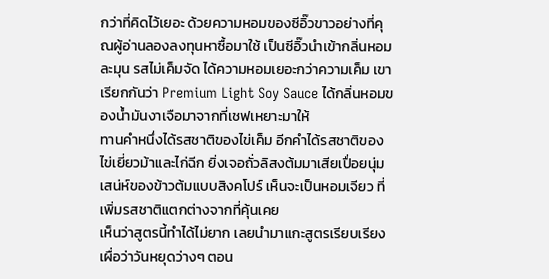กว่าที่คิดไว้เยอะ ด้วยความหอมของซีอิ๊วขาวอย่างที่คุณผู้อ่านลองลงทุนหาซื้อมาใช้ เป็นซีอิ๊วนำเข้ากลิ่นหอมละมุน รสไม่เค็มจัด ได้ความหอมเยอะกว่าความเค็ม เขาเรียกกันว่า Premium Light Soy Sauce ได้กลิ่นหอมของน้ำมันงาเจือมาจากที่เชฟเหยาะมาให้
ทานคำหนึ่งได้รสชาติของไข่เค็ม อีกคำได้รสชาติของไข่เยี่ยวม้าและไก่ฉีก ยิ่งเจอถั่วลิสงต้มมาเสียเปื่อยนุ่ม เสน่ห์ของข้าวต้มแบบสิงคโปร์ เห็นจะเป็นหอมเจียว ที่เพิ่มรสชาติแตกต่างจากที่คุ้นเคย
เห็นว่าสูตรนี้ทำได้ไม่ยาก เลยนำมาแกะสูตรเรียบเรียงเผื่อว่าวันหยุดว่างๆ ตอน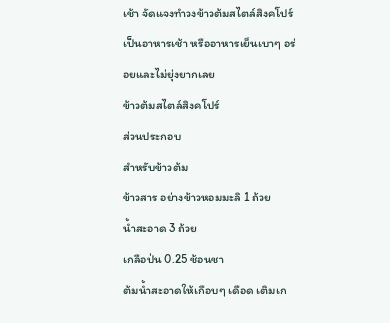เช้า จัดแจงทำวงข้าวต้มสไตล์สิงคโปร์ เป็นอาหารเช้า หรืออาหารเย็นเบาๆ อร่อยและไม่ยุ่งยากเลย
ข้าวต้มสไตล์สิงคโปร์
ส่วนประกอบ
สำหรับข้าวต้ม
ข้าวสาร อย่างข้าวหอมมะลิ 1 ถ้วย
น้ำสะอาด 3 ถ้วย
เกลือป่น 0.25 ช้อนชา
ต้มน้ำสะอาดให้เกือบๆ เดือด เติมเก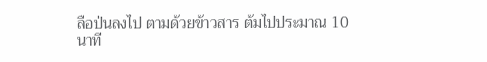ลือป่นลงไป ตามด้วยข้าวสาร ต้มไปประมาณ 10 นาที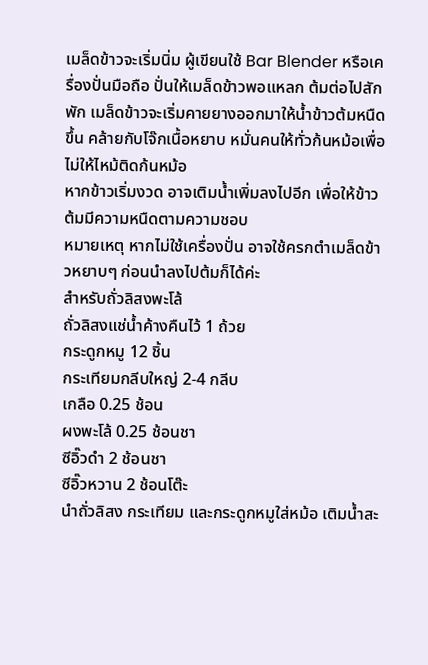เมล็ดข้าวจะเริ่มนิ่ม ผู้เขียนใช้ Bar Blender หรือเครื่องปั่นมือถือ ปั่นให้เมล็ดข้าวพอแหลก ต้มต่อไปสักพัก เมล็ดข้าวจะเริ่มคายยางออกมาให้น้ำข้าวต้มหนืดขึ้น คล้ายกับโจ๊กเนื้อหยาบ หมั่นคนให้ทั่วก้นหม้อเพื่อไม่ให้ไหม้ติดก้นหม้อ
หากข้าวเริ่มงวด อาจเติมน้ำเพิ่มลงไปอีก เพื่อให้ข้าวต้มมีความหนืดตามความชอบ
หมายเหตุ หากไม่ใช้เครื่องปั่น อาจใช้ครกตำเมล็ดข้าวหยาบๆ ก่อนนำลงไปต้มก็ได้ค่ะ
สำหรับถั่วลิสงพะโล้
ถั่วลิสงแช่น้ำค้างคืนไว้ 1 ถ้วย
กระดูกหมู 12 ชิ้น
กระเทียมกลีบใหญ่ 2-4 กลีบ
เกลือ 0.25 ช้อน
ผงพะโล้ 0.25 ช้อนชา
ซีอิ๊วดำ 2 ช้อนชา
ซีอิ๊วหวาน 2 ช้อนโต๊ะ
นำถั่วลิสง กระเทียม และกระดูกหมูใส่หม้อ เติมน้ำสะ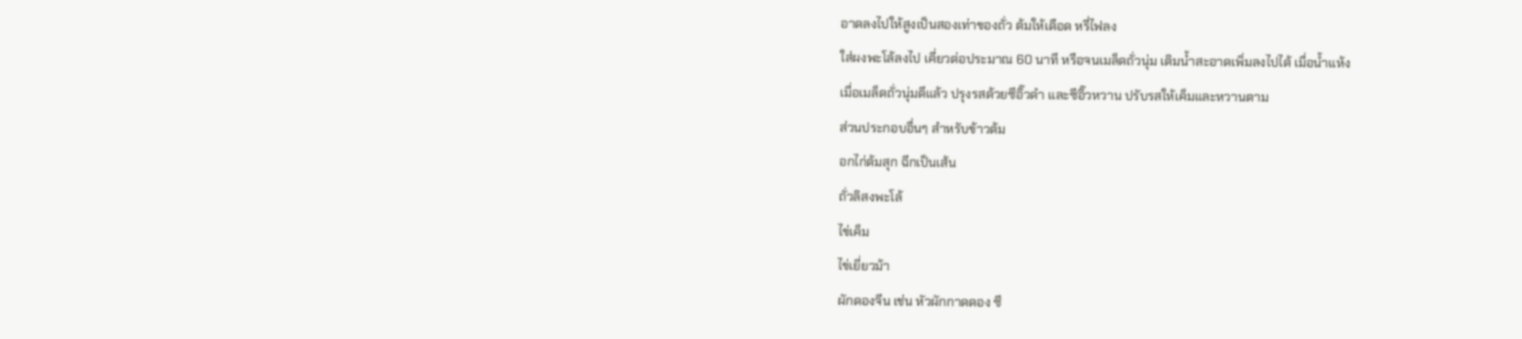อาดลงไปให้สูงเป็นสองเท่าของถั่ว ต้มให้เดือด หรี่ไฟลง
ใส่ผงพะโล้ลงไป เคี่ยวต่อประมาณ 60 นาที หรือจนเมล็ดถั่วนุ่ม เติมน้ำสะอาดเพิ่มลงไปได้ เมื่อน้ำแห้ง
เมื่อเมล็ดถั่วนุ่มดีแล้ว ปรุงรสด้วยซีอิ๊วดำ และซีอิ๊วหวาน ปรับรสให้เค็มและหวานตาม
ส่วนประกอบอื่นๆ สำหรับข้าวต้ม
อกไก่ต้มสุก ฉีกเป็นเส้น
ถั่วลิสงพะโล้
ไข่เค็ม
ไข่เยี่ยวม้า
ผักดองจีน เช่น หัวผักกาดดอง ซี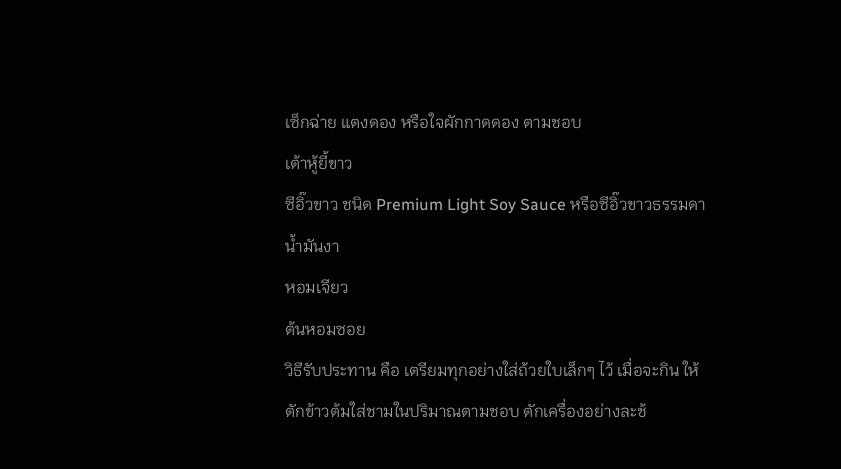เซ็กฉ่าย แตงดอง หรือใจผักกาดดอง ตามชอบ
เต้าหู้ยี้ขาว
ซีอิ๊วขาว ชนิด Premium Light Soy Sauce หรือซีอิ๊วขาวธรรมดา
น้ำมันงา
หอมเจียว
ต้นหอมซอย
วิธีรับประทาน คือ เตรียมทุกอย่างใส่ถ้วยใบเล็กๆ ไว้ เมื่อจะกิน ให้ตักข้าวต้มใส่ชามในปริมาณตามชอบ ตักเครื่องอย่างละช้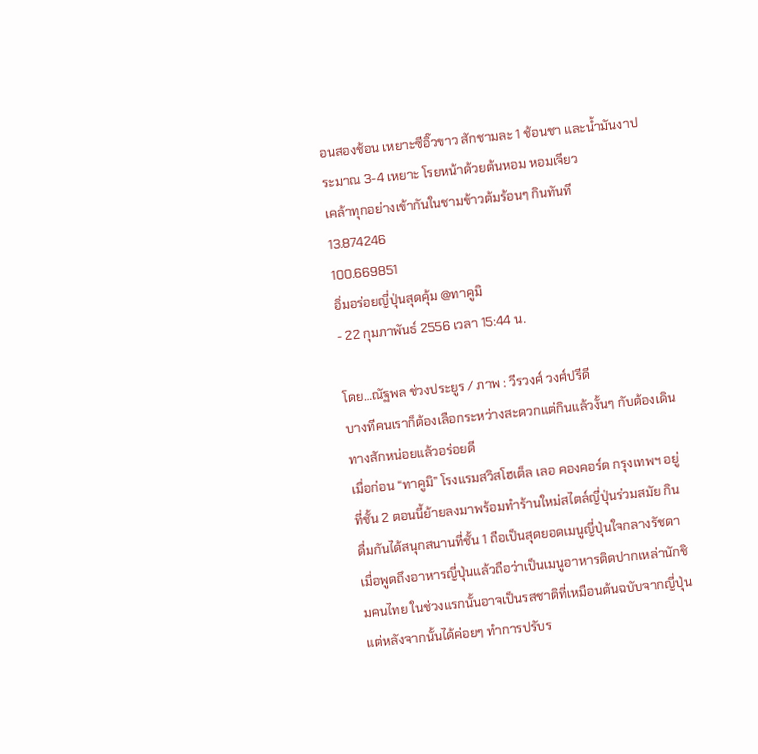อนสองช้อน เหยาะซีอิ๊วขาว สักชามละ 1 ช้อนชา และน้ำมันงาประมาณ 3-4 เหยาะ โรยหน้าด้วยต้นหอม หอมเจียว
เคล้าทุกอย่างเข้ากันในชามข้าวต้มร้อนๆ กินทันที
13.874246
100.669851
อิ่มอร่อยญี่ปุ่นสุดคุ้ม @ทาคูมิ
- 22 กุมภาพันธ์ 2556 เวลา 15:44 น.

โดย…ณัฐพล ช่วงประยูร / ภาพ : วีรวงศ์ วงศ์ปรีดี
บางทีคนเราก็ต้องเลือกระหว่างสะดวกแต่กินแล้วงั้นๆ กับต้องเดินทางสักหน่อยแล้วอร่อยดี
เมื่อก่อน “ทาคูมิ” โรงแรมสวิสโฮเต็ล เลอ คองคอร์ด กรุงเทพฯ อยู่ที่ชั้น 2 ตอนนี้ย้ายลงมาพร้อมทำร้านใหม่สไตล์ญี่ปุ่นร่วมสมัย กินดื่มกันได้สนุกสนานที่ชั้น 1 ถือเป็นสุดยอดเมนูญี่ปุ่นใจกลางรัชดา
เมื่อพูดถึงอาหารญี่ปุ่นแล้วถือว่าเป็นเมนูอาหารติดปากเหล่านักชิมคนไทย ในช่วงแรกนั้นอาจเป็นรสชาติที่เหมือนต้นฉบับจากญี่ปุ่น แต่หลังจากนั้นได้ค่อยๆ ทำการปรับร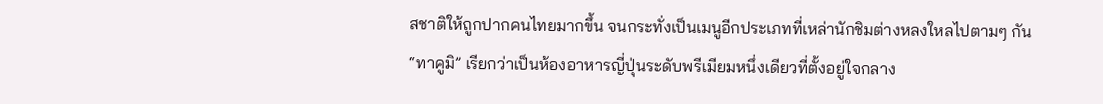สชาติให้ถูกปากคนไทยมากขึ้น จนกระทั่งเป็นเมนูอีกประเภทที่เหล่านักชิมต่างหลงใหลไปตามๆ กัน
“ทาคูมิ” เรียกว่าเป็นห้องอาหารญี่ปุ่นระดับพรีเมียมหนึ่งเดียวที่ตั้งอยู่ใจกลาง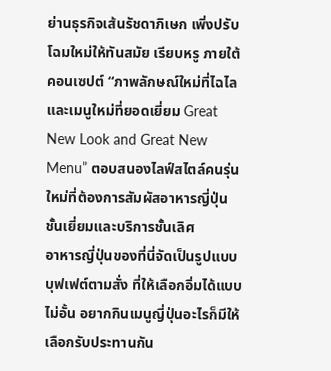ย่านธุรกิจเส้นรัชดาภิเษก เพิ่งปรับโฉมใหม่ให้ทันสมัย เรียบหรู ภายใต้คอนเซปต์ “ภาพลักษณ์ใหม่ที่ไฉไลและเมนูใหม่ที่ยอดเยี่ยม Great New Look and Great New Menu” ตอบสนองไลฟ์สไตล์คนรุ่นใหม่ที่ต้องการสัมผัสอาหารญี่ปุ่นชั้นเยี่ยมและบริการชั้นเลิศ
อาหารญี่ปุ่นของที่นี่จัดเป็นรูปแบบบุฟเฟต์ตามสั่ง ที่ให้เลือกอิ่มได้แบบไม่อั้น อยากกินเมนูญี่ปุ่นอะไรก็มีให้เลือกรับประทานกัน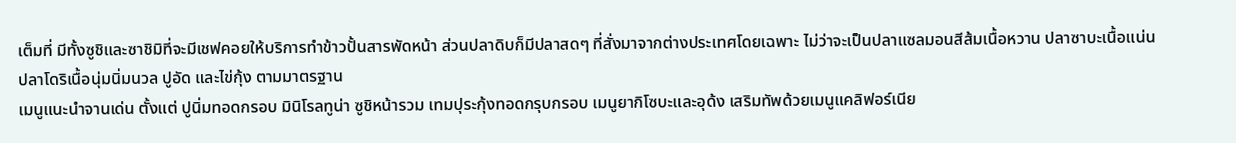เต็มที่ มีทั้งซูชิและซาชิมิที่จะมีเชฟคอยให้บริการทำข้าวปั้นสารพัดหน้า ส่วนปลาดิบก็มีปลาสดๆ ที่สั่งมาจากต่างประเทศโดยเฉพาะ ไม่ว่าจะเป็นปลาแซลมอนสีส้มเนื้อหวาน ปลาซาบะเนื้อแน่น ปลาโดริเนื้อนุ่มนิ่มนวล ปูอัด และไข่กุ้ง ตามมาตรฐาน
เมนูแนะนำจานเด่น ตั้งแต่ ปูนิ่มทอดกรอบ มินิโรลทูน่า ซูชิหน้ารวม เทมปุระกุ้งทอดกรุบกรอบ เมนูยากิโซบะและอุด้ง เสริมทัพด้วยเมนูแคลิฟอร์เนีย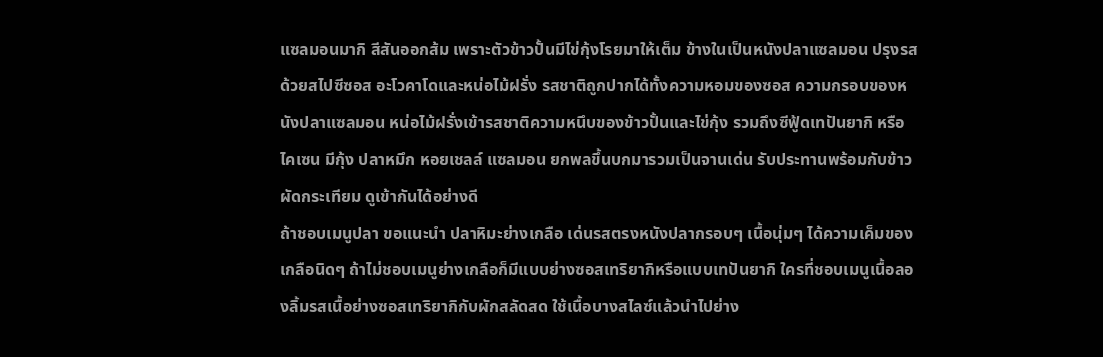แซลมอนมากิ สีสันออกส้ม เพราะตัวข้าวปั้นมีไข่กุ้งโรยมาให้เต็ม ข้างในเป็นหนังปลาแซลมอน ปรุงรสด้วยสไปซีซอส อะโวคาโดและหน่อไม้ฝรั่ง รสชาติถูกปากได้ทั้งความหอมของซอส ความกรอบของหนังปลาแซลมอน หน่อไม้ฝรั่งเข้ารสชาติความหนึบของข้าวปั้นและไข่กุ้ง รวมถึงซีฟู้ดเทปันยากิ หรือไคเซน มีกุ้ง ปลาหมึก หอยเชลล์ แซลมอน ยกพลขึ้นบกมารวมเป็นจานเด่น รับประทานพร้อมกับข้าวผัดกระเทียม ดูเข้ากันได้อย่างดี
ถ้าชอบเมนูปลา ขอแนะนำ ปลาหิมะย่างเกลือ เด่นรสตรงหนังปลากรอบๆ เนื้อนุ่มๆ ได้ความเค็มของเกลือนิดๆ ถ้าไม่ชอบเมนูย่างเกลือก็มีแบบย่างซอสเทริยากิหรือแบบเทปันยากิ ใครที่ชอบเมนูเนื้อลองลิ้มรสเนื้อย่างซอสเทริยากิกับผักสลัดสด ใช้เนื้อบางสไลซ์แล้วนำไปย่าง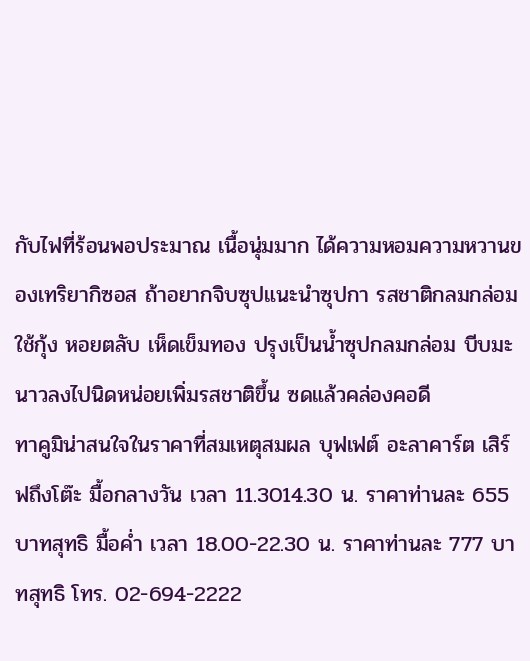กับไฟที่ร้อนพอประมาณ เนื้อนุ่มมาก ได้ความหอมความหวานของเทริยากิซอส ถ้าอยากจิบซุปแนะนำซุปกา รสชาติกลมกล่อม ใช้กุ้ง หอยตลับ เห็ดเข็มทอง ปรุงเป็นน้ำซุปกลมกล่อม บีบมะนาวลงไปนิดหน่อยเพิ่มรสชาติขึ้น ซดแล้วคล่องคอดี
ทาคูมิน่าสนใจในราคาที่สมเหตุสมผล บุฟเฟต์ อะลาคาร์ต เสิร์ฟถึงโต๊ะ มื้อกลางวัน เวลา 11.3014.30 น. ราคาท่านละ 655 บาทสุทธิ มื้อค่ำ เวลา 18.00-22.30 น. ราคาท่านละ 777 บาทสุทธิ โทร. 02-694-2222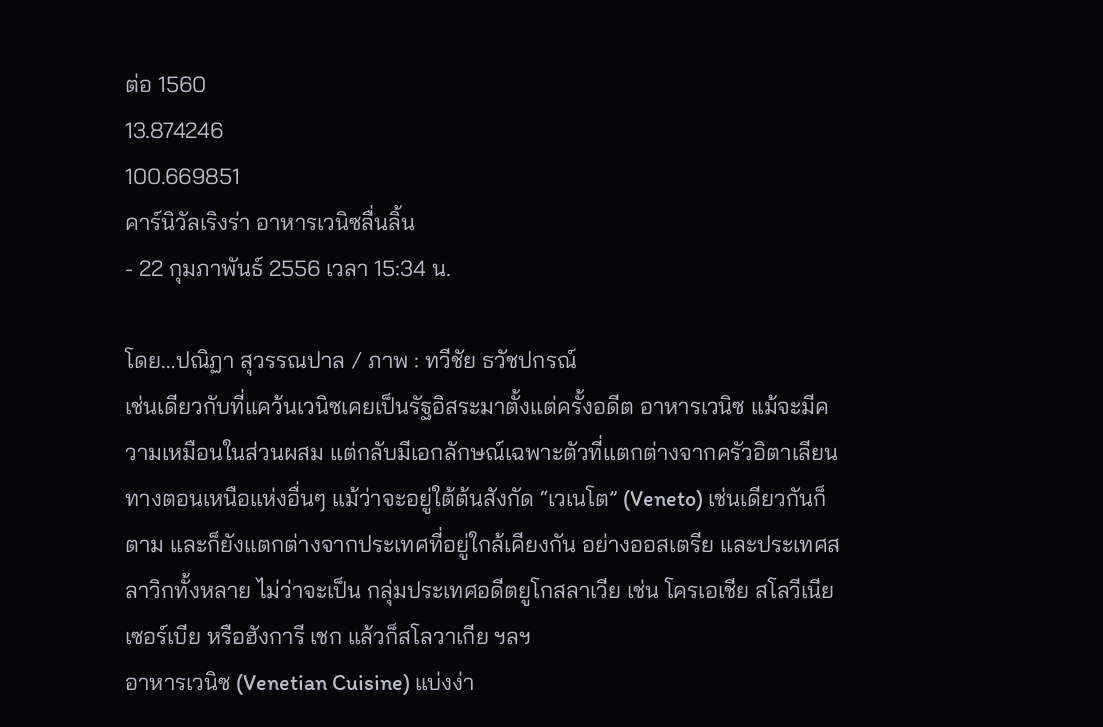ต่อ 1560
13.874246
100.669851
คาร์นิวัลเริงร่า อาหารเวนิซลื่นลิ้น
- 22 กุมภาพันธ์ 2556 เวลา 15:34 น.

โดย…ปณิฏา สุวรรณปาล / ภาพ : ทวีชัย ธวัชปกรณ์
เช่นเดียวกับที่แคว้นเวนิซเคยเป็นรัฐอิสระมาตั้งแต่ครั้งอดีต อาหารเวนิซ แม้จะมีความเหมือนในส่วนผสม แต่กลับมีเอกลักษณ์เฉพาะตัวที่แตกต่างจากครัวอิตาเลียนทางตอนเหนือแห่งอื่นๆ แม้ว่าจะอยู่ใต้ต้นสังกัด “เวเนโต” (Veneto) เช่นเดียวกันก็ตาม และก็ยังแตกต่างจากประเทศที่อยู่ใกล้เคียงกัน อย่างออสเตรีย และประเทศสลาวิกทั้งหลาย ไม่ว่าจะเป็น กลุ่มประเทศอดีตยูโกสลาเวีย เช่น โครเอเชีย สโลวีเนีย เซอร์เบีย หรือฮังการี เชก แล้วก็สโลวาเกีย ฯลฯ
อาหารเวนิซ (Venetian Cuisine) แบ่งง่า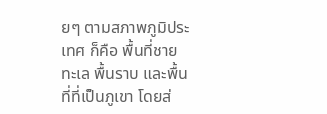ยๆ ตามสภาพภูมิประเทศ ก็คือ พื้นที่ชายทะเล พื้นราบ และพื้นที่ที่เป็นภูเขา โดยส่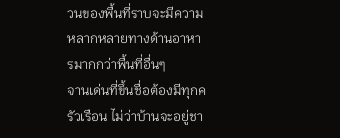วนของพื้นที่ราบจะมีความหลากหลายทางด้านอาหารมากกว่าพื้นที่อื่นๆ
จานเด่นที่ขึ้นชื่อต้องมีทุกครัวเรือน ไม่ว่าบ้านจะอยู่ชา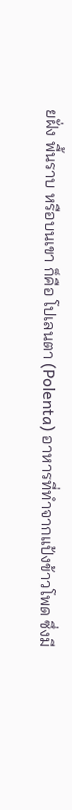ยฝั่ง พื้นราบ หรือบนเขา ก็คือ โปเลนตา (Polenta) อาหารที่ทำจากแป้งข้าวโพด ซึ่งมี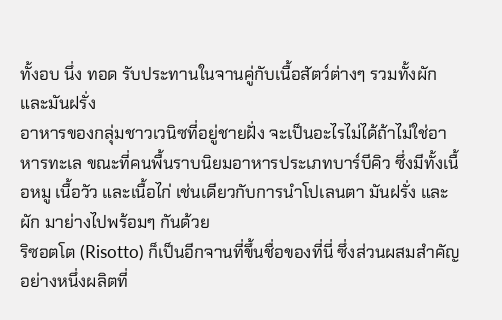ทั้งอบ นึ่ง ทอด รับประทานในจานคู่กับเนื้อสัตว์ต่างๆ รวมทั้งผักและมันฝรั่ง
อาหารของกลุ่มชาวเวนิซที่อยู่ชายฝั่ง จะเป็นอะไรไม่ได้ถ้าไม่ใช่อาหารทะเล ขณะที่คนพื้นราบนิยมอาหารประเภทบาร์บีคิว ซึ่งมีทั้งเนื้อหมู เนื้อวัว และเนื้อไก่ เช่นเดียวกับการนำโปเลนตา มันฝรั่ง และผัก มาย่างไปพร้อมๆ กันด้วย
ริซอตโต (Risotto) ก็เป็นอีกจานที่ขึ้นชื่อของที่นี่ ซึ่งส่วนผสมสำคัญอย่างหนึ่งผลิตที่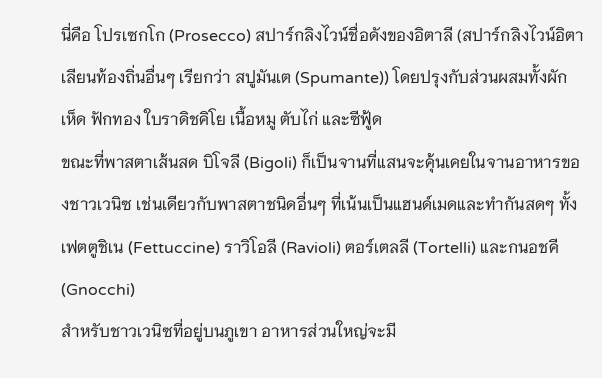นี่คือ โปรเซกโก (Prosecco) สปาร์กลิงไวน์ชื่อดังของอิตาลี (สปาร์กลิงไวน์อิตาเลียนท้องถิ่นอื่นๆ เรียกว่า สปูมันเต (Spumante)) โดยปรุงกับส่วนผสมทั้งผัก เห็ด ฟักทอง ใบราดิชคิโย เนื้อหมู ตับไก่ และซีฟู้ด
ขณะที่พาสตาเส้นสด บิโจลี (Bigoli) ก็เป็นจานที่แสนจะคุ้นเคยในจานอาหารของชาวเวนิซ เช่นเดียวกับพาสตาชนิดอื่นๆ ที่เน้นเป็นแฮนด์เมดและทำกันสดๆ ทั้งเฟตตูชิเน (Fettuccine) ราวิโอลี (Ravioli) ตอร์เตลลี (Tortelli) และกนอชคี (Gnocchi)
สำหรับชาวเวนิซที่อยู่บนภูเขา อาหารส่วนใหญ่จะมี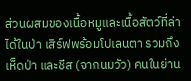ส่วนผสมของเนื้อหมูและเนื้อสัตว์ที่ล่าได้ในป่า เสิร์ฟพร้อมโปเลนตา รวมถึงเห็ดป่า และชีส (จากนมวัว) คนในย่าน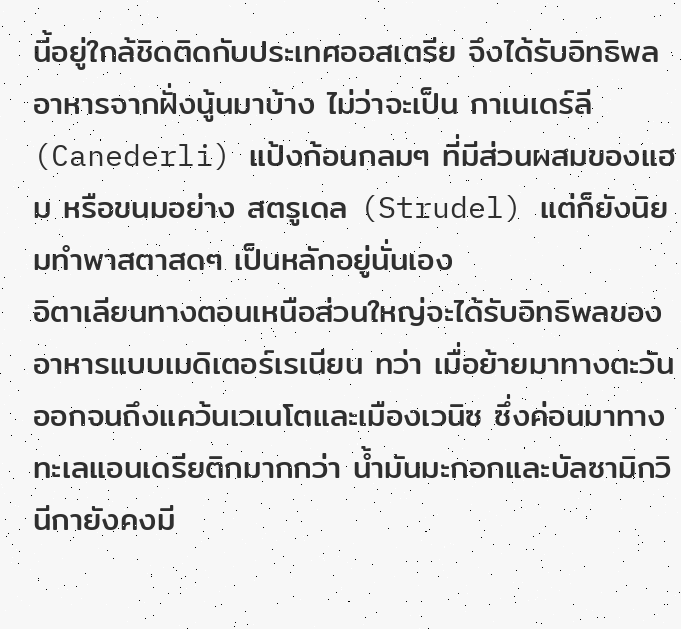นี้อยู่ใกล้ชิดติดกับประเทศออสเตรีย จึงได้รับอิทธิพลอาหารจากฝั่งนู้นมาบ้าง ไม่ว่าจะเป็น กาเนเดร์ลี (Canederli) แป้งก้อนกลมๆ ที่มีส่วนผสมของแฮม หรือขนมอย่าง สตรูเดล (Strudel) แต่ก็ยังนิยมทำพาสตาสดๆ เป็นหลักอยู่นั่นเอง
อิตาเลียนทางตอนเหนือส่วนใหญ่จะได้รับอิทธิพลของอาหารแบบเมดิเตอร์เรเนียน ทว่า เมื่อย้ายมาทางตะวันออกจนถึงแคว้นเวเนโตและเมืองเวนิซ ซึ่งค่อนมาทางทะเลแอนเดรียติกมากกว่า น้ำมันมะกอกและบัลซามิกวินีกายังคงมี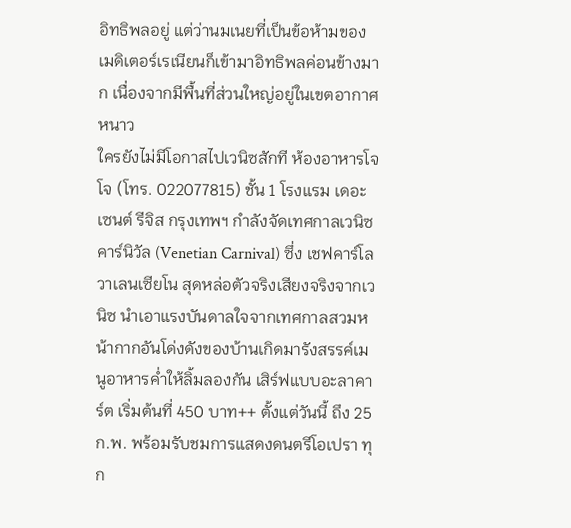อิทธิพลอยู่ แต่ว่านมเนยที่เป็นข้อห้ามของเมดิเตอร์เรเนียนก็เข้ามาอิทธิพลค่อนข้างมาก เนื่องจากมีพื้นที่ส่วนใหญ่อยู่ในเขตอากาศหนาว
ใครยังไม่มีโอกาสไปเวนิซสักที ห้องอาหารโจโจ (โทร. 022077815) ชั้น 1 โรงแรม เดอะ เซนต์ รีจิส กรุงเทพฯ กำลังจัดเทศกาลเวนิซ คาร์นิวัล (Venetian Carnival) ซึ่ง เชฟคาร์โล วาเลนเซียโน สุดหล่อตัวจริงเสียงจริงจากเวนิซ นำเอาแรงบันดาลใจจากเทศกาลสวมหน้ากากอันโด่งดังของบ้านเกิดมารังสรรค์เมนูอาหารค่ำให้ลิ้มลองกัน เสิร์ฟแบบอะลาคาร์ต เริ่มต้นที่ 450 บาท++ ตั้งแต่วันนี้ ถึง 25 ก.พ. พร้อมรับชมการแสดงดนตรีโอเปรา ทุก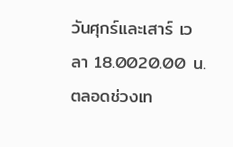วันศุกร์และเสาร์ เวลา 18.0020.00 น. ตลอดช่วงเท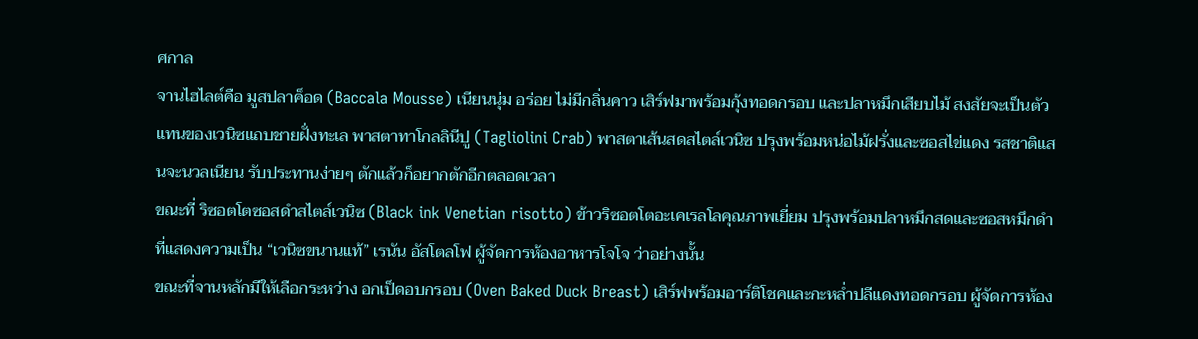ศกาล
จานไฮไลต์คือ มูสปลาค็อด (Baccala Mousse) เนียนนุ่ม อร่อย ไม่มีกลิ่นคาว เสิร์ฟมาพร้อมกุ้งทอดกรอบ และปลาหมึกเสียบไม้ สงสัยจะเป็นตัวแทนของเวนิซแถบชายฝั่งทะเล พาสตาทาโกลลินีปู (Tagliolini Crab) พาสตาเส้นสดสไตล์เวนิซ ปรุงพร้อมหน่อไม้ฝรั่งและซอสไข่แดง รสชาติแสนจะนวลเนียน รับประทานง่ายๆ ตักแล้วก็อยากตักอีกตลอดเวลา
ขณะที่ ริซอตโตซอสดำสไตล์เวนิซ (Black ink Venetian risotto) ข้าวริซอตโตอะเคเรลโลคุณภาพเยี่ยม ปรุงพร้อมปลาหมึกสดและซอสหมึกดำ ที่แสดงความเป็น “เวนิซขนานแท้” เรนัน อัสโตลโฟ ผู้จัดการห้องอาหารโจโจ ว่าอย่างนั้น
ขณะที่จานหลักมีให้เลือกระหว่าง อกเป็ดอบกรอบ (Oven Baked Duck Breast) เสิร์ฟพร้อมอาร์ติโชคและกะหล่ำปลีแดงทอดกรอบ ผู้จัดการห้อง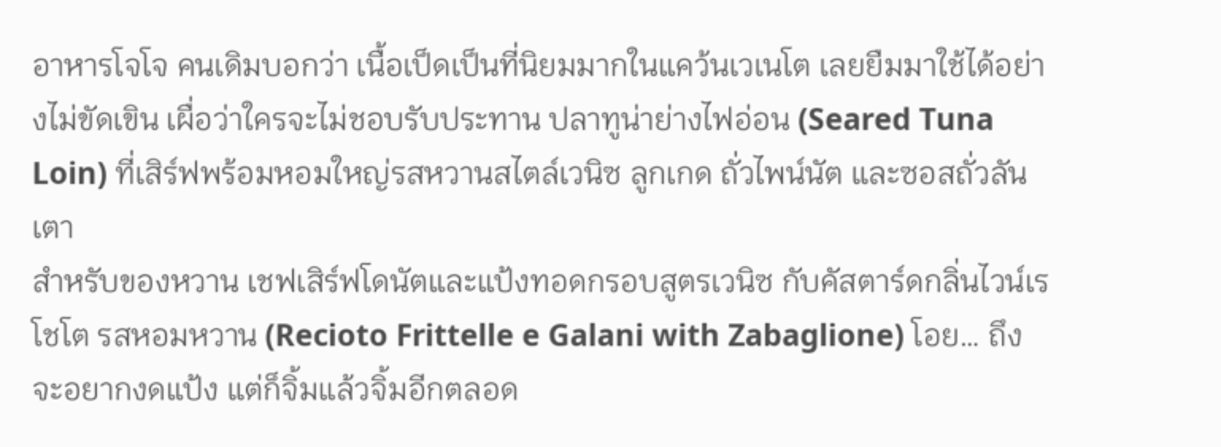อาหารโจโจ คนเดิมบอกว่า เนื้อเป็ดเป็นที่นิยมมากในแคว้นเวเนโต เลยยืมมาใช้ได้อย่างไม่ขัดเขิน เผื่อว่าใครจะไม่ชอบรับประทาน ปลาทูน่าย่างไฟอ่อน (Seared Tuna Loin) ที่เสิร์ฟพร้อมหอมใหญ่รสหวานสไตล์เวนิซ ลูกเกด ถั่วไพน์นัต และซอสถั่วลันเตา
สำหรับของหวาน เชฟเสิร์ฟโดนัตและแป้งทอดกรอบสูตรเวนิซ กับคัสตาร์ดกลิ่นไวน์เรโชโต รสหอมหวาน (Recioto Frittelle e Galani with Zabaglione) โอย… ถึงจะอยากงดแป้ง แต่ก็จิ้มแล้วจิ้มอีกตลอด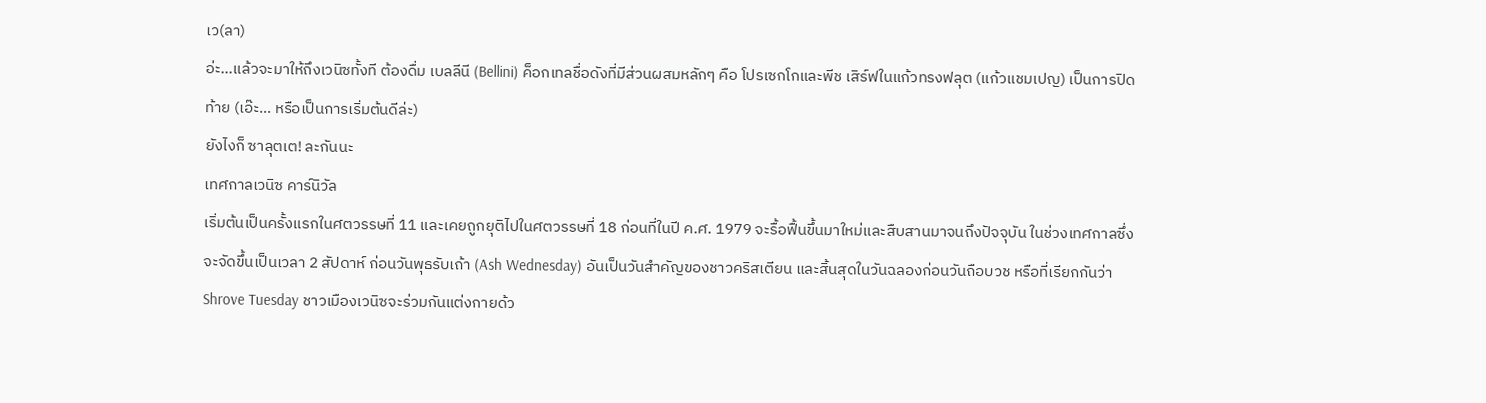เว(ลา)
อ่ะ…แล้วจะมาให้ถึงเวนิซทั้งที ต้องดื่ม เบลลีนี (Bellini) ค็อกเทลชื่อดังที่มีส่วนผสมหลักๆ คือ โปรเซกโกและพีช เสิร์ฟในแก้วทรงฟลุต (แก้วแชมเปญ) เป็นการปิดท้าย (เอ๊ะ… หรือเป็นการเริ่มต้นดีล่ะ)
ยังไงก็ ซาลุตเต! ละกันนะ
เทศกาลเวนิซ คาร์นิวัล
เริ่มต้นเป็นครั้งแรกในศตวรรษที่ 11 และเคยถูกยุติไปในศตวรรษที่ 18 ก่อนที่ในปี ค.ศ. 1979 จะรื้อฟื้นขึ้นมาใหม่และสืบสานมาจนถึงปัจจุบัน ในช่วงเทศกาลซึ่งจะจัดขึ้นเป็นเวลา 2 สัปดาห์ ก่อนวันพุธรับเถ้า (Ash Wednesday) อันเป็นวันสำคัญของชาวคริสเตียน และสิ้นสุดในวันฉลองก่อนวันถือบวช หรือที่เรียกกันว่า Shrove Tuesday ชาวเมืองเวนิซจะร่วมกันแต่งกายด้ว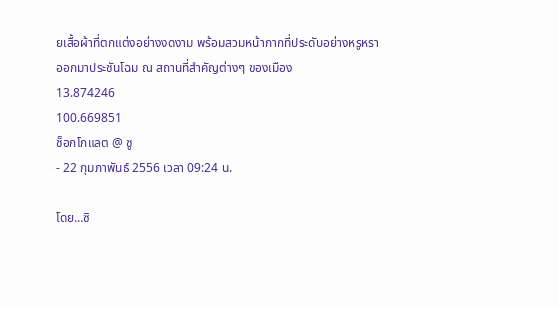ยเสื้อผ้าที่ตกแต่งอย่างงดงาม พร้อมสวมหน้ากากที่ประดับอย่างหรูหรา ออกมาประชันโฉม ณ สถานที่สำคัญต่างๆ ของเมือง
13.874246
100.669851
ช็อกโกแลต @ ชู
- 22 กุมภาพันธ์ 2556 เวลา 09:24 น.

โดย…ซิ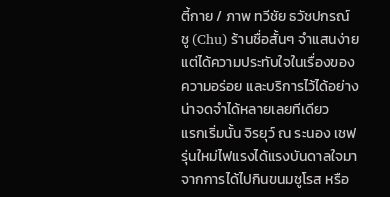ตี้กาย / ภาพ ทวีชัย ธวัชปกรณ์
ชู (Chu) ร้านชื่อสั้นๆ จำแสนง่าย แต่ได้ความประทับใจในเรื่องของความอร่อย และบริการไว้ได้อย่างน่าจดจำได้หลายเลยทีเดียว
แรกเริ่มนั้น จิรยุว์ ณ ระนอง เชฟรุ่นใหม่ไฟแรงได้แรงบันดาลใจมาจากการได้ไปกินขนมชูโรส หรือ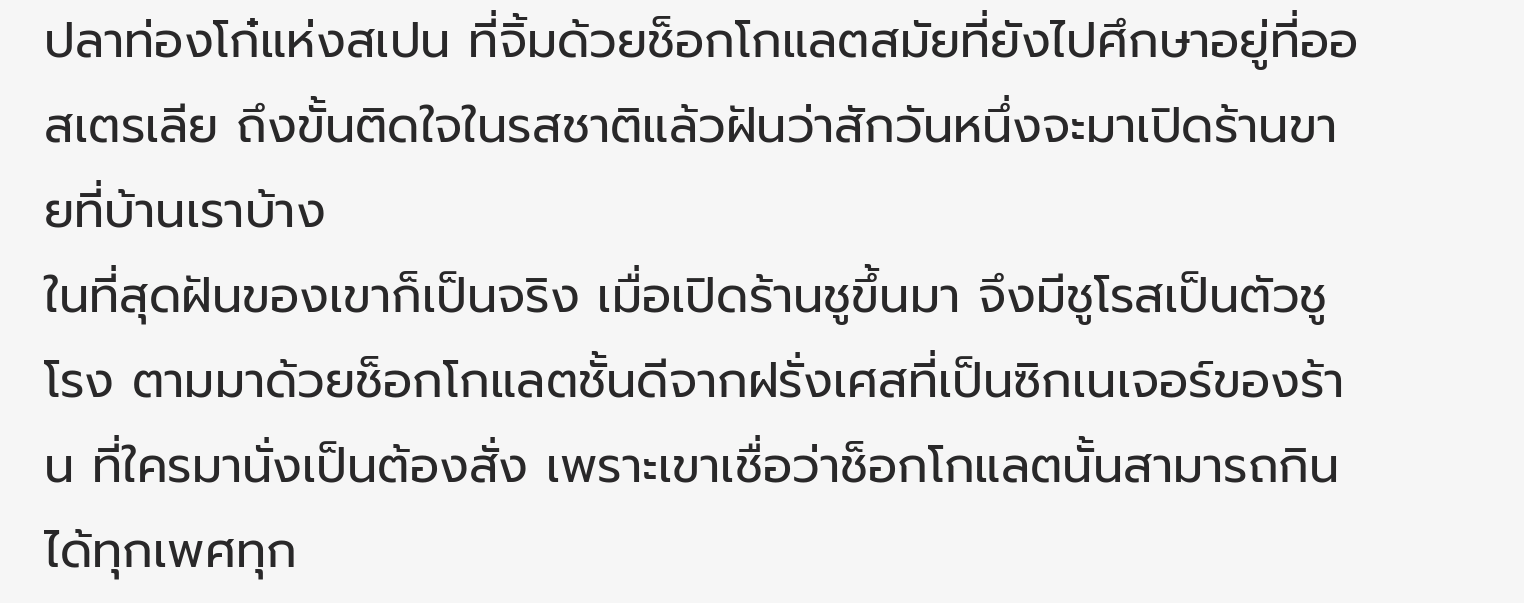ปลาท่องโก๋แห่งสเปน ที่จิ้มด้วยช็อกโกแลตสมัยที่ยังไปศึกษาอยู่ที่ออสเตรเลีย ถึงขั้นติดใจในรสชาติแล้วฝันว่าสักวันหนึ่งจะมาเปิดร้านขายที่บ้านเราบ้าง
ในที่สุดฝันของเขาก็เป็นจริง เมื่อเปิดร้านชูขึ้นมา จึงมีชูโรสเป็นตัวชูโรง ตามมาด้วยช็อกโกแลตชั้นดีจากฝรั่งเศสที่เป็นซิกเนเจอร์ของร้าน ที่ใครมานั่งเป็นต้องสั่ง เพราะเขาเชื่อว่าช็อกโกแลตนั้นสามารถกินได้ทุกเพศทุก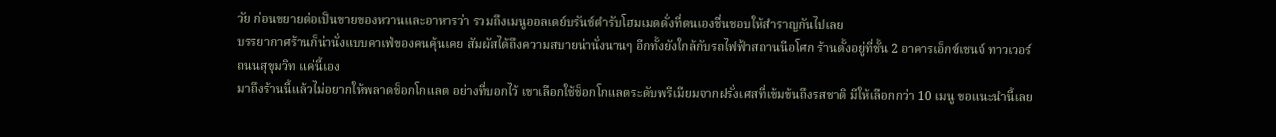วัย ก่อนขยายต่อเป็นขายของหวานและอาหารว่า รวมถึงเมนูออลเดย์บรันช์ตำรับโฮมเมดดั่งที่ตนเองชื่นชอบให้สำราญกันไปเลย
บรรยากาศร้านก็น่านั่งแบบคาเฟ่ของคนคุ้นเคย สัมผัสได้ถึงความสบายน่านั่งนานๆ อีกทั้งยังใกล้กับรถไฟฟ้าสถานนีอโศก ร้านตั้งอยู่ที่ชั้น 2 อาคารเอ็กซ์เชนจ์ ทาวเวอร์ ถนนสุขุมวิท แค่นี้เอง
มาถึงร้านนี้แล้วไม่อยากให้พลาดช็อกโกแลต อย่างที่บอกไว้ เขาเลือกใช้ช็อกโกแลตระดับพรีเมียมจากฝรั่งเศสที่เข้มข้นถึงรสชาติ มีให้เลือกกว่า 10 เมนู ขอแนะนำนี้เลย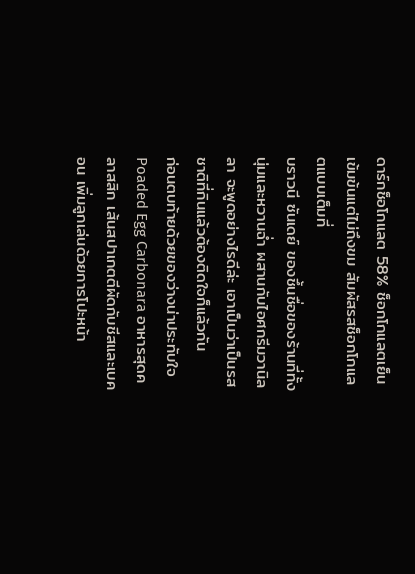ดาร์กช็อโกแลต 58% ช็อกโกแลตเย็นเข้มข้นแต่ไม่ถึงขม สัมผัสรสช็อกโกแลตแบบเต็มที่
บราวนี ซันเดย์ ของชึ้นชื่อของร้านที่ทั้งนุ่มและหวานฉ่ำ ผสานกับไอศกรีมวานิลลา จะพูดอย่างไรดีล่ะ เอาเป็นว่าเป็นรสชาติที่กินแล้วต้องติดใจก็แล้วกัน
ก่อนตบท้ายด้วยของว่างน่าประทับใจ Poaded Egg Carbonara อาหารสุดคลาสสิก เส้นสปาเกตตีผัดกับชีสและเบคอน เพิ่มลูกเล่นด้วยการโปะหน้า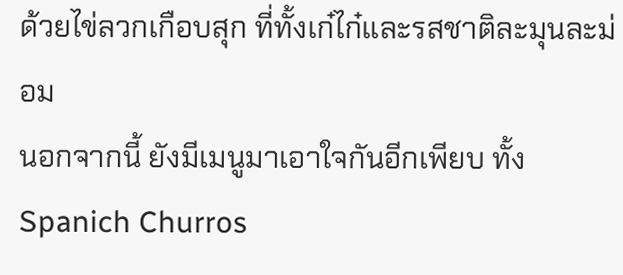ด้วยไข่ลวกเกือบสุก ที่ทั้งเก๋ไก๋และรสชาติละมุนละม่อม
นอกจากนี้ ยังมีเมนูมาเอาใจกันอีกเพียบ ทั้ง Spanich Churros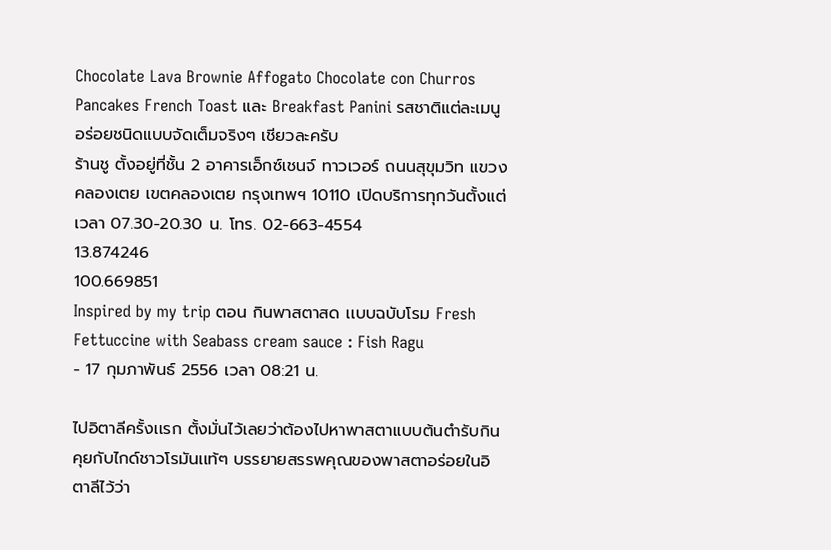Chocolate Lava Brownie Affogato Chocolate con Churros Pancakes French Toast และ Breakfast Panini รสชาติแต่ละเมนูอร่อยชนิดแบบจัดเต็มจริงๆ เชียวละครับ
ร้านชู ตั้งอยู่ที่ชั้น 2 อาคารเอ็กซ์เชนจ์ ทาวเวอร์ ถนนสุขุมวิท แขวงคลองเตย เขตคลองเตย กรุงเทพฯ 10110 เปิดบริการทุกวันตั้งแต่เวลา 07.30-20.30 น. โทร. 02-663-4554
13.874246
100.669851
Inspired by my trip ตอน กินพาสตาสด เเบบฉบับโรม Fresh Fettuccine with Seabass cream sauce : Fish Ragu
- 17 กุมภาพันธ์ 2556 เวลา 08:21 น.

ไปอิตาลีครั้งเเรก ตั้งมั่นไว้เลยว่าต้องไปหาพาสตาเเบบต้นตำรับกิน คุยกับไกด์ชาวโรมันเเท้ๆ บรรยายสรรพคุณของพาสตาอร่อยในอิตาลีไว้ว่า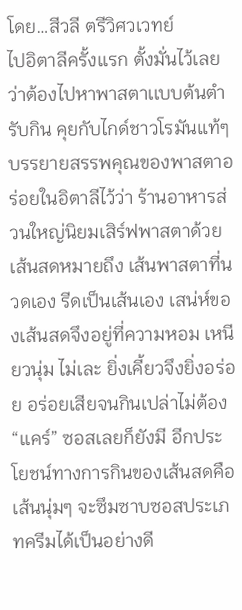โดย…สีวลี ตรีวิศวเวทย์
ไปอิตาลีครั้งเเรก ตั้งมั่นไว้เลยว่าต้องไปหาพาสตาเเบบต้นตำรับกิน คุยกับไกด์ชาวโรมันเเท้ๆ บรรยายสรรพคุณของพาสตาอร่อยในอิตาลีไว้ว่า ร้านอาหารส่วนใหญ่นิยมเสิร์ฟพาสตาด้วยเส้นสดหมายถึง เส้นพาสตาที่นวดเอง รีดเป็นเส้นเอง เสน่ห์ของเส้นสดจึงอยู่ที่ความหอม เหนียวนุ่ม ไม่เละ ยิ่งเคี้ยวจึงยิ่งอร่อย อร่อยเสียจนกินเปล่าไม่ต้อง “เเคร์” ซอสเลยก็ยังมี อีกประโยชน์ทางการกินของเส้นสดคือ เส้นนุ่มๆ จะซึมซาบซอสประเภทครีมได้เป็นอย่างดี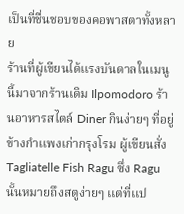เป็นที่ชื่นชอบของคอพาสตาทั้งหลาย
ร้านที่ผู้เขียนได้เเรงบันดาลในเมนูนี้มาจากร้านเดิม Ilpomodoro ร้านอาหารสไตล์ Diner กินง่ายๆ ที่อยู่ข้างกำเเพงเก่ากรุงโรม ผู้เขียนสั่ง Tagliatelle Fish Ragu ซึ่ง Ragu นั้นหมายถึงสตูง่ายๆ เเต่ที่เเป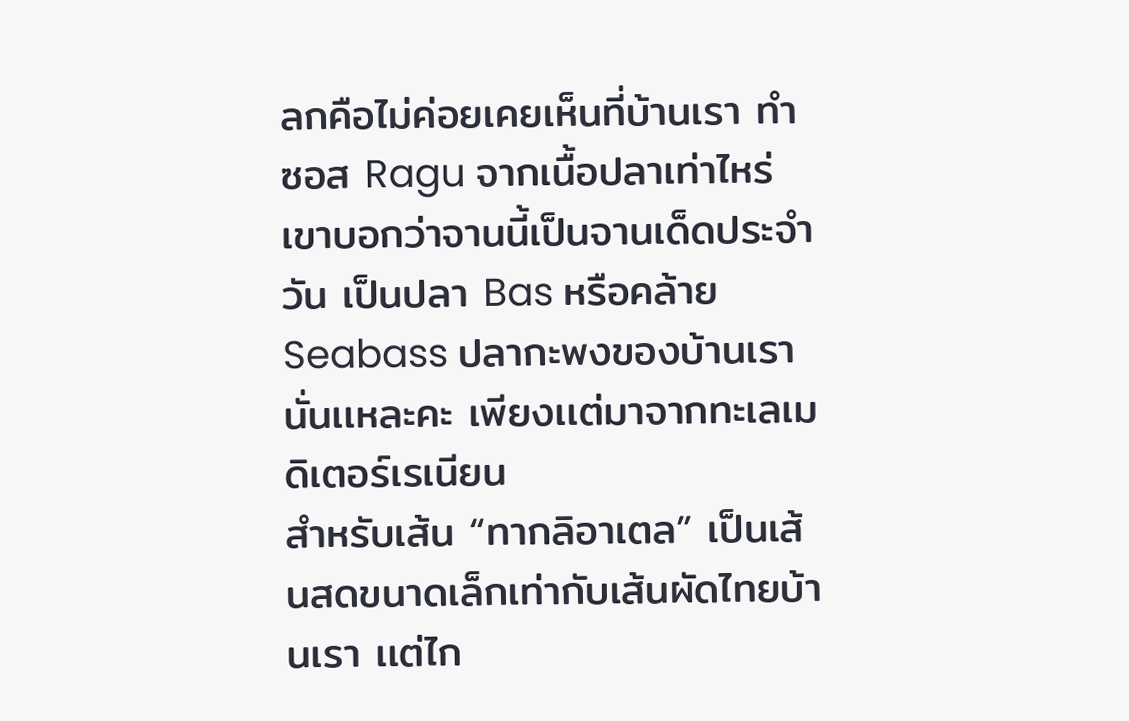ลกคือไม่ค่อยเคยเห็นที่บ้านเรา ทำซอส Ragu จากเนื้อปลาเท่าไหร่ เขาบอกว่าจานนี้เป็นจานเด็ดประจำวัน เป็นปลา Bas หรือคล้าย Seabass ปลากะพงของบ้านเรานั่นเเหละคะ เพียงเเต่มาจากทะเลเมดิเตอร์เรเนียน
สำหรับเส้น “ทากลิอาเตล” เป็นเส้นสดขนาดเล็กเท่ากับเส้นผัดไทยบ้านเรา เเต่ไก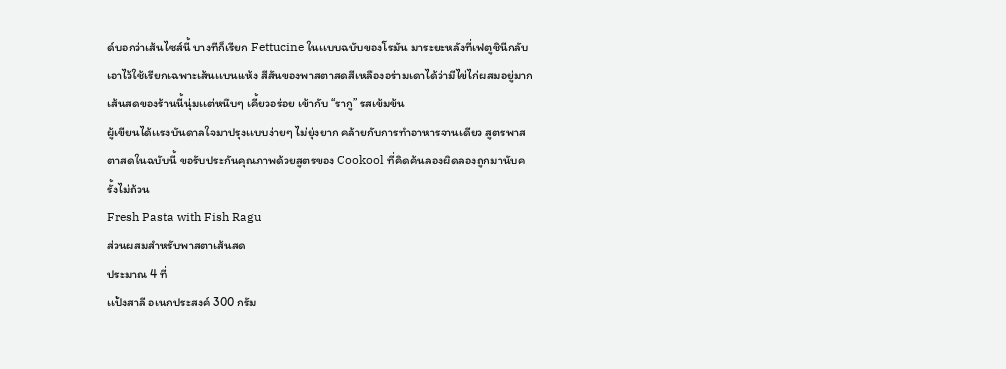ด์บอกว่าเส้นไซส์นี้ บางทีก็เรียก Fettucine ในเเบบฉบับของโรมัน มาระยะหลังที่เฟตูชินีกลับเอาไว้ใช้เรียกเฉพาะเส้นเเบนเเห้ง สีสันของพาสตาสดสีเหลืองอร่ามเดาได้ว่ามีไข่ไก่ผสมอยู่มาก เส้นสดของร้านนี้นุ่มเเต่หนึบๆ เคี้ยวอร่อย เข้ากับ “รากู” รสเข้มข้น
ผู้เขียนได้เเรงบันดาลใจมาปรุงเเบบง่ายๆ ไม่ยุ่งยาก คล้ายกับการทำอาหารจานเดียว สูตรพาสตาสดในฉบับนี้ ขอรับประกันคุณภาพด้วยสูตรของ Cookool ที่คิดค้นลองผิดลองถูกมานับครั้งไม่ถ้วน
Fresh Pasta with Fish Ragu
ส่วนผสมสำหรับพาสตาเส้นสด
ประมาณ 4 ที่
เเป้งสาลี อเนกประสงค์ 300 กรัม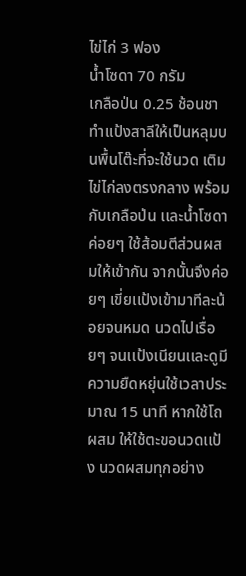ไข่ไก่ 3 ฟอง
น้ำโซดา 70 กรัม
เกลือป่น 0.25 ช้อนชา
ทำเเป้งสาลีให้เป็นหลุมบนพื้นโต๊ะที่จะใช้นวด เติมไข่ไก่ลงตรงกลาง พร้อมกับเกลือป่น เเละน้ำโซดา ค่อยๆ ใช้ส้อมตีส่วนผสมให้เข้ากัน จากนั้นจึงค่อยๆ เขี่ยเเป้งเข้ามาทีละน้อยจนหมด นวดไปเรื่อยๆ จนเเป้งเนียนเเละดูมีความยืดหยุ่นใช้เวลาประมาณ 15 นาที หากใช้โถผสม ให้ใช้ตะขอนวดเเป้ง นวดผสมทุกอย่าง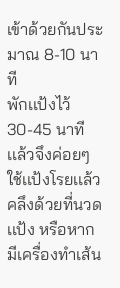เข้าด้วยกันประมาณ 8-10 นาที
พักเเป้งไว้ 30-45 นาที เเล้วจึงค่อยๆ ใช้เเป้งโรยเเล้วคลึงด้วยที่นวดเเป้ง หรือหากมีเครื่องทำเส้น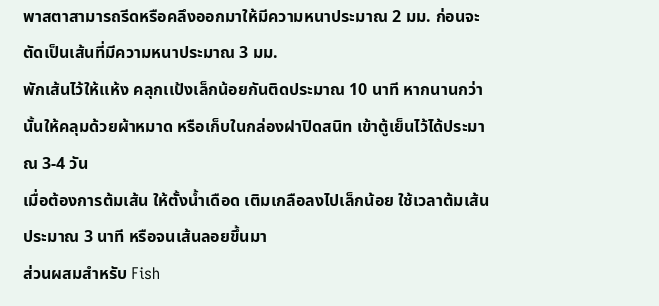พาสตาสามารถรีดหรือคลึงออกมาให้มีความหนาประมาณ 2 มม. ก่อนจะตัดเป็นเส้นที่มีความหนาประมาณ 3 มม.
พักเส้นไว้ให้เเห้ง คลุกเเป้งเล็กน้อยกันติดประมาณ 10 นาที หากนานกว่านั้นให้คลุมด้วยผ้าหมาด หรือเก็บในกล่องฝาปิดสนิท เข้าตู้เย็นไว้ได้ประมาณ 3-4 วัน
เมื่อต้องการต้มเส้น ให้ตั้งน้ำเดือด เติมเกลือลงไปเล็กน้อย ใช้เวลาต้มเส้นประมาณ 3 นาที หรือจนเส้นลอยขึ้นมา
ส่วนผสมสำหรับ Fish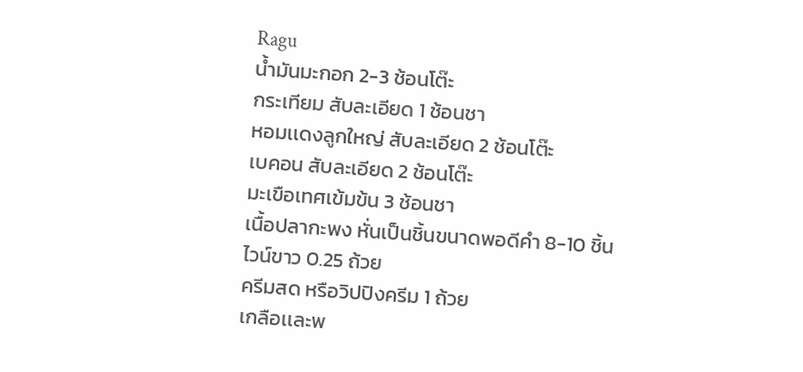Ragu
น้ำมันมะกอก 2-3 ช้อนโต๊ะ
กระเทียม สับละเอียด 1 ช้อนชา
หอมเเดงลูกใหญ่ สับละเอียด 2 ช้อนโต๊ะ
เบคอน สับละเอียด 2 ช้อนโต๊ะ
มะเขือเทศเข้มข้น 3 ช้อนชา
เนื้อปลากะพง หั่นเป็นชิ้นขนาดพอดีคำ 8-10 ชิ้น
ไวน์ขาว 0.25 ถ้วย
ครีมสด หรือวิปปิงครีม 1 ถ้วย
เกลือเเละพ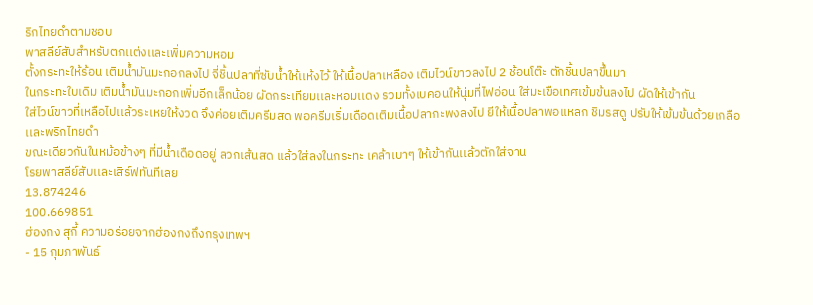ริกไทยดำตามชอบ
พาสลีย์สับสำหรับตกเเต่งเเละเพิ่มความหอม
ตั้งกระทะให้ร้อน เติมน้ำมันมะกอกลงไป จี่ชิ้นปลาที่ซับน้ำให้เเห้งไว้ ให้เนื้อปลาเหลือง เติมไวน์ขาวลงไป 2 ช้อนโต๊ะ ตักชิ้นปลาขึ้นมา
ในกระทะใบเดิม เติมน้ำมันมะกอกเพิ่มอีกเล็กน้อย ผัดกระเทียมเเละหอมเเดง รวมทั้งเบคอนให้นุ่มที่ไฟอ่อน ใส่มะเขือเทศเข้มข้นลงไป ผัดให้เข้ากัน
ใส่ไวน์ขาวที่เหลือไปเเล้วระเหยให้งวด จึงค่อยเติมครีมสด พอครีมเริ่มเดือดเติมเนื้อปลากะพงลงไป ยีให้เนื้อปลาพอเเหลก ชิมรสดู ปรับให้เข้มข้นด้วยเกลือเเละพริกไทยดำ
ขณะเดียวกันในหม้อข้างๆ ที่มีน้ำเดือดอยู่ ลวกเส้นสด เเล้วใส่ลงในกระทะ เคล้าเบาๆ ให้เข้ากันเเล้วตักใส่จาน
โรยพาสลีย์สับเเละเสิร์ฟทันทีเลย
13.874246
100.669851
ฮ่องกง สุกี้ ความอร่อยจากฮ่องกงถึงกรุงเทพฯ
- 15 กุมภาพันธ์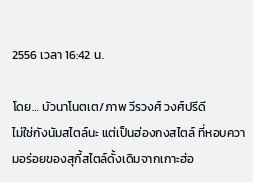2556 เวลา 16:42 น.

โดย… บัวนาโนตเต/ภาพ วีรวงศ์ วงศ์ปรีดี
ไม่ใช่กังนัมสไตล์นะ แต่เป็นฮ่องกงสไตล์ ที่หอบความอร่อยของสุกี้สไตล์ดั้งเดิมจากเกาะฮ่อ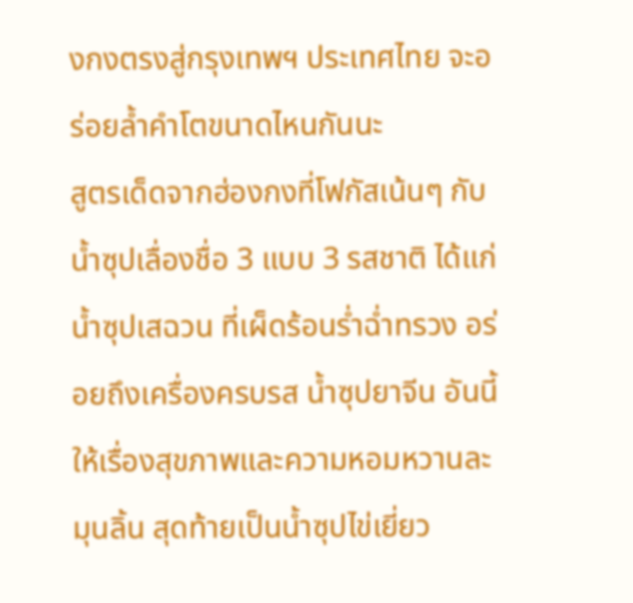งกงตรงสู่กรุงเทพฯ ประเทศไทย จะอร่อยล้ำคำโตขนาดไหนกันนะ
สูตรเด็ดจากฮ่องกงที่โฟกัสเน้นๆ กับน้ำซุปเลื่องชื่อ 3 แบบ 3 รสชาติ ได้แก่ น้ำซุปเสฉวน ที่เผ็ดร้อนร่ำฉ่ำทรวง อร่อยถึงเครื่องครบรส น้ำซุปยาจีน อันนี้ให้เรื่องสุขภาพและความหอมหวานละมุนลิ้น สุดท้ายเป็นน้ำซุปไข่เยี่ยว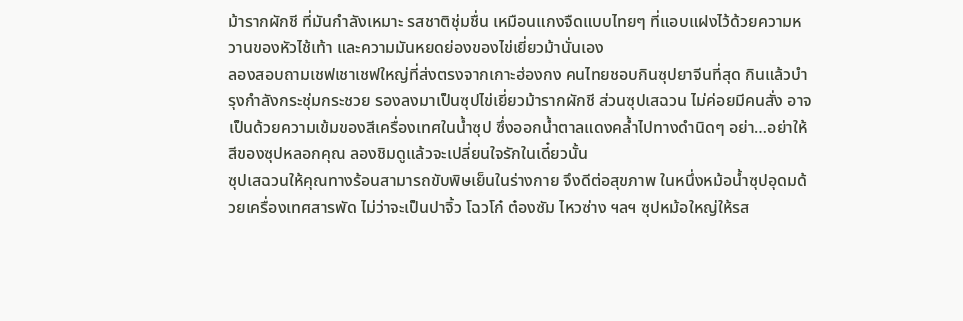ม้ารากผักชี ที่มันกำลังเหมาะ รสชาติชุ่มชื่น เหมือนแกงจืดแบบไทยๆ ที่แอบแฝงไว้ด้วยความหวานของหัวไช้เท้า และความมันหยดย่องของไข่เยี่ยวม้านั่นเอง
ลองสอบถามเชฟเชาเชฟใหญ่ที่ส่งตรงจากเกาะฮ่องกง คนไทยชอบกินซุปยาจีนที่สุด กินแล้วบำรุงกำลังกระชุ่มกระชวย รองลงมาเป็นซุปไข่เยี่ยวม้ารากผักชี ส่วนซุปเสฉวน ไม่ค่อยมีคนสั่ง อาจเป็นด้วยความเข้มของสีเครื่องเทศในน้ำซุป ซึ่งออกน้ำตาลแดงคล้ำไปทางดำนิดๆ อย่า…อย่าให้สีของซุปหลอกคุณ ลองชิมดูแล้วจะเปลี่ยนใจรักในเดี๋ยวนั้น
ซุปเสฉวนให้คุณทางร้อนสามารถขับพิษเย็นในร่างกาย จึงดีต่อสุขภาพ ในหนึ่งหม้อน้ำซุปอุดมด้วยเครื่องเทศสารพัด ไม่ว่าจะเป็นปาจิ้ว โฉวโก๋ ต๋องซัม ไหวซ่าง ฯลฯ ซุปหม้อใหญ่ให้รส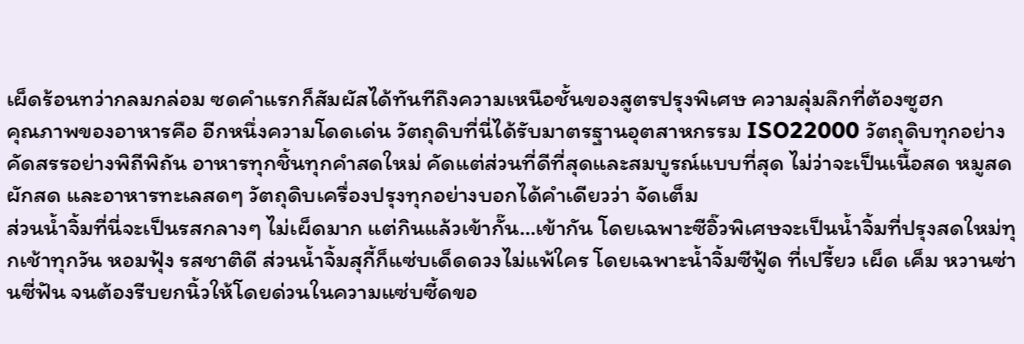เผ็ดร้อนทว่ากลมกล่อม ซดคำแรกก็สัมผัสได้ทันทีถึงความเหนือชั้นของสูตรปรุงพิเศษ ความลุ่มลึกที่ต้องซูฮก
คุณภาพของอาหารคือ อีกหนึ่งความโดดเด่น วัตถุดิบที่นี่ได้รับมาตรฐานอุตสาหกรรม ISO22000 วัตถุดิบทุกอย่างคัดสรรอย่างพิถีพิถัน อาหารทุกชิ้นทุกคำสดใหม่ คัดแต่ส่วนที่ดีที่สุดและสมบูรณ์แบบที่สุด ไม่ว่าจะเป็นเนื้อสด หมูสด ผักสด และอาหารทะเลสดๆ วัตถุดิบเครื่องปรุงทุกอย่างบอกได้คำเดียวว่า จัดเต็ม
ส่วนน้ำจิ้มที่นี่จะเป็นรสกลางๆ ไม่เผ็ดมาก แต่กินแล้วเข้ากั๊น…เข้ากัน โดยเฉพาะซีอิ๊วพิเศษจะเป็นน้ำจิ้มที่ปรุงสดใหม่ทุกเช้าทุกวัน หอมฟุ้ง รสชาติดี ส่วนน้ำจิ้มสุกี้ก็แซ่บเด็ดดวงไม่แพ้ใคร โดยเฉพาะน้ำจิ้มซีฟู้ด ที่เปรี้ยว เผ็ด เค็ม หวานซ่านซี่ฟัน จนต้องรีบยกนิ้วให้โดยด่วนในความแซ่บซี้ดขอ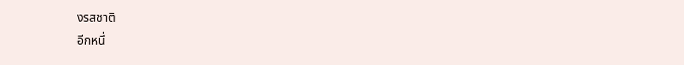งรสชาติ
อีกหนึ่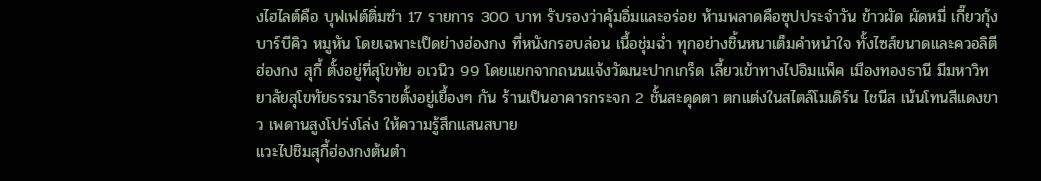งไฮไลต์คือ บุฟเฟต์ติ่มซำ 17 รายการ 300 บาท รับรองว่าคุ้มอิ่มและอร่อย ห้ามพลาดคือซุปประจำวัน ข้าวผัด ผัดหมี่ เกี๊ยวกุ้ง บาร์บีคิว หมูหัน โดยเฉพาะเป็ดย่างฮ่องกง ที่หนังกรอบล่อน เนื้อชุ่มฉ่ำ ทุกอย่างชิ้นหนาเต็มคำหนำใจ ทั้งไซส์ขนาดและควอลิตี
ฮ่องกง สุกี้ ตั้งอยู่ที่สุโขทัย อเวนิว 99 โดยแยกจากถนนแจ้งวัฒนะปากเกร็ด เลี้ยวเข้าทางไปอิมแพ็ค เมืองทองธานี มีมหาวิทยาลัยสุโขทัยธรรมาธิราชตั้งอยู่เยื้องๆ กัน ร้านเป็นอาคารกระจก 2 ชั้นสะดุดตา ตกแต่งในสไตล์โมเดิร์น ไชนีส เน้นโทนสีแดงขาว เพดานสูงโปร่งโล่ง ให้ความรู้สึกแสนสบาย
แวะไปชิมสุกี้ฮ่องกงต้นตำ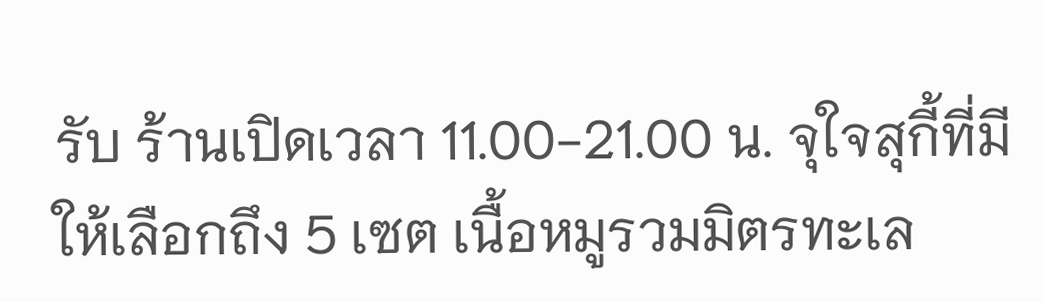รับ ร้านเปิดเวลา 11.00-21.00 น. จุใจสุกี้ที่มีให้เลือกถึง 5 เซต เนื้อหมูรวมมิตรทะเล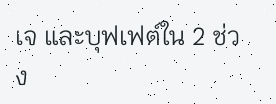เจ และบุฟเฟต์ใน 2 ช่วง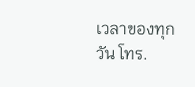เวลาของทุกวัน โทร.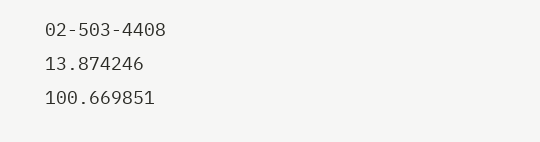02-503-4408
13.874246
100.669851